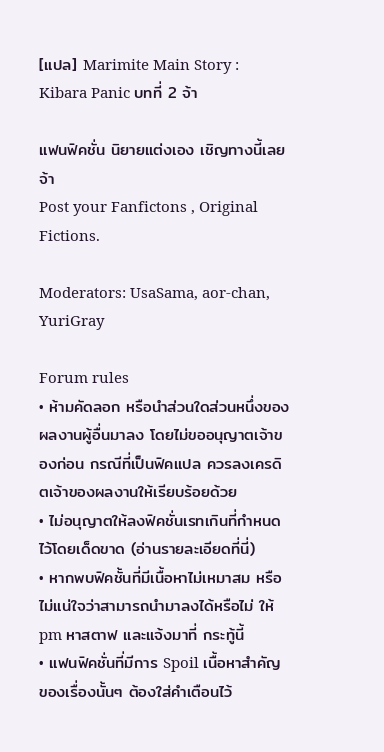[แปล] Marimite Main Story : Kibara Panic บทที่ 2 จ้า

แฟนฟิคชั่น นิยายแต่งเอง เชิญทางนี้เลยจ้า
Post your Fanfictons , Original Fictions.

Moderators: UsaSama, aor-chan, YuriGray

Forum rules
• ห้ามคัดลอก หรือนำส่วนใดส่วนหนึ่งของผลงานผู้อื่นมาลง โดยไม่ขออนุญาตเจ้าของก่อน กรณีที่เป็นฟิคแปล ควรลงเครดิตเจ้าของผลงานให้เรียบร้อยด้วย
• ไม่อนุญาตให้ลงฟิคชั่นเรทเกินที่กำหนดไว้โดยเด็ดขาด (อ่านรายละเอียดที่นี่)
• หากพบฟิคชั้นที่มีเนื้อหาไม่เหมาสม หรือไม่แน่ใจว่าสามารถนำมาลงได้หรือไม่ ให้ pm หาสตาฟ และแจ้งมาที่ กระทู้นี้
• แฟนฟิคชั่นที่มีการ Spoil เนื้อหาสำคัญของเรื่องนั้นๆ ต้องใส่คำเตือนไว้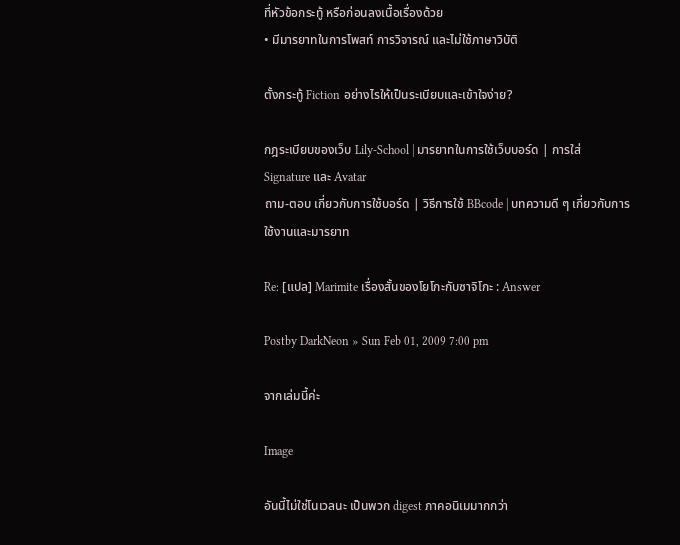ที่หัวข้อกระทู้ หรือก่อนลงเนื้อเรื่องด้วย
• มีมารยาทในการโพสท์ การวิจารณ์ และไม่ใช้ภาษาวิบัติ

ตั้งกระทู้ Fiction อย่างไรให้เป็นระเบียบและเข้าใจง่าย?

กฎระเบียบของเว็บ Lily-School | มารยาทในการใช้เว็บบอร์ด | การใส่ Signature และ Avatar
ถาม-ตอบ เกี่ยวกับการใช้บอร์ด | วิธีการใช้ BBcode | บทความดี ๆ เกี่ยวกับการใช้งานและมารยาท

Re: [แปล] Marimite เรื่องสั้นของโยโกะกับซาจิโกะ : Answer

Postby DarkNeon » Sun Feb 01, 2009 7:00 pm

จากเล่มนี้ค่ะ

Image

อันนี้ไม่ใช่โนเวลนะ เป็นพวก digest ภาคอนิเมมากกว่า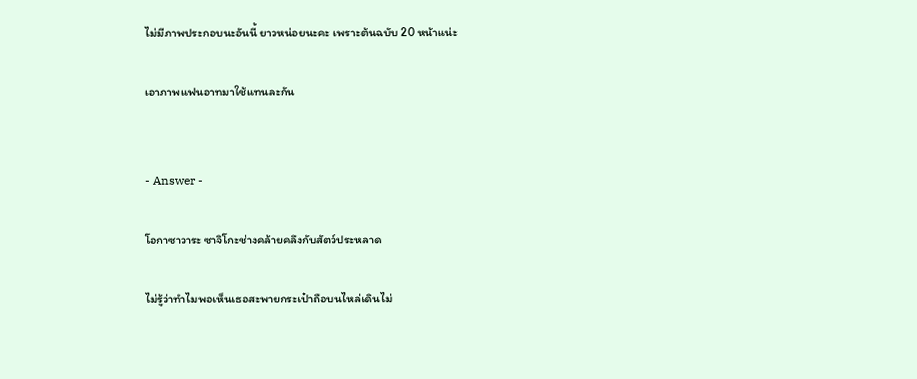ไม่มีภาพประกอบนะอันนี้ ยาวหน่อยนะคะ เพราะต้นฉบับ 20 หน้าแน่ะ

เอาภาพแฟนอาทมาใช้แทนละกัน


- Answer -

โอกาซาวาระ ซาจิโกะช่างคล้ายคลึงกับสัตว์ประหลาด

ไม่รู้ว่าทำไมพอเห็นเธอสะพายกระเป๋าถือบนไหล่เดินไม่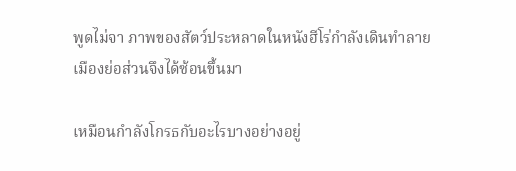พูดไม่จา ภาพของสัตว์ประหลาดในหนังฮีโร่กำลังเดินทำลายเมืองย่อส่วนจึงได้ซ้อนขึ้นมา

เหมือนกำลังโกรธกับอะไรบางอย่างอยู่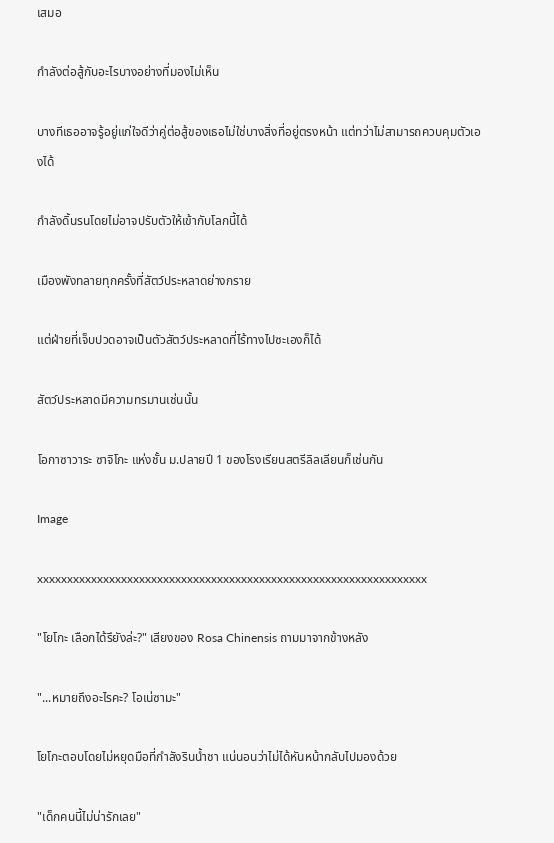เสมอ

กำลังต่อสู้กับอะไรบางอย่างที่มองไม่เห็น

บางทีเธออาจรู้อยู่แก่ใจดีว่าคู่ต่อสู้ของเธอไม่ใช่บางสิ่งที่อยู่ตรงหน้า แต่ทว่าไม่สามารถควบคุมตัวเองได้

กำลังดิ้นรนโดยไม่อาจปรับตัวให้เข้ากับโลกนี้ได้

เมืองพังทลายทุกครั้งที่สัตว์ประหลาดย่างกราย

แต่ฝ่ายที่เจ็บปวดอาจเป็นตัวสัตว์ประหลาดที่ไร้ทางไปซะเองก็ได้

สัตว์ประหลาดมีความทรมานเช่นนั้น

โอกาซาวาระ ซาจิโกะ แห่งชั้น ม.ปลายปี 1 ของโรงเรียนสตรีลิลเลียนก็เช่นกัน

Image

xxxxxxxxxxxxxxxxxxxxxxxxxxxxxxxxxxxxxxxxxxxxxxxxxxxxxxxxxxxxxxxxx

"โยโกะ เลือกได้รึยังล่ะ?" เสียงของ Rosa Chinensis ถามมาจากข้างหลัง

"...หมายถึงอะไรคะ? โอเน่ซามะ"

โยโกะตอบโดยไม่หยุดมือที่กำลังรินน้ำชา แน่นอนว่าไม่ได้หันหน้ากลับไปมองด้วย

"เด็กคนนี้ไม่น่ารักเลย"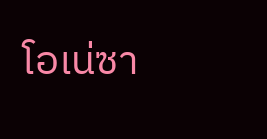โอเน่ซา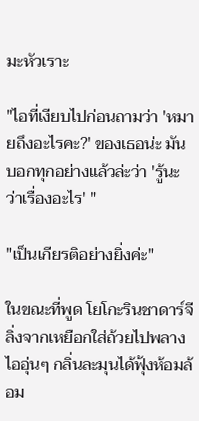มะหัวเราะ

"ไอที่เงียบไปก่อนถามว่า 'หมายถึงอะไรคะ?' ของเธอน่ะ มันบอกทุกอย่างแล้วล่ะว่า 'รู้นะว่าเรื่องอะไร' "

"เป็นเกียรติอย่างยิ่งค่ะ"

ในขณะที่พูด โยโกะรินชาดาร์จีลิ่งจากเหยือกใส่ถ้วยไปพลาง ไออุ่นๆ กลิ่นละมุนได้ฟุ้งห้อมล้อม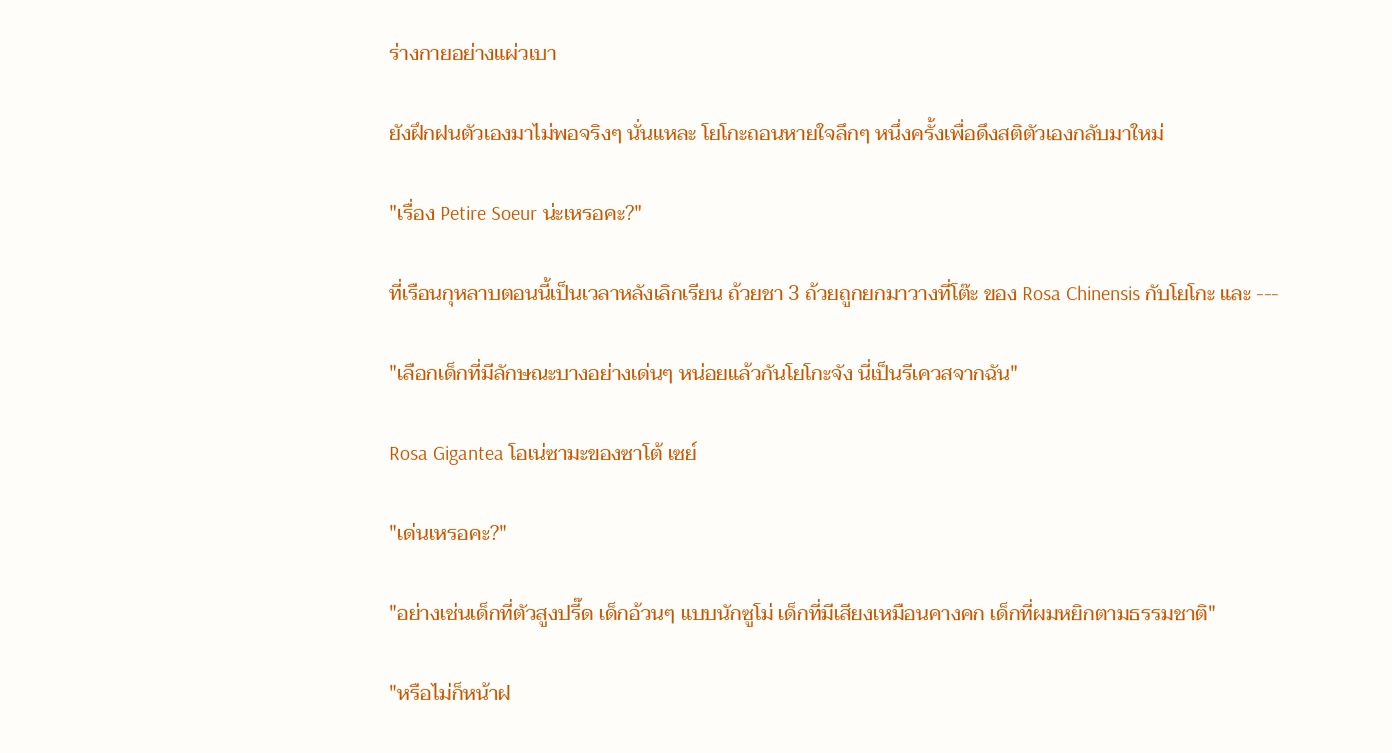ร่างกายอย่างแผ่วเบา

ยังฝึกฝนตัวเองมาไม่พอจริงๆ นั่นแหละ โยโกะถอนหายใจลึกๆ หนึ่งครั้งเพื่อดึงสติตัวเองกลับมาใหม่

"เรื่อง Petire Soeur น่ะเหรอคะ?"

ที่เรือนกุหลาบตอนนี้เป็นเวลาหลังเลิกเรียน ถ้วยชา 3 ถ้วยถูกยกมาวางที่โต๊ะ ของ Rosa Chinensis กับโยโกะ และ ---

"เลือกเด็กที่มีลักษณะบางอย่างเด่นๆ หน่อยแล้วกันโยโกะจัง นี่เป็นรีเควสจากฉัน"

Rosa Gigantea โอเน่ซามะของซาโต้ เซย์

"เด่นเหรอคะ?"

"อย่างเช่นเด็กที่ตัวสูงปรี๊ด เด็กอ้วนๆ แบบนักซูโม่ เด็กที่มีเสียงเหมือนคางคก เด็กที่ผมหยิกตามธรรมชาติ"

"หรือไม่ก็หน้าฝ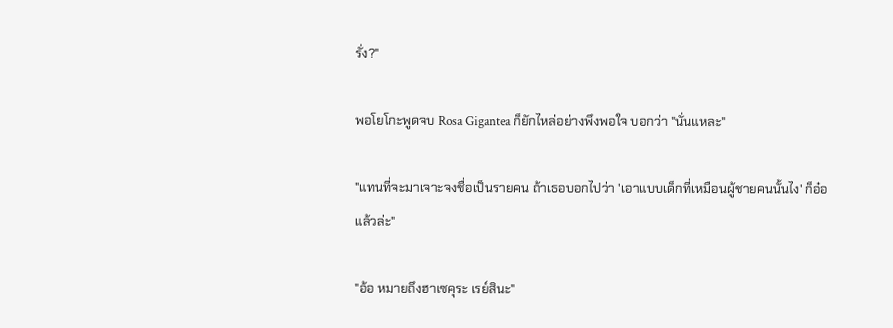รั่ง?"

พอโยโกะพูดจบ Rosa Gigantea ก็ยักไหล่อย่างพึงพอใจ บอกว่า "นั่นแหละ"

"แทนที่จะมาเจาะจงชื่อเป็นรายคน ถ้าเธอบอกไปว่า 'เอาแบบเด็กที่เหมือนผู้ชายคนนั้นไง' ก็อ๋อแล้วล่ะ"

"อ้อ หมายถึงฮาเซคุระ เรย์สินะ"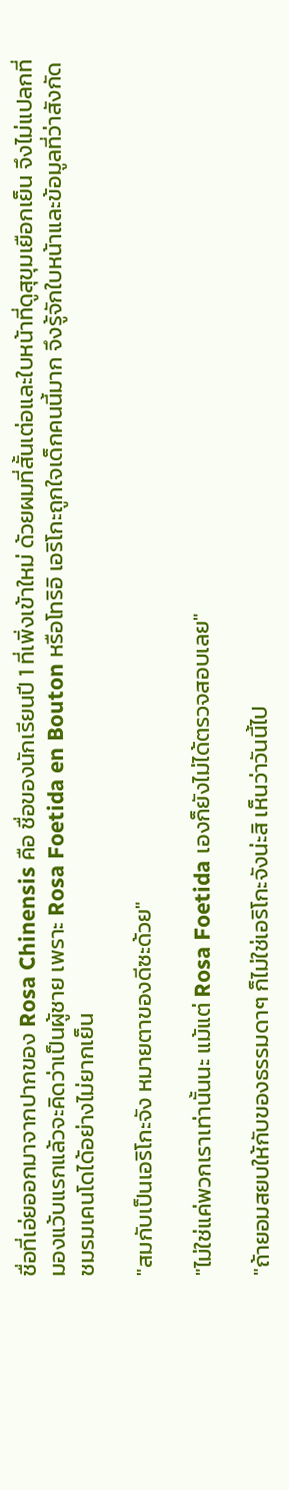ชื่อที่เอ่ยออกมาจากปากของ Rosa Chinensis คือ ชื่อของนักเรียนปี 1 ที่เพิ่งเข้าใหม่ ด้วยผมที่สั้นเต่อและใบหน้าที่ดูสุขุมเยือกเย็น จึงไม่แปลกที่มองแว้บแรกแล้วจะคิดว่าเป็นผู้ชาย เพราะ Rosa Foetida en Bouton หรือโทริอิ เอริโกะถูกใจเด็กคนนี้มาก จึงรู้จักใบหน้าและข้อมูลที่ว่าสังกัดชมรมเคนโดได้อย่างไม่ยากเย็น

"สมกับเป็นเอริโกะจัง หมายตาของดีซะด้วย"

"ไม่ใช่แค่พวกเราเท่านั้นนะ แม้แต่ Rosa Foetida เองก็ยังไม่ได้ตรวจสอบเลย"

"ถ้ายอมสยบให้กับของธรรมดาๆ ก็ไม่ใช่เอริโกะจังน่ะสิ เห็นว่าวันนี้ไป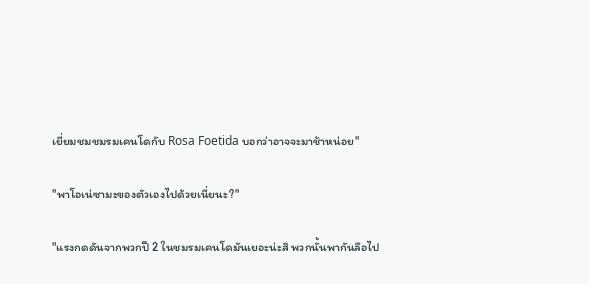เยี่ยมชมชมรมเคนโดกับ Rosa Foetida บอกว่าอาจจะมาช้าหน่อย"

"พาโอเน่ซามะของตัวเองไปด้วยเนี่ยนะ?"

"แรงกดดันจากพวกปี 2 ในชมรมเคนโดมันเยอะน่ะสิ พวกนั้นพากันลือไป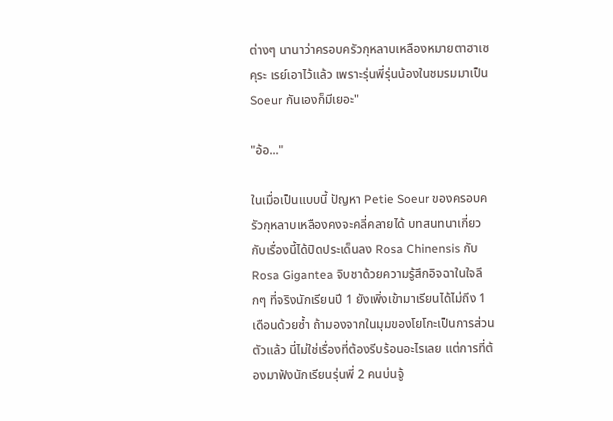ต่างๆ นานาว่าครอบครัวกุหลาบเหลืองหมายตาฮาเซคุระ เรย์เอาไว้แล้ว เพราะรุ่นพี่รุ่นน้องในชมรมมาเป็น Soeur กันเองก็มีเยอะ"

"อ้อ..."

ในเมื่อเป็นแบบนี้ ปัญหา Petie Soeur ของครอบครัวกุหลาบเหลืองคงจะคลี่คลายได้ บทสนทนาเกี่ยวกับเรื่องนี้ได้ปิดประเด็นลง Rosa Chinensis กับ Rosa Gigantea จิบชาด้วยความรู้สึกอิจฉาในใจลึกๆ ที่จริงนักเรียนปี 1 ยังเพิ่งเข้ามาเรียนได้ไม่ถึง 1 เดือนด้วยซ้ำ ถ้ามองจากในมุมของโยโกะเป็นการส่วนตัวแล้ว นี่ไม่ใช่เรื่องที่ต้องรีบร้อนอะไรเลย แต่การที่ต้องมาฟังนักเรียนรุ่นพี่ 2 คนบ่นจู้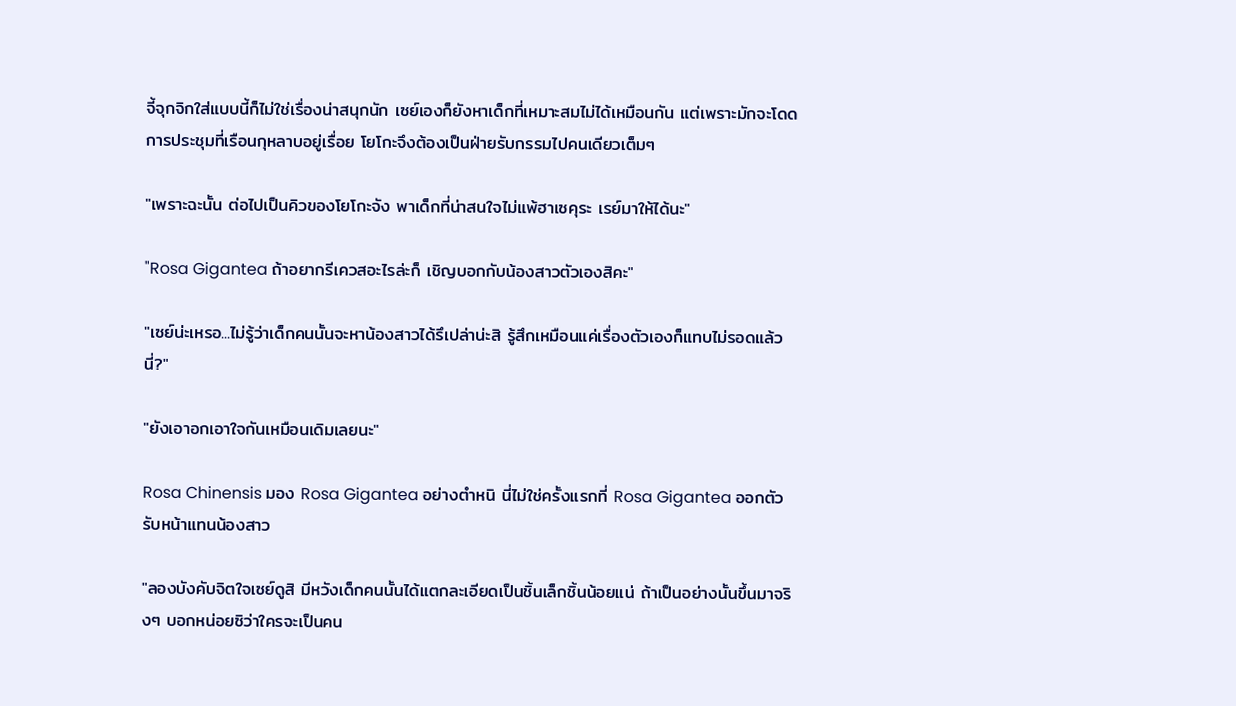จี้จุกจิกใส่แบบนี้ก็ไม่ใช่เรื่องน่าสนุกนัก เซย์เองก็ยังหาเด็กที่เหมาะสมไม่ได้เหมือนกัน แต่เพราะมักจะโดดการประชุมที่เรือนกุหลาบอยู่เรื่อย โยโกะจึงต้องเป็นฝ่ายรับกรรมไปคนเดียวเต็มๆ

"เพราะฉะนั้น ต่อไปเป็นคิวของโยโกะจัง พาเด็กที่น่าสนใจไม่แพ้ฮาเซคุระ เรย์มาให้ได้นะ"

"Rosa Gigantea ถ้าอยากรีเควสอะไรล่ะก็ เชิญบอกกับน้องสาวตัวเองสิคะ"

"เซย์น่ะเหรอ...ไม่รู้ว่าเด็กคนนั้นจะหาน้องสาวได้รึเปล่าน่ะสิ รู้สึกเหมือนแค่เรื่องตัวเองก็แทบไม่รอดแล้วนี่?"

"ยังเอาอกเอาใจกันเหมือนเดิมเลยนะ"

Rosa Chinensis มอง Rosa Gigantea อย่างตำหนิ นี่ไม่ใช่ครั้งแรกที่ Rosa Gigantea ออกตัวรับหน้าแทนน้องสาว

"ลองบังคับจิตใจเซย์ดูสิ มีหวังเด็กคนนั้นได้แตกละเอียดเป็นชิ้นเล็กชิ้นน้อยแน่ ถ้าเป็นอย่างนั้นขึ้นมาจริงๆ บอกหน่อยซิว่าใครจะเป็นคน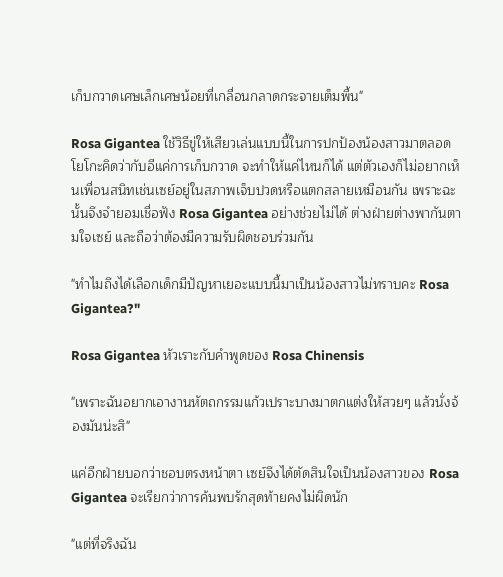เก็บกวาดเศษเล็กเศษน้อยที่เกลื่อนกลาดกระจายเต็มพื้น"

Rosa Gigantea ใช้วิธีขู่ให้เสียวเล่นแบบนี้ในการปกป้องน้องสาวมาตลอด โยโกะคิดว่ากับอีแค่การเก็บกวาด จะทำให้แค่ไหนก็ได้ แต่ตัวเองก็ไม่อยากเห็นเพื่อนสนิทเช่นเซย์อยู่ในสภาพเจ็บปวดหรือแตกสลายเหมือนกัน เพราะฉะนั้นจึงจำยอมเชื่อฟัง Rosa Gigantea อย่างช่วยไม่ได้ ต่างฝ่ายต่างพากันตามใจเซย์ และถือว่าต้องมีความรับผิดชอบร่วมกัน

"ทำไมถึงได้เลือกเด็กมีปัญหาเยอะแบบนี้มาเป็นน้องสาวไม่ทราบคะ Rosa Gigantea?"

Rosa Gigantea หัวเราะกับคำพูดของ Rosa Chinensis

"เพราะฉันอยากเอางานหัตถกรรมแก้วเปราะบางมาตกแต่งให้สวยๆ แล้วนั่งจ้องมันน่ะสิ"

แค่อีกฝ่ายบอกว่าชอบตรงหน้าตา เซย์จึงได้ตัดสินใจเป็นน้องสาวของ Rosa Gigantea จะเรียกว่าการค้นพบรักสุดท้ายคงไม่ผิดนัก

"แต่ที่จริงฉัน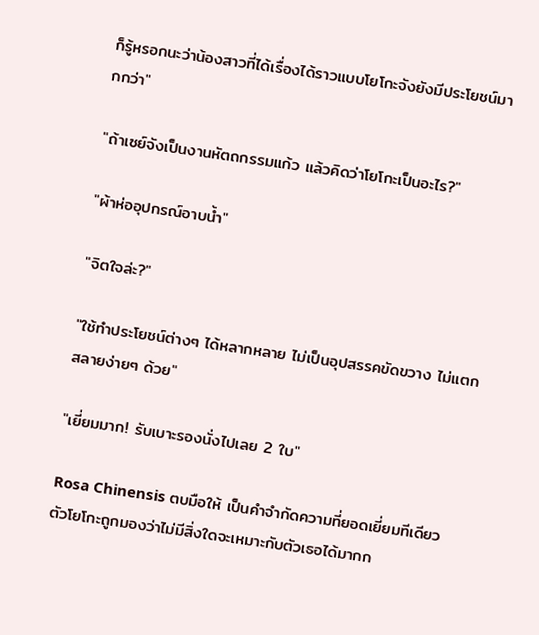ก็รู้หรอกนะว่าน้องสาวที่ได้เรื่องได้ราวแบบโยโกะจังยังมีประโยชน์มากกว่า"

"ถ้าเซย์จังเป็นงานหัตถกรรมแก้ว แล้วคิดว่าโยโกะเป็นอะไร?"

"ผ้าห่ออุปกรณ์อาบน้ำ"

"จิตใจล่ะ?"

"ใช้ทำประโยชน์ต่างๆ ได้หลากหลาย ไม่เป็นอุปสรรคขัดขวาง ไม่แตกสลายง่ายๆ ด้วย"

"เยี่ยมมาก! รับเบาะรองนั่งไปเลย 2 ใบ"

Rosa Chinensis ตบมือให้ เป็นคำจำกัดความที่ยอดเยี่ยมทีเดียว ตัวโยโกะถูกมองว่าไม่มีสิ่งใดจะเหมาะกับตัวเธอได้มากก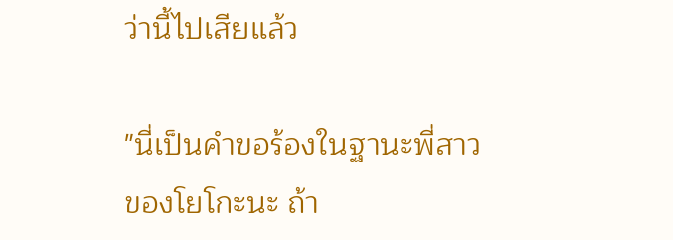ว่านี้ไปเสียแล้ว

"นี่เป็นคำขอร้องในฐานะพี่สาวของโยโกะนะ ถ้า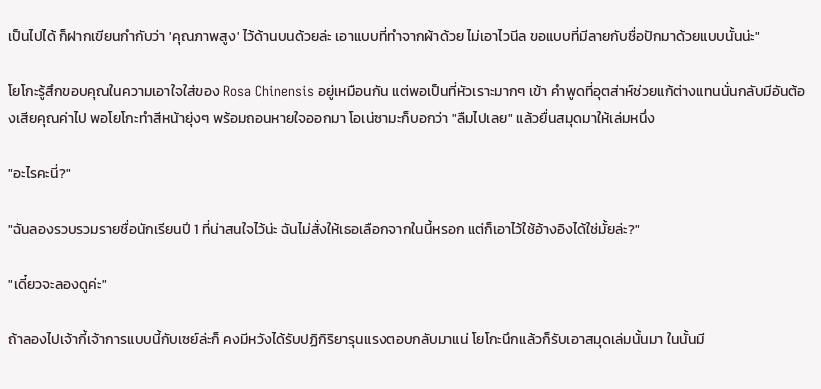เป็นไปได้ ก็ฝากเขียนกำกับว่า 'คุณภาพสูง' ไว้ด้านบนด้วยล่ะ เอาแบบที่ทำจากผ้าด้วย ไม่เอาไวนีล ขอแบบที่มีลายกับชื่อปักมาด้วยแบบนั้นน่ะ"

โยโกะรู้สึกขอบคุณในความเอาใจใส่ของ Rosa Chinensis อยู่เหมือนกัน แต่พอเป็นที่หัวเราะมากๆ เข้า คำพูดที่อุตส่าห์ช่วยแก้ต่างแทนนั่นกลับมีอันต้องเสียคุณค่าไป พอโยโกะทำสีหน้ายุ่งๆ พร้อมถอนหายใจออกมา โอเน่ซามะก็บอกว่า "ลืมไปเลย" แล้วยื่นสมุดมาให้เล่มหนึ่ง

"อะไรคะนี่?"

"ฉันลองรวบรวมรายชื่อนักเรียนปี 1 ที่น่าสนใจไว้น่ะ ฉันไม่สั่งให้เธอเลือกจากในนี้หรอก แต่ก็เอาไว้ใช้อ้างอิงได้ใช่มั้ยล่ะ?"

"เดี๋ยวจะลองดูค่ะ"

ถ้าลองไปเจ้ากี้เจ้าการแบบนี้กับเซย์ล่ะก็ คงมีหวังได้รับปฏิกิริยารุนแรงตอบกลับมาแน่ โยโกะนึกแล้วก็รับเอาสมุดเล่มนั้นมา ในนั้นมี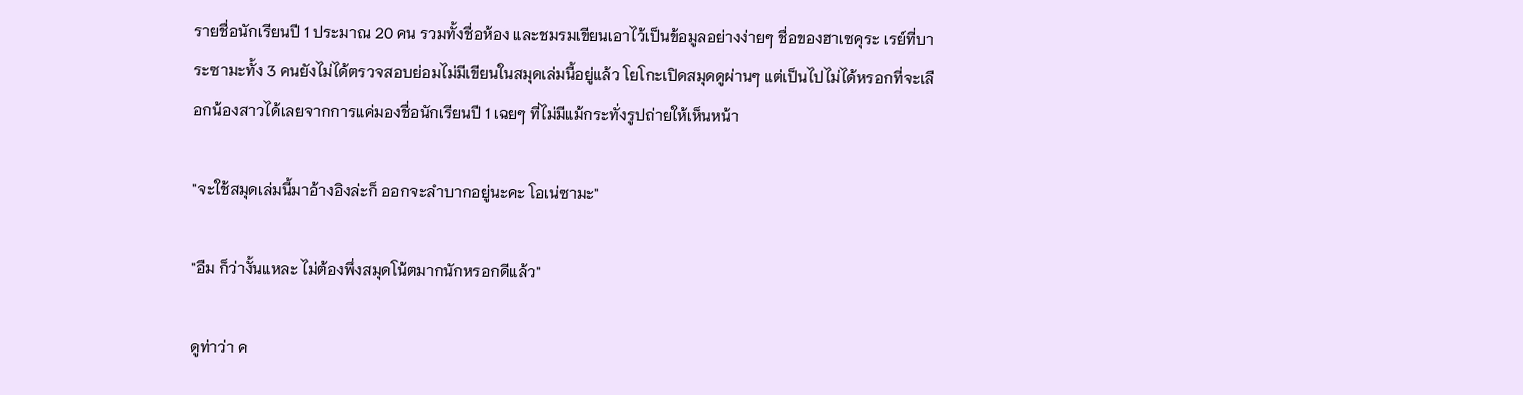รายชื่อนักเรียนปี 1 ประมาณ 20 คน รวมทั้งชื่อห้อง และชมรมเขียนเอาไว้เป็นข้อมูลอย่างง่ายๆ ชื่อของฮาเซคุระ เรย์ที่บาระซามะทั้ง 3 คนยังไม่ได้ตรวจสอบย่อมไม่มีเขียนในสมุดเล่มนี้อยู่แล้ว โยโกะเปิดสมุดดูผ่านๆ แต่เป็นไปไม่ได้หรอกที่จะเลือกน้องสาวได้เลยจากการแค่มองชื่อนักเรียนปี 1 เฉยๆ ที่ไม่มีแม้กระทั่งรูปถ่ายให้เห็นหน้า

"จะใช้สมุดเล่มนี้มาอ้างอิงล่ะก็ ออกจะลำบากอยู่นะคะ โอเน่ซามะ"

"อืม ก็ว่างั้นแหละ ไม่ต้องพึ่งสมุดโน้ตมากนักหรอกดีแล้ว"

ดูท่าว่า ค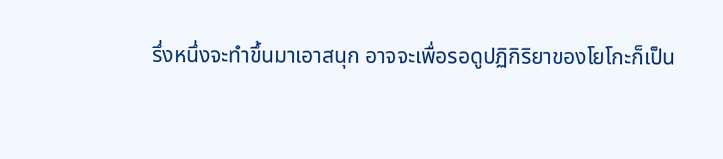รึ่งหนึ่งจะทำขึ้นมาเอาสนุก อาจจะเพื่อรอดูปฏิกิริยาของโยโกะก็เป็น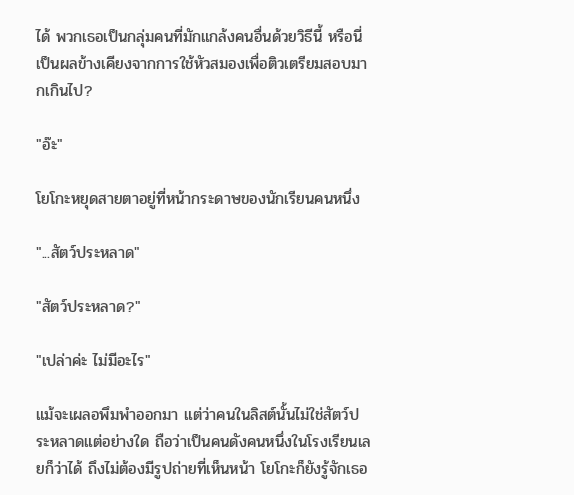ได้ พวกเธอเป็นกลุ่มคนที่มักแกล้งคนอื่นด้วยวิธีนี้ หรือนี่เป็นผลข้างเคียงจากการใช้หัวสมองเพื่อติวเตรียมสอบมากเกินไป?

"อ๊ะ"

โยโกะหยุดสายตาอยู่ที่หน้ากระดาษของนักเรียนคนหนึ่ง

"...สัตว์ประหลาด"

"สัตว์ประหลาด?"

"เปล่าค่ะ ไม่มีอะไร"

แม้จะเผลอพึมพำออกมา แต่ว่าคนในลิสต์นั้นไม่ใช่สัตว์ประหลาดแต่อย่างใด ถือว่าเป็นคนดังคนหนึ่งในโรงเรียนเลยก็ว่าได้ ถึงไม่ต้องมีรูปถ่ายที่เห็นหน้า โยโกะก็ยังรู้จักเธอ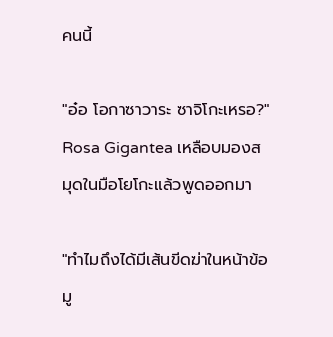คนนี้

"อ๋อ โอกาซาวาระ ซาจิโกะเหรอ?" Rosa Gigantea เหลือบมองสมุดในมือโยโกะแล้วพูดออกมา

"ทำไมถึงได้มีเส้นขีดฆ่าในหน้าข้อมู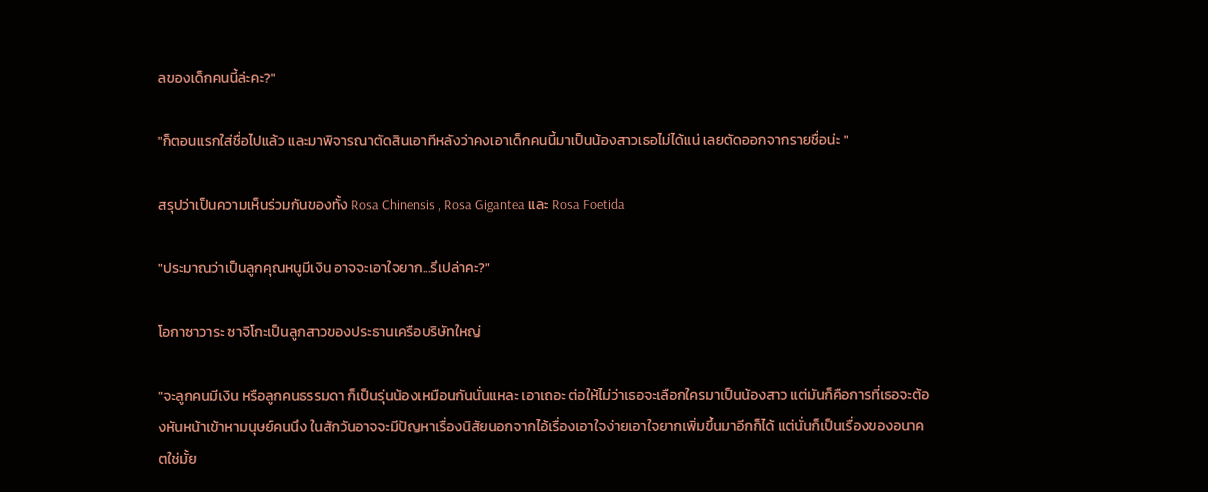ลของเด็กคนนี้ล่ะคะ?"

"ก็ตอนแรกใส่ชื่อไปแล้ว และมาพิจารณาตัดสินเอาทีหลังว่าคงเอาเด็กคนนี้มาเป็นน้องสาวเธอไม่ได้แน่ เลยตัดออกจากรายชื่อน่ะ "

สรุปว่าเป็นความเห็นร่วมกันของทั้ง Rosa Chinensis , Rosa Gigantea และ Rosa Foetida

"ประมาณว่าเป็นลูกคุณหนูมีเงิน อาจจะเอาใจยาก...รึเปล่าคะ?"

โอกาซาวาระ ซาจิโกะเป็นลูกสาวของประธานเครือบริษัทใหญ่

"จะลูกคนมีเงิน หรือลูกคนธรรมดา ก็เป็นรุ่นน้องเหมือนกันนั่นแหละ เอาเถอะ ต่อให้ไม่ว่าเธอจะเลือกใครมาเป็นน้องสาว แต่มันก็คือการที่เธอจะต้องหันหน้าเข้าหามนุษย์คนนึง ในสักวันอาจจะมีปัญหาเรื่องนิสัยนอกจากไอ้เรื่องเอาใจง่ายเอาใจยากเพิ่มขึ้นมาอีกก็ได้ แต่นั่นก็เป็นเรื่องของอนาคตใช่มั้ย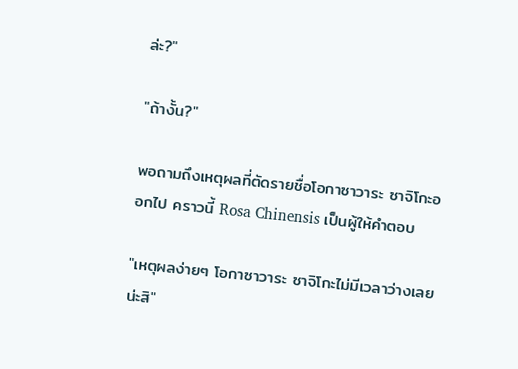ล่ะ?"

"ถ้างั้น?"

พอถามถึงเหตุผลที่ตัดรายชื่อโอกาซาวาระ ซาจิโกะออกไป คราวนี้ Rosa Chinensis เป็นผู้ให้คำตอบ

"เหตุผลง่ายๆ โอกาซาวาระ ซาจิโกะไม่มีเวลาว่างเลยน่ะสิ"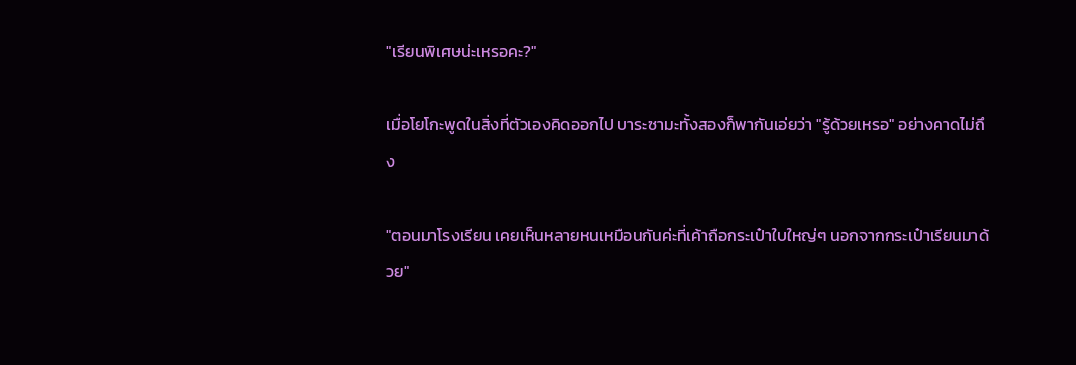"เรียนพิเศษน่ะเหรอคะ?"

เมื่อโยโกะพูดในสิ่งที่ตัวเองคิดออกไป บาระซามะทั้งสองก็พากันเอ่ยว่า "รู้ด้วยเหรอ" อย่างคาดไม่ถึง

"ตอนมาโรงเรียน เคยเห็นหลายหนเหมือนกันค่ะที่เค้าถือกระเป๋าใบใหญ่ๆ นอกจากกระเป๋าเรียนมาด้วย"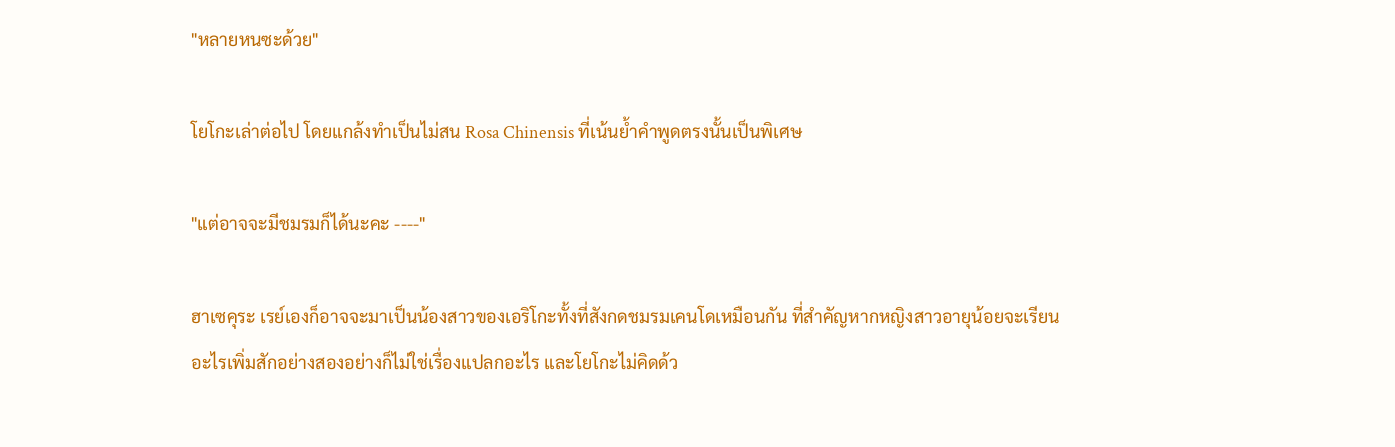"หลายหนซะด้วย"

โยโกะเล่าต่อไป โดยแกล้งทำเป็นไม่สน Rosa Chinensis ที่เน้นย้ำคำพูดตรงนั้นเป็นพิเศษ

"แต่อาจจะมีชมรมก็ได้นะคะ ----"

ฮาเซคุระ เรย์เองก็อาจจะมาเป็นน้องสาวของเอริโกะทั้งที่สังกดชมรมเคนโดเหมือนกัน ที่สำคัญหากหญิงสาวอายุน้อยจะเรียนอะไรเพิ่มสักอย่างสองอย่างก็ไม่ใช่เรื่องแปลกอะไร และโยโกะไม่คิดด้ว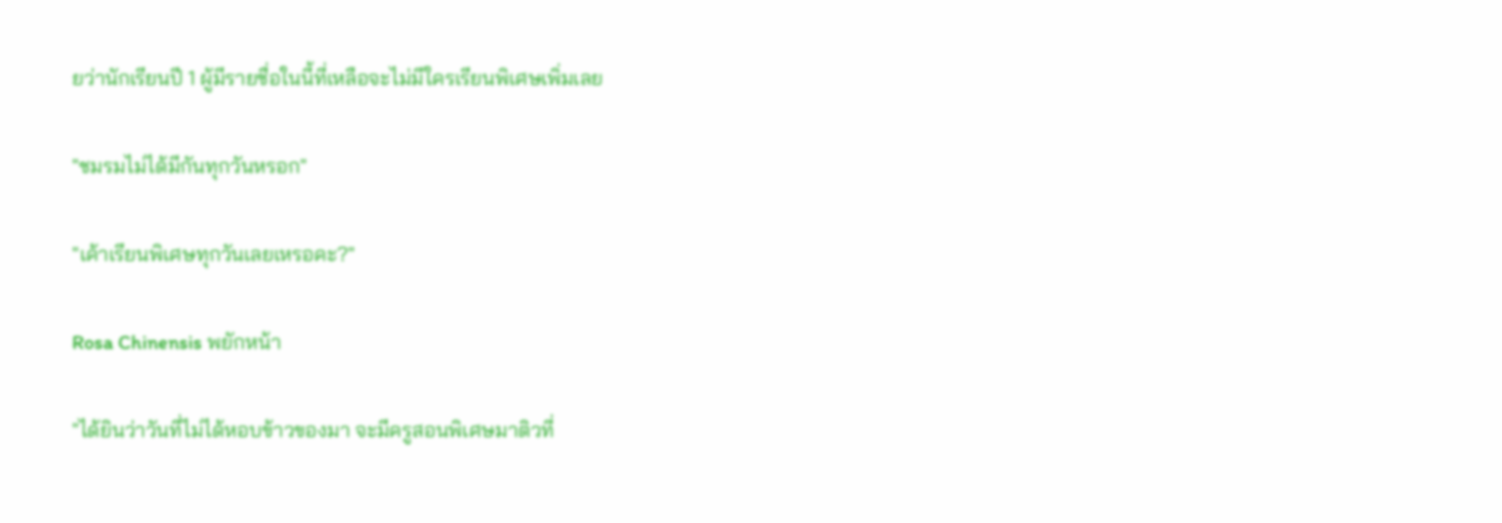ยว่านักเรียนปี 1 ผู้มีรายชื่อในนี้ที่เหลือจะไม่มีใครเรียนพิเศษเพิ่มเลย

"ชมรมไม่ได้มีกันทุกวันหรอก"

"เค้าเรียนพิเศษทุกวันเลยเหรอคะ?"

Rosa Chinensis พยักหน้า

"ได้ยินว่าวันที่ไม่ได้หอบข้าวของมา จะมีครูสอนพิเศษมาติวที่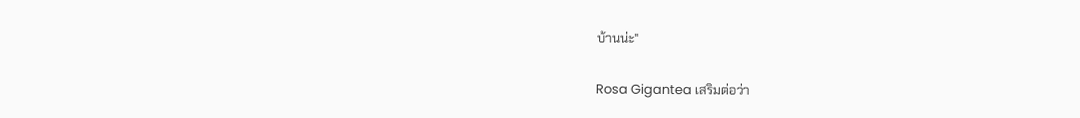บ้านน่ะ"

Rosa Gigantea เสริมต่อว่า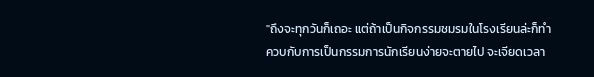"ถึงจะทุกวันก็เถอะ แต่ถ้าเป็นกิจกรรมชมรมในโรงเรียนล่ะก็ทำควบกับการเป็นกรรมการนักเรียนง่ายจะตายไป จะเจียดเวลา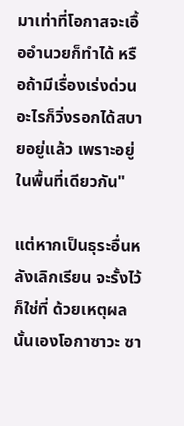มาเท่าที่โอกาสจะเอื้ออำนวยก็ทำได้ หรือถ้ามีเรื่องเร่งด่วนอะไรก็วิ่งรอกได้สบายอยู่แล้ว เพราะอยู่ในพื้นที่เดียวกัน"

แต่หากเป็นธุระอื่นหลังเลิกเรียน จะรั้งไว้ก็ใช่ที่ ด้วยเหตุผลนั้นเองโอกาซาวะ ซา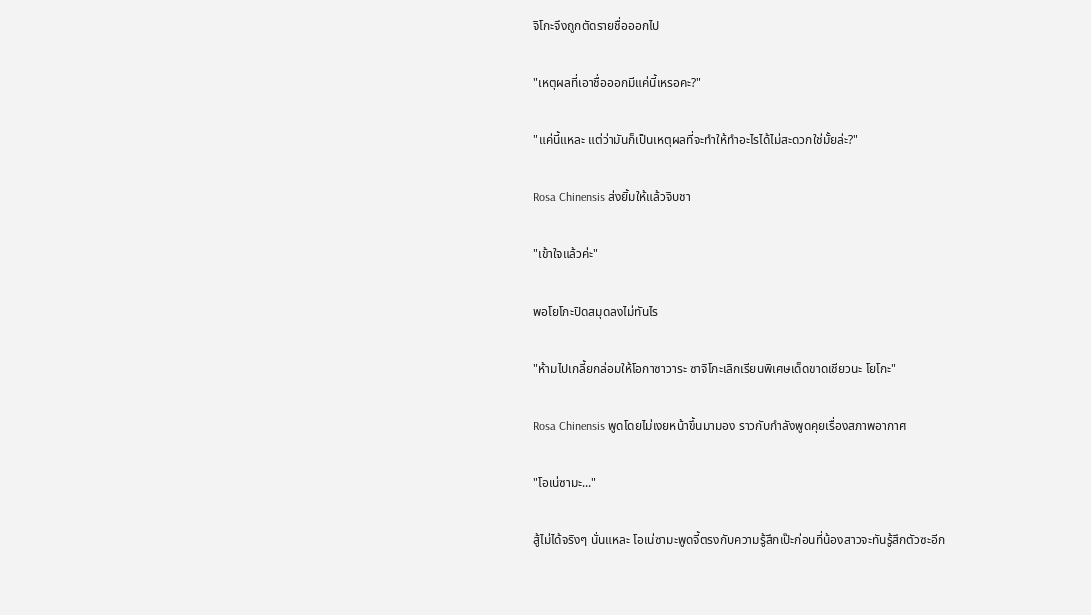จิโกะจึงถูกตัดรายชื่อออกไป

"เหตุผลที่เอาชื่อออกมีแค่นี้เหรอคะ?"

"แค่นี้แหละ แต่ว่ามันก็เป็นเหตุผลที่จะทำให้ทำอะไรได้ไม่สะดวกใช่มั้ยล่ะ?"

Rosa Chinensis ส่งยิ้มให้แล้วจิบชา

"เข้าใจแล้วค่ะ"

พอโยโกะปิดสมุดลงไม่ทันไร

"ห้ามไปเกลี้ยกล่อมให้โอกาซาวาระ ซาจิโกะเลิกเรียนพิเศษเด็ดขาดเชียวนะ โยโกะ"

Rosa Chinensis พูดโดยไม่เงยหน้าขึ้นมามอง ราวกับกำลังพูดคุยเรื่องสภาพอากาศ

"โอเน่ซามะ..."

สู้ไม่ได้จริงๆ นั่นแหละ โอเน่ซามะพูดจี้ตรงกับความรู้สึกเป๊ะก่อนที่น้องสาวจะทันรู้สึกตัวซะอีก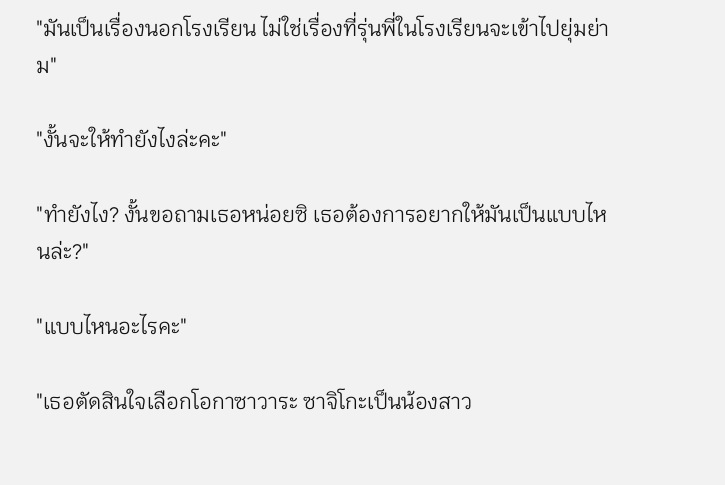"มันเป็นเรื่องนอกโรงเรียน ไม่ใช่เรื่องที่รุ่นพี่ในโรงเรียนจะเข้าไปยุ่มย่าม"

"งั้นจะให้ทำยังไงล่ะคะ"

"ทำยังไง? งั้นขอถามเธอหน่อยซิ เธอต้องการอยากให้มันเป็นแบบไหนล่ะ?"

"แบบไหนอะไรคะ"

"เธอตัดสินใจเลือกโอกาซาวาระ ซาจิโกะเป็นน้องสาว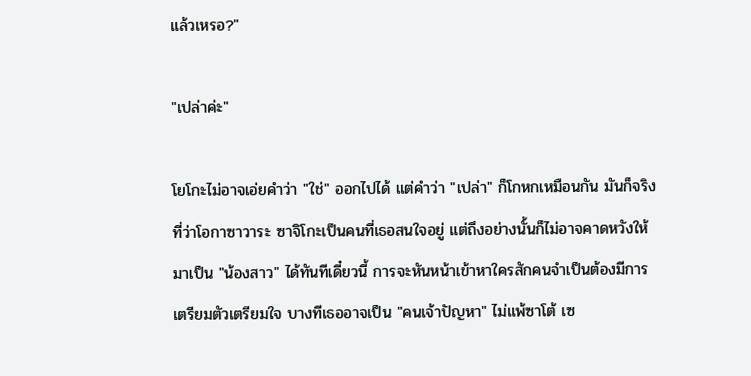แล้วเหรอ?"

"เปล่าค่ะ"

โยโกะไม่อาจเอ่ยคำว่า "ใช่" ออกไปได้ แต่คำว่า "เปล่า" ก็โกหกเหมือนกัน มันก็จริงที่ว่าโอกาซาวาระ ซาจิโกะเป็นคนที่เธอสนใจอยู่ แต่ถึงอย่างนั้นก็ไม่อาจคาดหวังให้มาเป็น "น้องสาว" ได้ทันทีเดี๋ยวนี้ การจะหันหน้าเข้าหาใครสักคนจำเป็นต้องมีการเตรียมตัวเตรียมใจ บางทีเธออาจเป็น "คนเจ้าปัญหา" ไม่แพ้ซาโต้ เซ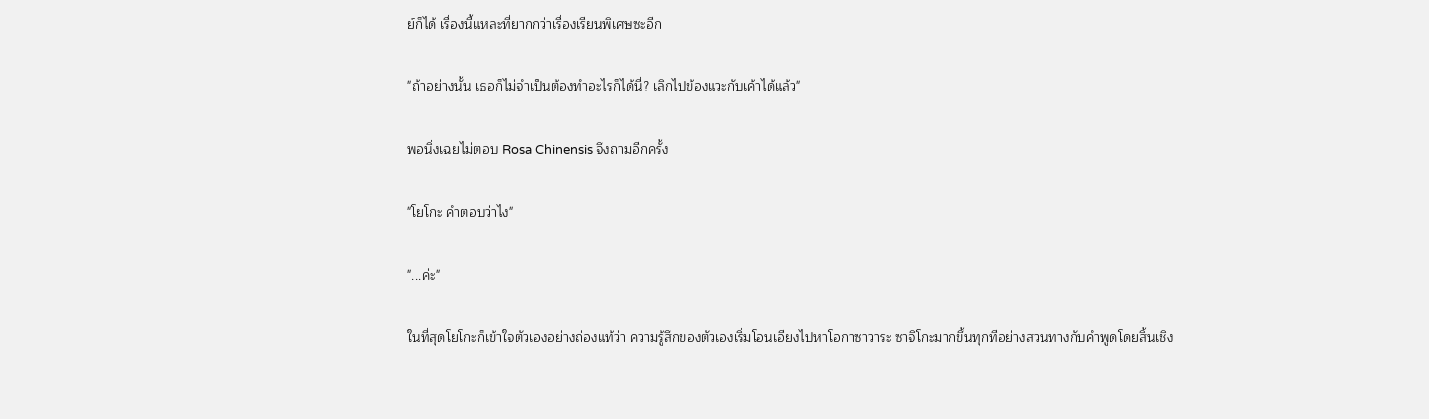ย์ก็ได้ เรื่องนี้แหละที่ยากกว่าเรื่องเรียนพิเศษซะอีก

"ถ้าอย่างนั้น เธอก็ไม่จำเป็นต้องทำอะไรก็ได้นี่? เลิกไปข้องแวะกับเค้าได้แล้ว"

พอนิ่งเฉยไม่ตอบ Rosa Chinensis จึงถามอีกครั้ง

"โยโกะ คำตอบว่าไง"

"...ค่ะ"

ในที่สุดโยโกะก็เข้าใจตัวเองอย่างถ่องแท้ว่า ความรู้สึกของตัวเองเริ่มโอนเอียงไปหาโอกาซาวาระ ซาจิโกะมากขึ้นทุกทีอย่างสวนทางกับคำพูดโดยสิ้นเชิง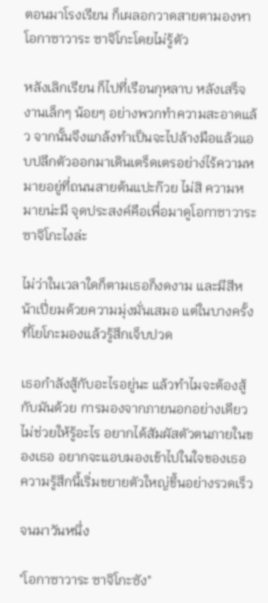ตอนมาโรงเรียน ก็เผลอกวาดสายตามองหาโอกาซาวาระ ซาจิโกะโดยไม่รู้ตัว

หลังเลิกเรียน ก็ไปที่เรือนกุหลาบ หลังเสร็จงานเล็กๆ น้อยๆ อย่างพวกทำความสะอาดแล้ว จากนั้นจึงแกล้งทำเป็นจะไปล้างมือแล้วแอบปลีกตัวออกมาเดินเตร็ดเตรอย่าง่ไร้ความหมายอยู่ที่ถนนสายต้นแปะก๊วย ไม่สิ ความหมายน่ะมี จุดประสงค์คือเพื่อมาดูโอกาซาวาระ ซาจิโกะไงล่ะ

ไม่ว่าในเวลาใดก็ตามเธอก็งดงาม และมีสีหน้าเปี่ยมด้วยความมุ่งมั่นเสมอ แต่ในบางครั้งที่โยโกะมองแล้วรู้สึกเจ็บปวด

เธอกำลังสู้กับอะไรอยู่นะ แล้วทำไมจะต้องสู้กับมันด้วย การมองจากภายนอกอย่างเดียวไม่ช่วยให้รู้อะไร อยากได้สัมผัสตัวตนภายในของเธอ อยากจะแอบมองเข้าไปในใจของเธอ ความรู้สึกนี้เริ่มขยายตัวใหญ่ขึ้นอย่างรวดเร็ว

จนมาวันหนึ่ง

"โอกาซาวาระ ซาจิโกะซัง"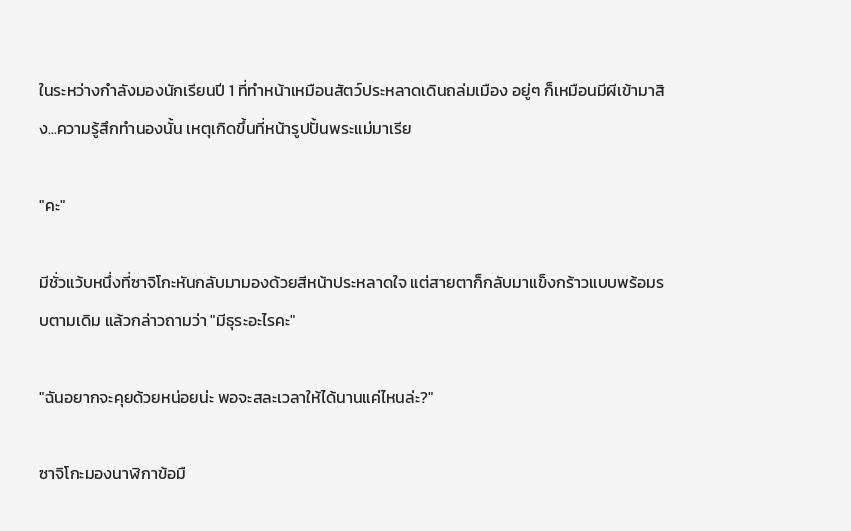ในระหว่างกำลังมองนักเรียนปี 1 ที่ทำหน้าเหมือนสัตว์ประหลาดเดินถล่มเมือง อยู่ๆ ก็เหมือนมีผีเข้ามาสิง...ความรู้สึกทำนองนั้น เหตุเกิดขึ้นที่หน้ารูปปั้นพระแม่มาเรีย

"คะ"

มีชั่วแว้บหนึ่งที่ซาจิโกะหันกลับมามองด้วยสีหน้าประหลาดใจ แต่สายตาก็กลับมาแข็งกร้าวแบบพร้อมรบตามเดิม แล้วกล่าวถามว่า "มีธุระอะไรคะ"

"ฉันอยากจะคุยด้วยหน่อยน่ะ พอจะสละเวลาให้ได้นานแค่ไหนล่ะ?"

ซาจิโกะมองนาฬิกาข้อมื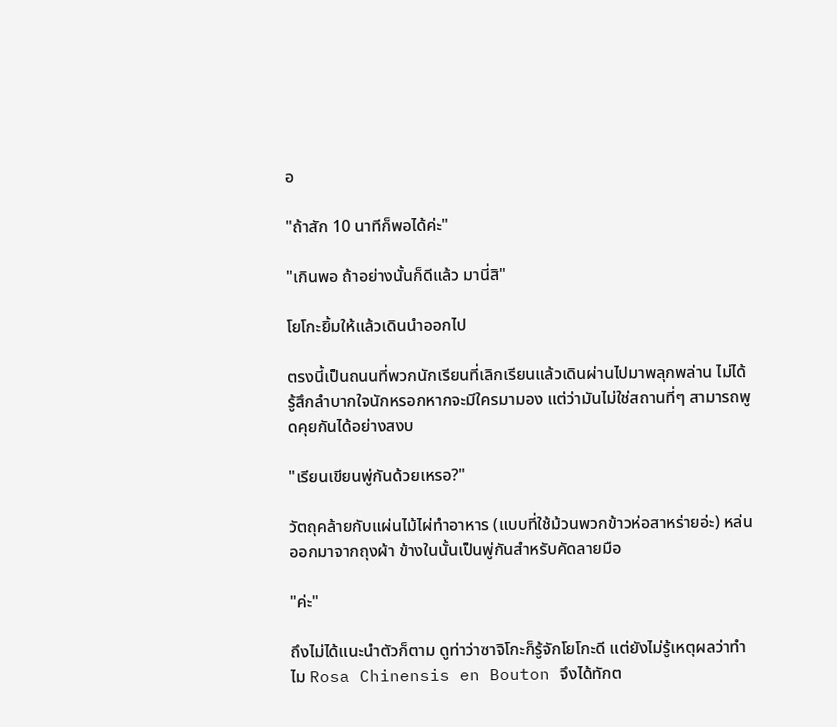อ

"ถ้าสัก 10 นาทีก็พอได้ค่ะ"

"เกินพอ ถ้าอย่างนั้นก็ดีแล้ว มานี่สิ"

โยโกะยิ้มให้แล้วเดินนำออกไป

ตรงนี้เป็นถนนที่พวกนักเรียนที่เลิกเรียนแล้วเดินผ่านไปมาพลุกพล่าน ไม่ได้รู้สึกลำบากใจนักหรอกหากจะมีใครมามอง แต่ว่ามันไม่ใช่สถานที่ๆ สามารถพูดคุยกันได้อย่างสงบ

"เรียนเขียนพู่กันด้วยเหรอ?"

วัตถุคล้ายกับแผ่นไม้ไผ่ทำอาหาร (แบบที่ใช้ม้วนพวกข้าวห่อสาหร่ายอ่ะ) หล่นออกมาจากถุงผ้า ข้างในนั้นเป็นพู่กันสำหรับคัดลายมือ

"ค่ะ"

ถึงไม่ได้แนะนำตัวก็ตาม ดูท่าว่าซาจิโกะก็รู้จักโยโกะดี แต่ยังไม่รู้เหตุผลว่าทำไม Rosa Chinensis en Bouton จึงได้ทักต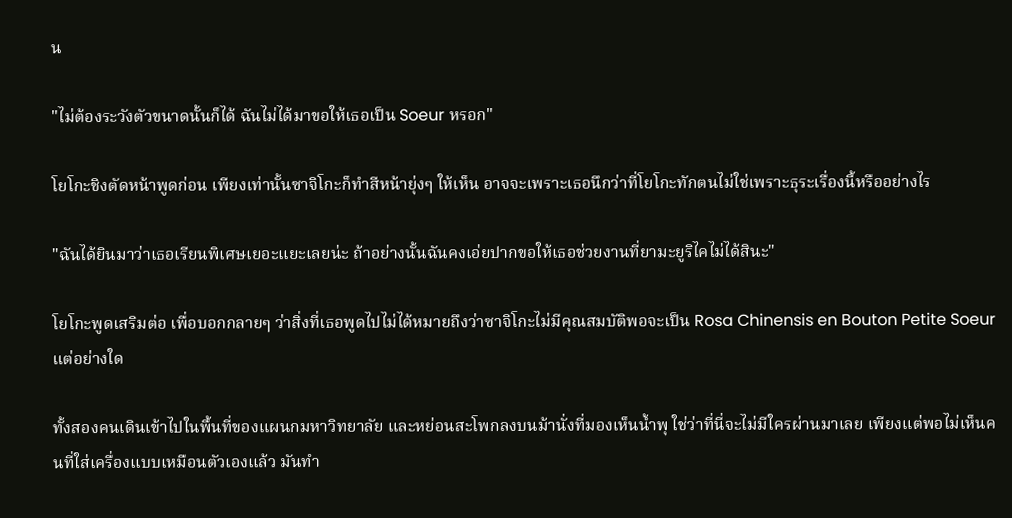น

"ไม่ต้องระวังตัวขนาดนั้นก็ได้ ฉันไม่ได้มาขอให้เธอเป็น Soeur หรอก"

โยโกะชิงตัดหน้าพูดก่อน เพียงเท่านั้นซาจิโกะก็ทำสีหน้ายุ่งๆ ให้เห็น อาจจะเพราะเธอนึกว่าที่โยโกะทักตนไม่ใช่เพราะธุระเรื่องนี้หรืออย่างไร

"ฉันได้ยินมาว่าเธอเรียนพิเศษเยอะแยะเลยน่ะ ถ้าอย่างนั้นฉันคงเอ่ยปากขอให้เธอช่วยงานที่ยามะยูริไคไม่ได้สินะ"

โยโกะพูดเสริมต่อ เพื่อบอกกลายๆ ว่าสิ่งที่เธอพูดไปไม่ได้หมายถึงว่าซาจิโกะไม่มีคุณสมบัติพอจะเป็น Rosa Chinensis en Bouton Petite Soeur แต่อย่างใด

ทั้งสองคนเดินเข้าไปในพื้นที่ของแผนกมหาวิทยาลัย และหย่อนสะโพกลงบนม้านั่งที่มองเห็นน้ำพุ ใช่ว่าที่นี่จะไม่มีใครผ่านมาเลย เพียงแต่พอไม่เห็นคนที่ใส่เครื่องแบบเหมือนตัวเองแล้ว มันทำ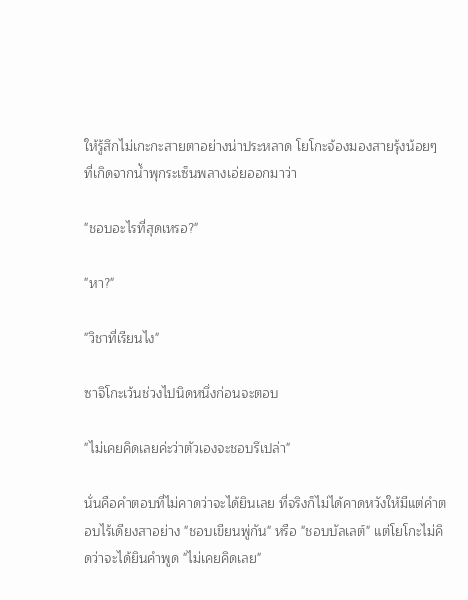ให้รู้สึกไม่เกะกะสายตาอย่างน่าประหลาด โยโกะจ้องมองสายรุ้งน้อยๆ ที่เกิดจากน้ำพุกระเซ็นพลางเอ่ยออกมาว่า

"ชอบอะไรที่สุดเหรอ?"

"หา?"

"วิชาที่เรียนไง"

ซาจิโกะเว้นช่วงไปนิดหนึ่งก่อนจะตอบ

"ไม่เคยคิดเลยค่ะว่าตัวเองจะชอบรึเปล่า"

นั่นคือคำตอบที่ไม่คาดว่าจะได้ยินเลย ที่จริงก็ไม่ได้คาดหวังให้มีแต่คำตอบไร้เดียงสาอย่าง "ชอบเขียนพู่กัน" หรือ "ชอบบัลเลต์" แต่โยโกะไม่คิดว่าจะได้ยินคำพูด "ไม่เคยคิดเลย"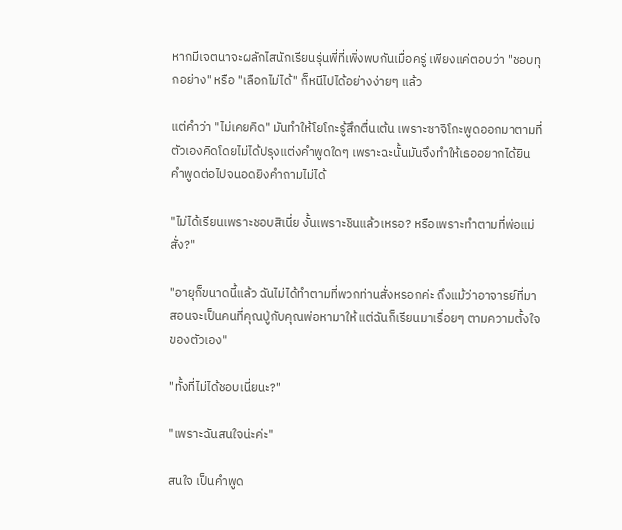หากมีเจตนาจะผลักไสนักเรียนรุ่นพี่ที่เพิ่งพบกันเมื่อครู่ เพียงแค่ตอบว่า "ชอบทุกอย่าง" หรือ "เลือกไม่ได้" ก็หนีไปได้อย่างง่ายๆ แล้ว

แต่คำว่า "ไม่เคยคิด" มันทำให้โยโกะรู้สึกตื่นเต้น เพราะซาจิโกะพูดออกมาตามที่ตัวเองคิดโดยไม่ได้ปรุงแต่งคำพูดใดๆ เพราะฉะนั้นมันจึงทำให้เธออยากได้ยินคำพูดต่อไปจนอดยิงคำถามไม่ได้

"ไม่ได้เรียนเพราะชอบสิเนี่ย งั้นเพราะชินแล้วเหรอ? หรือเพราะทำตามที่พ่อแม่สั่ง?"

"อายุก็ขนาดนี้แล้ว ฉันไม่ได้ทำตามที่พวกท่านสั่งหรอกค่ะ ถึงแม้ว่าอาจารย์ที่มาสอนจะเป็นคนที่คุณปู่กับคุณพ่อหามาให้ แต่ฉันก็เรียนมาเรื่อยๆ ตามความตั้งใจของตัวเอง"

"ทั้งที่ไม่ได้ชอบเนี่ยนะ?"

"เพราะฉันสนใจน่ะค่ะ"

สนใจ เป็นคำพูด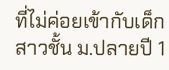ที่ไม่ค่อยเข้ากับเด็กสาวชั้น ม.ปลายปี 1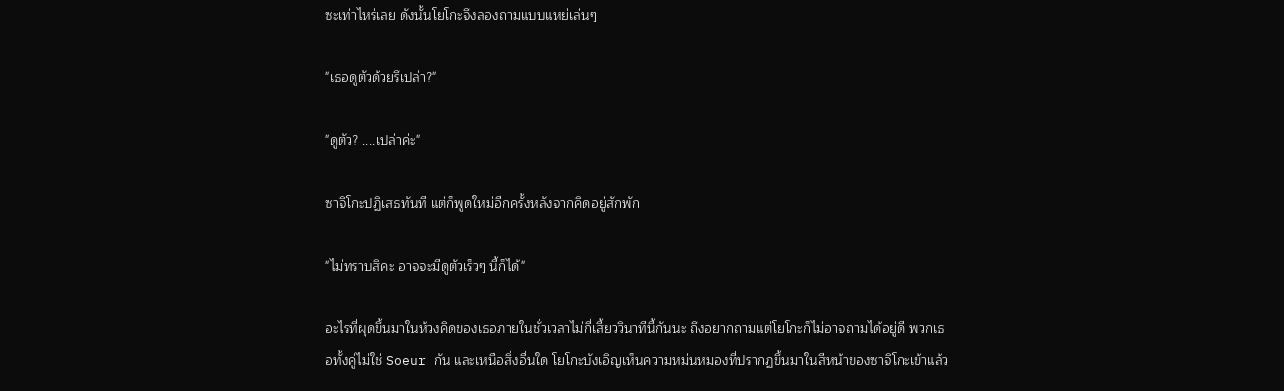ซะเท่าไหร่เลย ดังนั้นโยโกะจึงลองถามแบบแหย่เล่นๆ

"เธอดูตัวด้วยรึเปล่า?"

"ดูตัว? ....เปล่าค่ะ"

ซาจิโกะปฏิเสธทันที แต่ก็พูดใหม่อีกครั้งหลังจากคิดอยู่สักพัก

"ไม่ทราบสิคะ อาจจะมีดูตัวเร็วๆ นี้ก็ได้"

อะไรที่ผุดขึ้นมาในห้วงคิดของเธอภายในชั่วเวลาไม่กี่เสี้ยววินาทีนี้กันนะ ถึงอยากถามแต่โยโกะก็ไม่อาจถามได้อยู่ดี พวกเธอทั้งคู่ไม่ใช่ Soeur กัน และเหนือสิ่งอื่นใด โยโกะบังเอิญเห็นความหม่นหมองที่ปรากฏขึ้นมาในสีหน้าของซาจิโกะเข้าแล้ว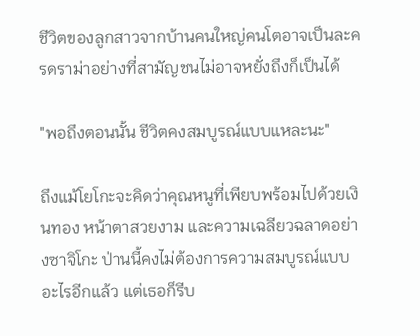ชีวิตของลูกสาวจากบ้านคนใหญ่คนโตอาจเป็นละครดราม่าอย่างที่สามัญชนไม่อาจหยั่งถึงก็เป็นได้

"พอถึงตอนนั้น ชีวิตคงสมบูรณ์แบบแหละนะ"

ถึงแม้โยโกะจะคิดว่าคุณหนูที่เพียบพร้อมไปด้วยเงินทอง หน้าตาสวยงาม และความเฉลียวฉลาดอย่างซาจิโกะ ป่านนี้คงไม่ต้องการความสมบูรณ์แบบอะไรอีกแล้ว แต่เธอก็รีบ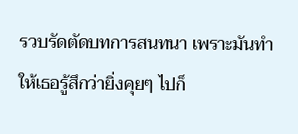รวบรัดตัดบทการสนทนา เพราะมันทำให้เธอรู้สึกว่ายิ่งคุยๆ ไปก็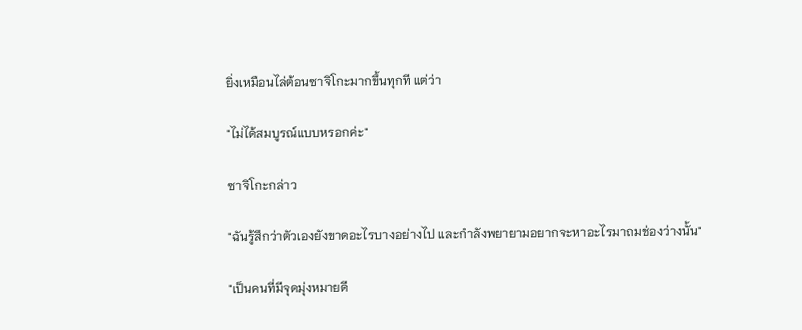ยิ่งเหมือนไล่ต้อนซาจิโกะมากขึ้นทุกที แต่ว่า

"ไม่ได้สมบูรณ์แบบหรอกค่ะ"

ซาจิโกะกล่าว

"ฉันรู้สึกว่าตัวเองยังขาดอะไรบางอย่างไป และกำลังพยายามอยากจะหาอะไรมาถมช่องว่างนั้น"

"เป็นคนที่มีจุดมุ่งหมายดี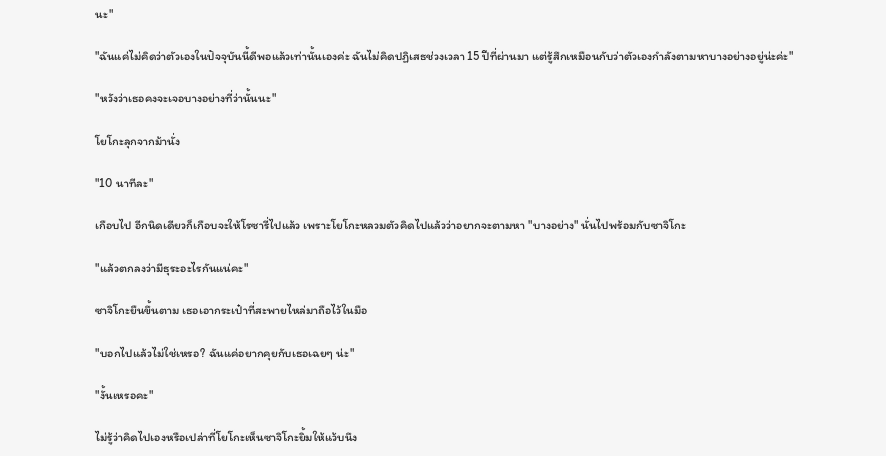นะ"

"ฉันแค่ไม่คิดว่าตัวเองในปัจจุบันนี้ดีพอแล้วเท่านั้นเองค่ะ ฉันไม่คิดปฏิเสธช่วงเวลา 15 ปีที่ผ่านมา แต่รู้สึกเหมือนกับว่าตัวเองกำลังตามหาบางอย่างอยู่น่ะค่ะ"

"หวังว่าเธอคงจะเจอบางอย่างที่ว่านั้นนะ"

โยโกะลุกจากม้านั่ง

"10 นาทีละ"

เกือบไป อีกนิดเดียวก็เกือบจะให้โรซารี่ไปแล้ว เพราะโยโกะหลวมตัวคิดไปแล้วว่าอยากจะตามหา "บางอย่าง" นั่นไปพร้อมกับซาจิโกะ

"แล้วตกลงว่ามีธุระอะไรกันแน่คะ"

ซาจิโกะยืนขึ้นตาม เธอเอากระเป๋าที่สะพายไหล่มาถือไว้ในมือ

"บอกไปแล้วไม่ใช่เหรอ? ฉันแค่อยากคุยกับเธอเฉยๆ น่ะ"

"งั้นเหรอคะ"

ไม่รู้ว่าคิดไปเองหรือเปล่าที่โยโกะเห็นซาจิโกะยิ้มให้แว้บนึง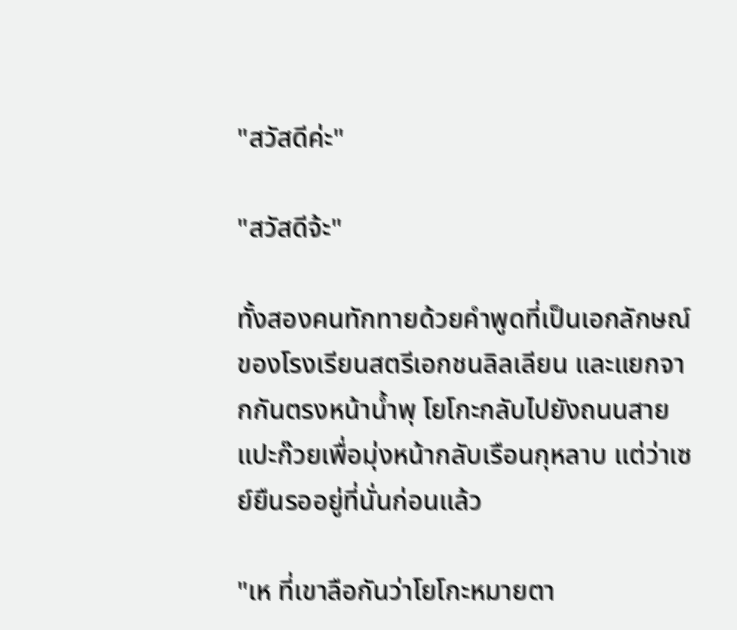"สวัสดีค่ะ"

"สวัสดีจ้ะ"

ทั้งสองคนทักทายด้วยคำพูดที่เป็นเอกลักษณ์ของโรงเรียนสตรีเอกชนลิลเลียน และแยกจากกันตรงหน้าน้ำพุ โยโกะกลับไปยังถนนสายแปะก๊วยเพื่อมุ่งหน้ากลับเรือนกุหลาบ แต่ว่าเซย์ยืนรออยู่ที่นั่นก่อนแล้ว

"เห ที่เขาลือกันว่าโยโกะหมายตา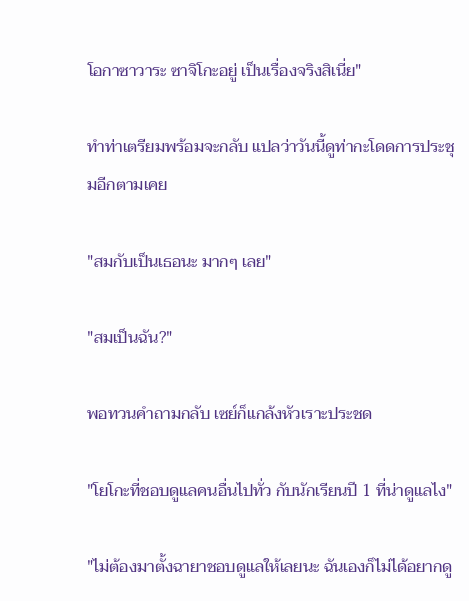โอกาซาวาระ ซาจิโกะอยู่ เป็นเรื่องจริงสิเนี่ย"

ทำท่าเตรียมพร้อมจะกลับ แปลว่าวันนี้ดูท่ากะโดดการประชุมอีกตามเคย

"สมกับเป็นเธอนะ มากๆ เลย"

"สมเป็นฉัน?"

พอทวนคำถามกลับ เซย์ก็แกล้งหัวเราะประชด

"โยโกะที่ชอบดูแลคนอื่นไปทั่ว กับนักเรียนปี 1 ที่น่าดูแลไง"

"ไม่ต้องมาตั้งฉายาชอบดูแลให้เลยนะ ฉันเองก็ไม่ได้อยากดู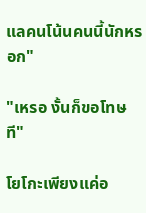แลคนโน้นคนนี้นักหรอก"

"เหรอ งั้นก็ขอโทษที"

โยโกะเพียงแค่อ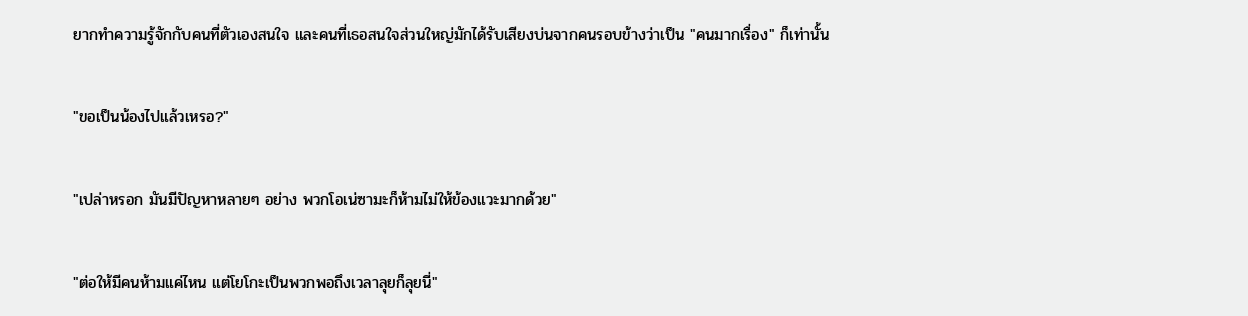ยากทำความรู้จักกับคนที่ตัวเองสนใจ และคนที่เธอสนใจส่วนใหญ่มักได้รับเสียงบ่นจากคนรอบข้างว่าเป็น "คนมากเรื่อง" ก็เท่านั้น

"ขอเป็นน้องไปแล้วเหรอ?"

"เปล่าหรอก มันมีปัญหาหลายๆ อย่าง พวกโอเน่ซามะก็ห้ามไม่ให้ข้องแวะมากด้วย"

"ต่อให้มีคนห้ามแค่ไหน แต่โยโกะเป็นพวกพอถึงเวลาลุยก็ลุยนี่"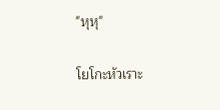"หุหุ"

โยโกะหัวเราะ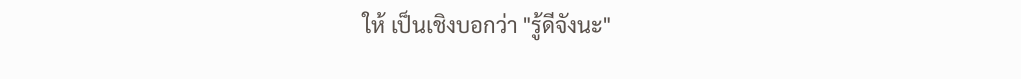ให้ เป็นเชิงบอกว่า "รู้ดีจังนะ"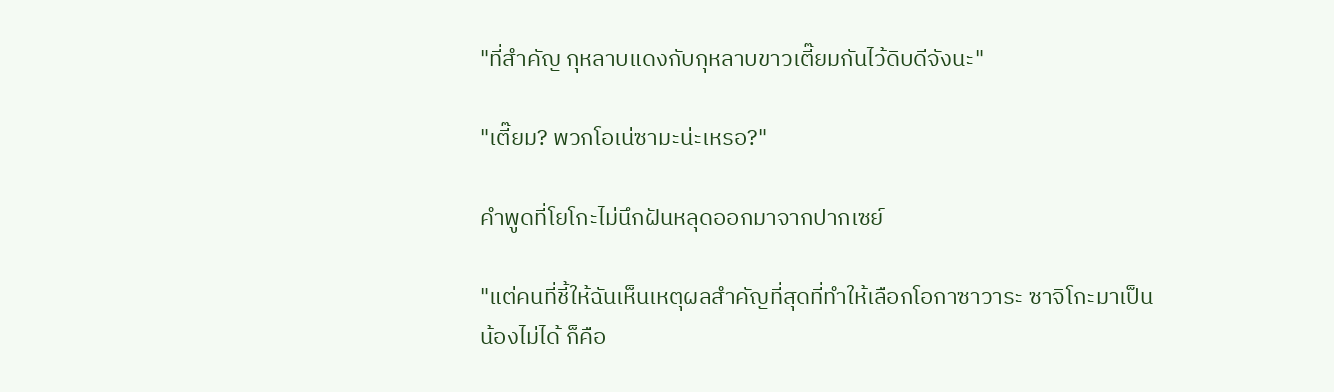"ที่สำคัญ กุหลาบแดงกับกุหลาบขาวเตี๊ยมกันไว้ดิบดีจังนะ"

"เตี๊ยม? พวกโอเน่ซามะน่ะเหรอ?"

คำพูดที่โยโกะไม่นึกฝันหลุดออกมาจากปากเซย์

"แต่คนที่ชี้ให้ฉันเห็นเหตุผลสำคัญที่สุดที่ทำให้เลือกโอกาซาวาระ ซาจิโกะมาเป็นน้องไม่ได้ ก็คือ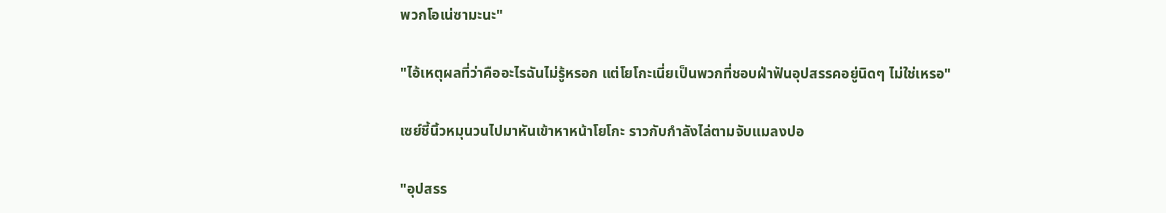พวกโอเน่ซามะนะ"

"ไอ้เหตุผลที่ว่าคืออะไรฉันไม่รู้หรอก แต่โยโกะเนี่ยเป็นพวกที่ชอบฝ่าฟันอุปสรรคอยู่นิดๆ ไม่ใช่เหรอ"

เซย์ชี้นิ้วหมุนวนไปมาหันเข้าหาหน้าโยโกะ ราวกับกำลังไล่ตามจับแมลงปอ

"อุปสรร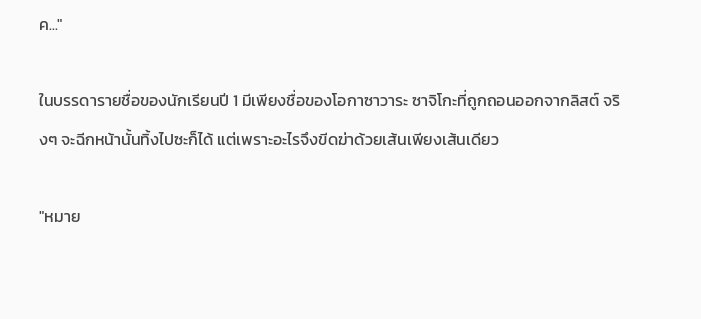ค..."

ในบรรดารายชื่อของนักเรียนปี 1 มีเพียงชื่อของโอกาซาวาระ ซาจิโกะที่ถูกถอนออกจากลิสต์ จริงๆ จะฉีกหน้านั้นทิ้งไปซะก็ได้ แต่เพราะอะไรจึงขีดฆ่าด้วยเส้นเพียงเส้นเดียว

"หมาย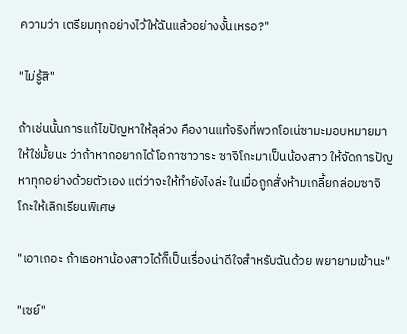ความว่า เตรียมทุกอย่างไว้ให้ฉันแล้วอย่างงั้นเหรอ?"

"ไม่รู้สิ"

ถ้าเช่นนั้นการแก้ไขปัญหาให้ลุล่วง คืองานแท้จริงที่พวกโอเน่ซามะมอบหมายมาให้ใช่มั้ยนะ ว่าถ้าหากอยากได้โอกาซาวาระ ซาจิโกะมาเป็นน้องสาว ให้จัดการปัญหาทุกอย่างด้วยตัวเอง แต่ว่าจะให้ทำยังไงล่ะ ในเมื่อถูกสั่งห้ามเกลี้ยกล่อมซาจิโกะให้เลิกเรียนพิเศษ

"เอาเถอะ ถ้าเธอหาน้องสาวได้ก็เป็นเรื่องน่าดีใจสำหรับฉันด้วย พยายามเข้านะ"

"เซย์"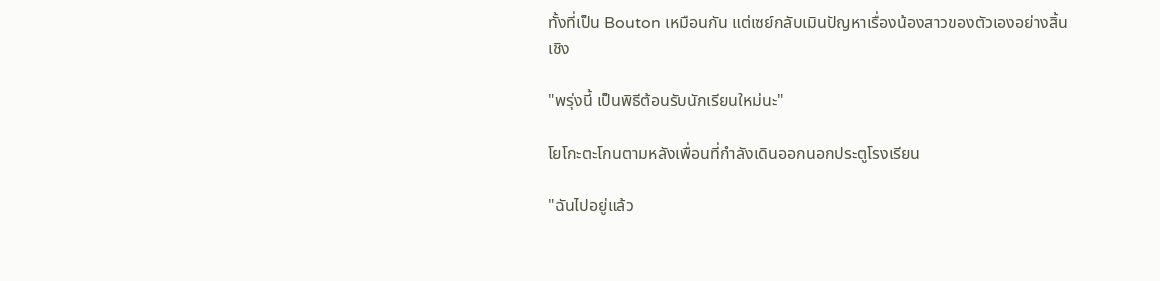ทั้งที่เป็น Bouton เหมือนกัน แต่เซย์กลับเมินปัญหาเรื่องน้องสาวของตัวเองอย่างสิ้นเชิง

"พรุ่งนี้ เป็นพิธีต้อนรับนักเรียนใหม่นะ"

โยโกะตะโกนตามหลังเพื่อนที่กำลังเดินออกนอกประตูโรงเรียน

"ฉันไปอยู่แล้ว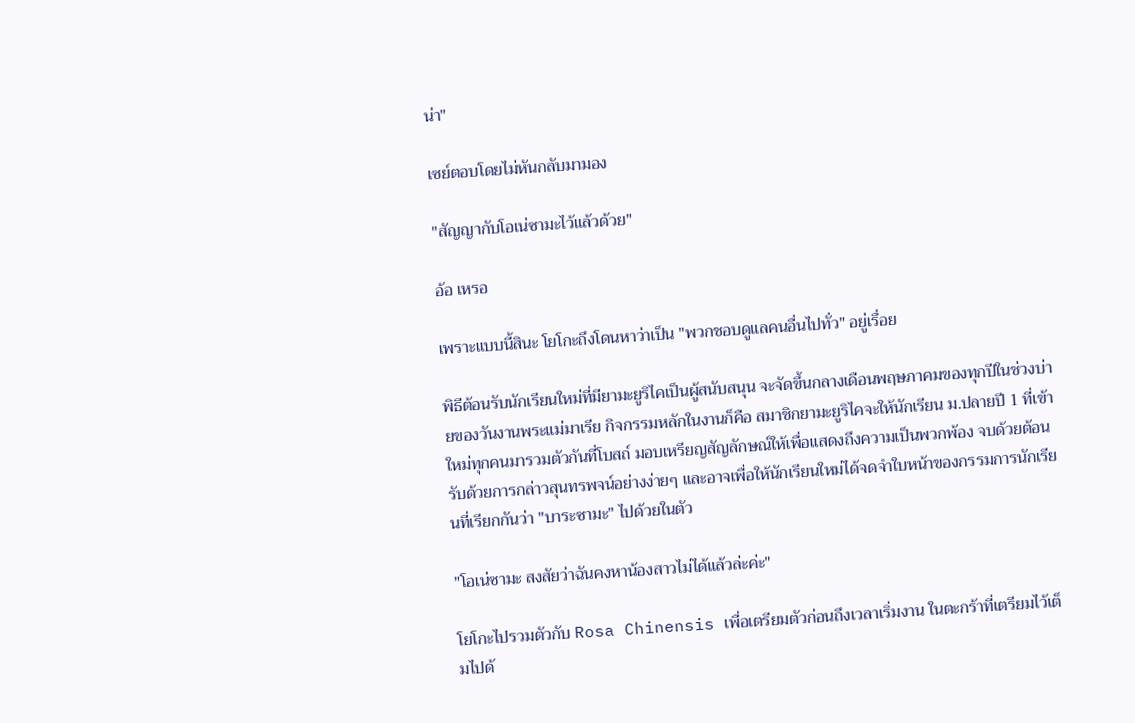น่า"

เซย์ตอบโดยไม่หันกลับมามอง

"สัญญากับโอเน่ซามะไว้แล้วด้วย"

อ้อ เหรอ

เพราะแบบนี้สินะ โยโกะถึงโดนหาว่าเป็น "พวกชอบดูแลคนอื่นไปทั่ว" อยู่เรื่อย

พิธีต้อนรับนักเรียนใหม่ที่มียามะยูริไคเป็นผู้สนับสนุน จะจัดขึ้นกลางเดือนพฤษภาคมของทุกปีในช่วงบ่ายของวันงานพระแม่มาเรีย กิจกรรมหลักในงานก็คือ สมาชิกยามะยูริไคจะให้นักเรียน ม.ปลายปี 1 ที่เข้าใหม่ทุกคนมารวมตัวกันที่โบสถ์ มอบเหรียญสัญลักษณ์ให้เพื่อแสดงถึงความเป็นพวกพ้อง จบด้วยต้อนรับด้วยการกล่าวสุนทรพจน์อย่างง่ายๆ และอาจเพื่อให้นักเรียนใหม่ได้จดจำใบหน้าของกรรมการนักเรียนที่เรียกกันว่า "บาระซามะ" ไปด้วยในตัว

"โอเน่ซามะ สงสัยว่าฉันคงหาน้องสาวไม่ได้แล้วล่ะค่ะ"

โยโกะไปรวมตัวกับ Rosa Chinensis เพื่อเตรียมตัวก่อนถึงเวลาเริ่มงาน ในตะกร้าที่เตรียมไว้เต็มไปด้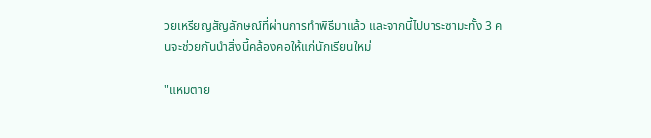วยเหรียญสัญลักษณ์ที่ผ่านการทำพิธีมาแล้ว และจากนี้ไปบาระซามะทั้ง 3 คนจะช่วยกันนำสิ่งนี้คล้องคอให้แก่นักเรียนใหม่

"แหมตาย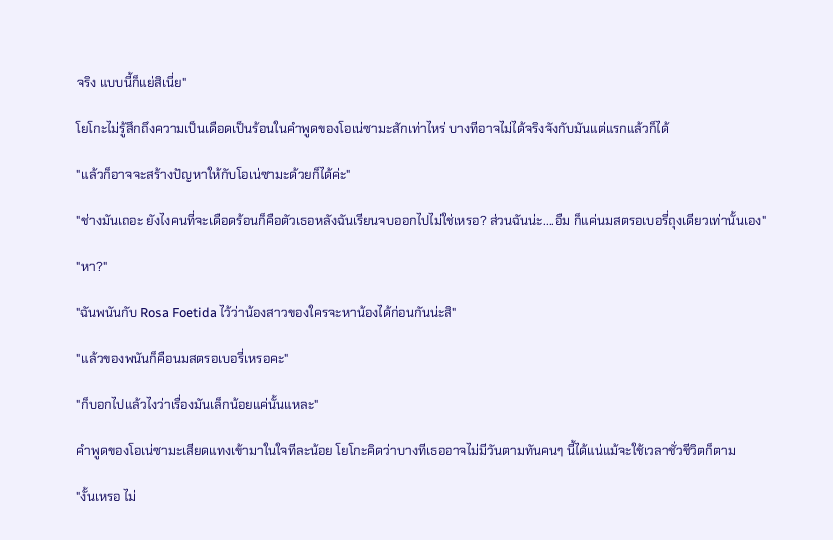จริง แบบนี้ก็แย่สิเนี่ย"

โยโกะไม่รู้สึกถึงความเป็นเดือดเป็นร้อนในคำพูดของโอเน่ซามะสักเท่าไหร่ บางทีอาจไม่ได้จริงจังกับมันแต่แรกแล้วก็ได้

"แล้วก็อาจจะสร้างปัญหาให้กับโอเน่ซามะด้วยก็ได้ค่ะ"

"ช่างมันเถอะ ยังไงคนที่จะเดือดร้อนก็คือตัวเธอหลังฉันเรียนจบออกไปไม่ใช่เหรอ? ส่วนฉันน่ะ....อืม ก็แค่นมสตรอเบอรี่ถุงเดียวเท่านั้นเอง"

"หา?"

"ฉันพนันกับ Rosa Foetida ไว้ว่าน้องสาวของใครจะหาน้องได้ก่อนกันน่ะสิ"

"แล้วของพนันก็คือนมสตรอเบอรี่เหรอคะ"

"ก็บอกไปแล้วไงว่าเรื่องมันเล็กน้อยแค่นั้นแหละ"

คำพูดของโอเน่ซามะเสียดแทงเข้ามาในใจทีละน้อย โยโกะคิดว่าบางทีเธออาจไม่มีวันตามทันคนๆ นี้ได้แน่แม้จะใช้เวลาชั่วชีวิตก็ตาม

"งั้นเหรอ ไม่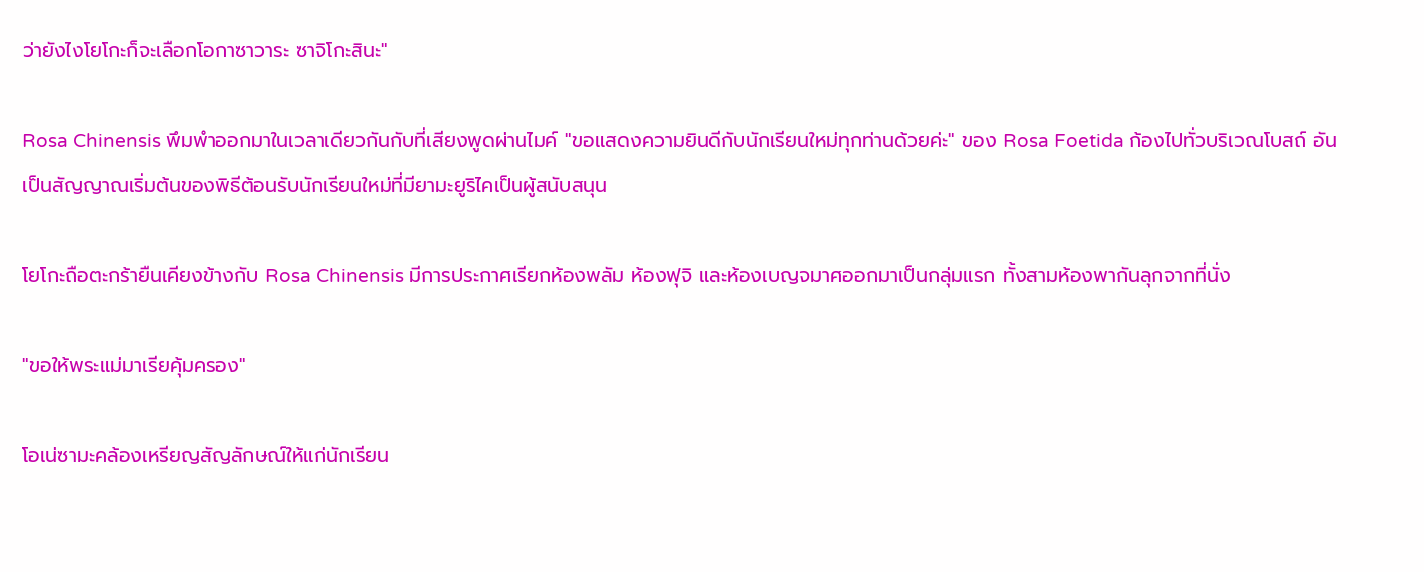ว่ายังไงโยโกะก็จะเลือกโอกาซาวาระ ซาจิโกะสินะ"

Rosa Chinensis พึมพำออกมาในเวลาเดียวกันกับที่เสียงพูดผ่านไมค์ "ขอแสดงความยินดีกับนักเรียนใหม่ทุกท่านด้วยค่ะ" ของ Rosa Foetida ก้องไปทั่วบริเวณโบสถ์ อันเป็นสัญญาณเริ่มต้นของพิธีต้อนรับนักเรียนใหม่ที่มียามะยูริไคเป็นผู้สนับสนุน

โยโกะถือตะกร้ายืนเคียงข้างกับ Rosa Chinensis มีการประกาศเรียกห้องพลัม ห้องฟุจิ และห้องเบญจมาศออกมาเป็นกลุ่มแรก ทั้งสามห้องพากันลุกจากที่นั่ง

"ขอให้พระแม่มาเรียคุ้มครอง"

โอเน่ซามะคล้องเหรียญสัญลักษณ์ให้แก่นักเรียน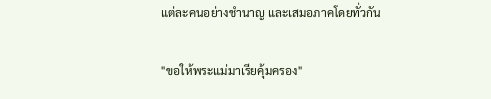แต่ละคนอย่างชำนาญ และเสมอภาคโดยทั่วกัน

"ขอให้พระแม่มาเรียคุ้มครอง"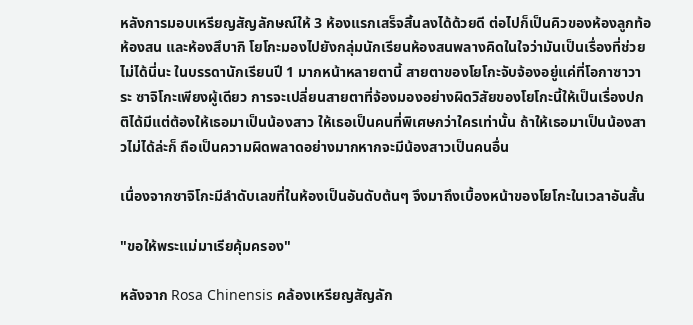หลังการมอบเหรียญสัญลักษณ์ให้ 3 ห้องแรกเสร็จสิ้นลงได้ด้วยดี ต่อไปก็เป็นคิวของห้องลูกท้อ ห้องสน และห้องสึบากิ โยโกะมองไปยังกลุ่มนักเรียนห้องสนพลางคิดในใจว่ามันเป็นเรื่องที่ช่วยไม่ได้นี่นะ ในบรรดานักเรียนปี 1 มากหน้าหลายตานี้ สายตาของโยโกะจับจ้องอยู่แค่ที่โอกาซาวาระ ซาจิโกะเพียงผู้เดียว การจะเปลี่ยนสายตาที่จ้องมองอย่างผิดวิสัยของโยโกะนี้ให้เป็นเรื่องปกติได้มีแต่ต้องให้เธอมาเป็นน้องสาว ให้เธอเป็นคนที่พิเศษกว่าใครเท่านั้น ถ้าให้เธอมาเป็นน้องสาวไม่ได้ล่ะก็ ถือเป็นความผิดพลาดอย่างมากหากจะมีน้องสาวเป็นคนอื่น

เนื่องจากซาจิโกะมีลำดับเลขที่ในห้องเป็นอันดับต้นๆ จึงมาถึงเบื้องหน้าของโยโกะในเวลาอันสั้น

"ขอให้พระแม่มาเรียคุ้มครอง"

หลังจาก Rosa Chinensis คล้องเหรียญสัญลัก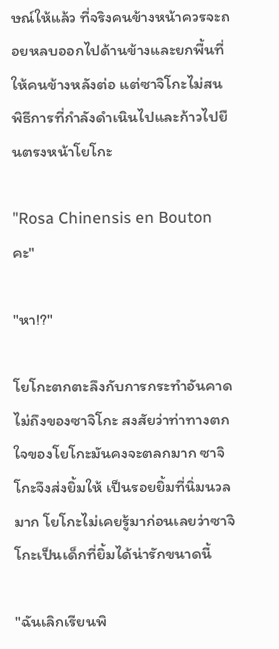ษณ์ให้แล้ว ที่จริงคนข้างหน้าควรจะถอยหลบออกไปด้านข้างและยกพื้นที่ให้คนข้างหลังต่อ แต่ซาจิโกะไม่สนพิธีการที่กำลังดำเนินไปและก้าวไปยืนตรงหน้าโยโกะ

"Rosa Chinensis en Bouton คะ"

"หา!?"

โยโกะตกตะลึงกับการกระทำอันคาดไม่ถึงของซาจิโกะ สงสัยว่าท่าทางตกใจของโยโกะมันคงจะตลกมาก ซาจิโกะจึงส่งยิ้มให้ เป็นรอยยิ้มที่นิ่มนวลมาก โยโกะไม่เคยรู้มาก่อนเลยว่าซาจิโกะเป็นเด็กที่ยิ้มได้น่ารักขนาดนี้

"ฉันเลิกเรียนพิ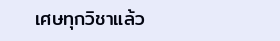เศษทุกวิชาแล้ว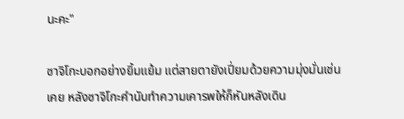นะคะ"

ซาจิโกะบอกอย่างยิ้มแย้ม แต่สายตายังเปี่ยมด้วยความมุ่งมั่นเช่นเคย หลังซาจิโกะคำนับทำความเคารพให้ก็หันหลังเดิน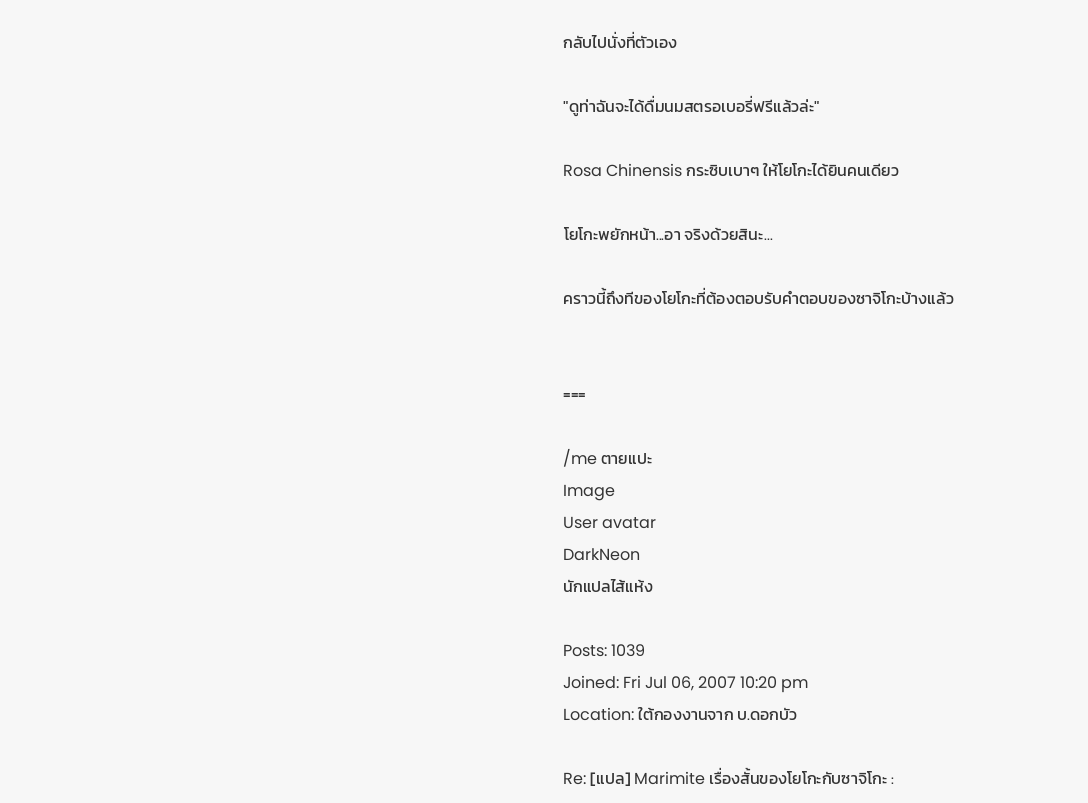กลับไปนั่งที่ตัวเอง

"ดูท่าฉันจะได้ดื่มนมสตรอเบอรี่ฟรีแล้วล่ะ"

Rosa Chinensis กระซิบเบาๆ ให้โยโกะได้ยินคนเดียว

โยโกะพยักหน้า...อา จริงด้วยสินะ...

คราวนี้ถึงทีของโยโกะที่ต้องตอบรับคำตอบของซาจิโกะบ้างแล้ว


===

/me ตายแปะ
Image
User avatar
DarkNeon
นักแปลไส้แห้ง

Posts: 1039
Joined: Fri Jul 06, 2007 10:20 pm
Location: ใต้กองงานจาก บ.ดอกบัว

Re: [แปล] Marimite เรื่องสั้นของโยโกะกับซาจิโกะ :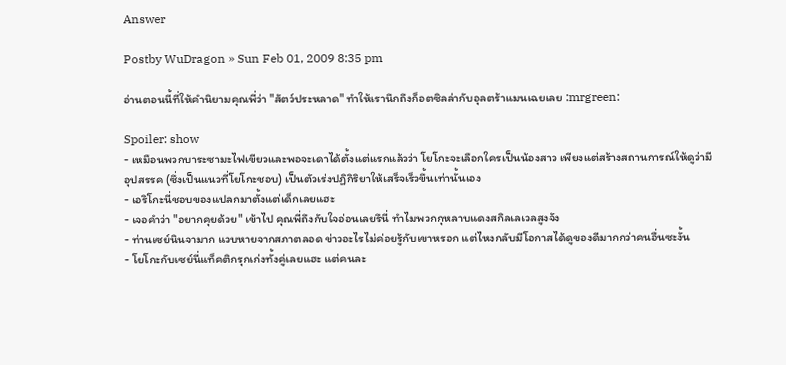Answer

Postby WuDragon » Sun Feb 01, 2009 8:35 pm

อ่านตอนนี้ที่ให้คำนิยามคุณพี่ว่า "สัตว์ประหลาด" ทำให้เรานึกถึงก็อตซิลล่ากับอุลตร้าแมนเฉยเลย :mrgreen:

Spoiler: show
- เหมือนพวกบาระซามะไฟเขียวและพอจะเดาได้ตั้งแต่แรกแล้วว่า โยโกะจะเลือกใครเป็นน้องสาว เพียงแต่สร้างสถานการณ์ให้ดูว่ามีอุปสรรค (ซึ่งเป็นแนวที่โยโกะชอบ) เป็นตัวเร่งปฏิกิริยาให้เสร็จเร็วขึ้นเท่านั้นเอง
- เอริโกะนี่ชอบของแปลกมาตั้งแต่เด็กเลยแฮะ
- เจอคำว่า "อยากคุยด้วย" เข้าไป คุณพี่ถึงกับใจอ่อนเลยรึนี่ ทำไมพวกกุหลาบแดงสกิลเลเวลสูงจัง
- ท่านเซย์นินจามาก แวบหายจากสภาตลอด ข่าวอะไรไม่ค่อยรู้กับเขาหรอก แต่ไหงกลับมีโอกาสได้ดูของดีมากกว่าคนอื่นซะงั้น
- โยโกะกับเซย์นี่แท็คติกรุกเก่งทั้งคู่เลยแฮะ แต่คนละ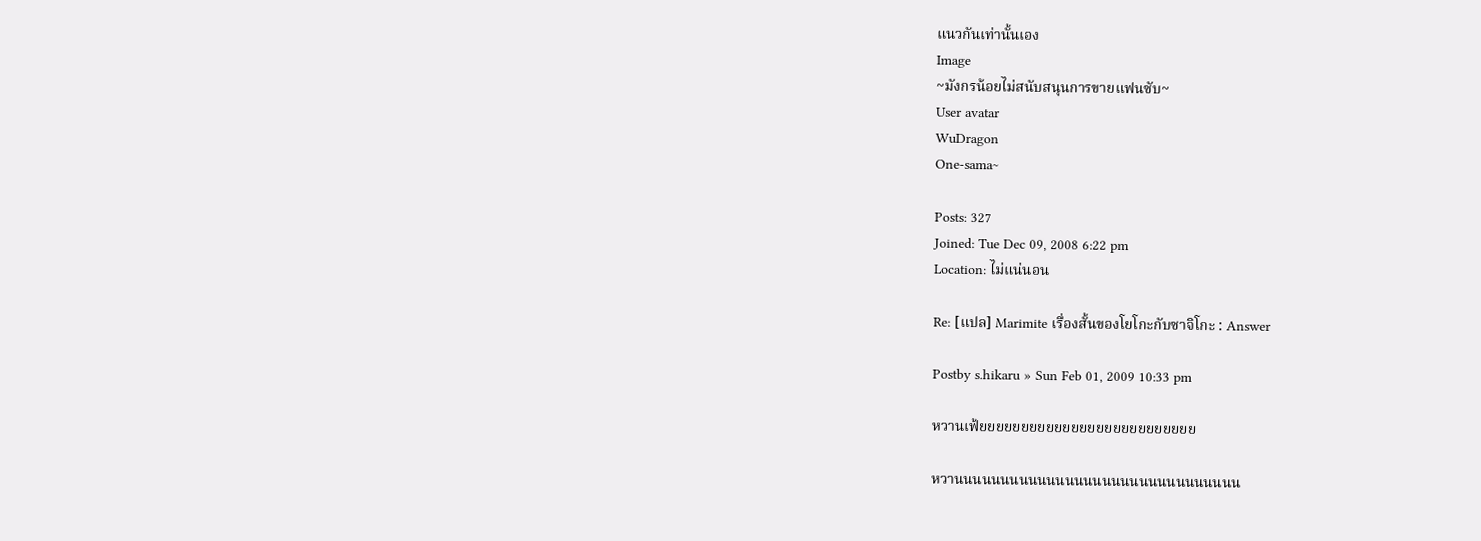แนวกันเท่านั้นเอง
Image
~มังกรน้อยไม่สนับสนุนการขายแฟนซับ~
User avatar
WuDragon
One-sama~

Posts: 327
Joined: Tue Dec 09, 2008 6:22 pm
Location: ไม่แน่นอน

Re: [แปล] Marimite เรื่องสั้นของโยโกะกับซาจิโกะ : Answer

Postby s.hikaru » Sun Feb 01, 2009 10:33 pm

หวานเฟ้ยยยยยยยยยยยยยยยยยยยยยยยยยย

หวานนนนนนนนนนนนนนนนนนนนนนนนนนนนนนน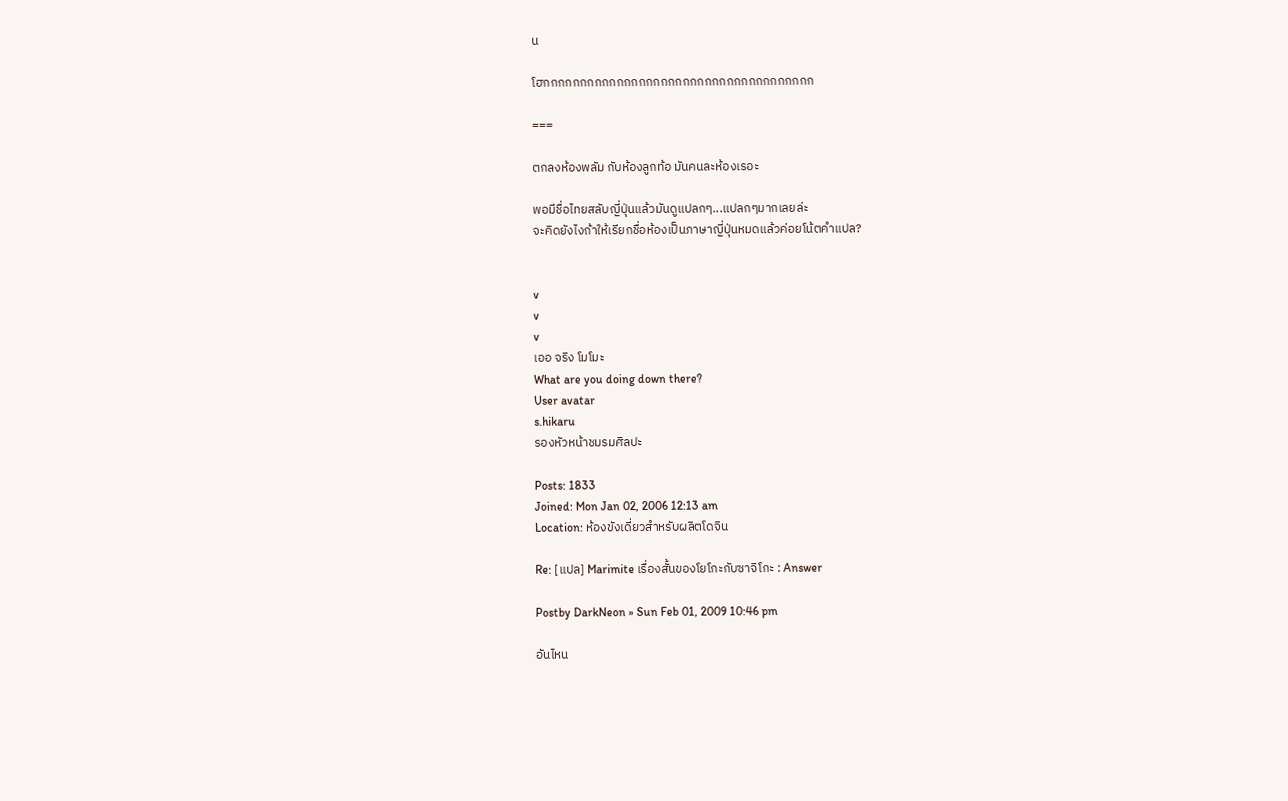น

โฮกกกกกกกกกกกกกกกกกกกกกกกกกกกกกกกกกกกกก

===

ตกลงห้องพลัม กับห้องลูกท้อ มันคนละห้องเรอะ

พอมีชื่อไทยสลับญี่ปุ่นแล้วมันดูแปลกๆ...แปลกๆมากเลยล่ะ
จะคิดยังไงถ้าให้เรียกชื่อห้องเป็นภาษาญี่ปุ่นหมดแล้วค่อยโน้ตคำแปล?


v
v
v
เออ จริง โมโมะ
What are you doing down there?
User avatar
s.hikaru
รองหัวหน้าชมรมศิลปะ

Posts: 1833
Joined: Mon Jan 02, 2006 12:13 am
Location: ห้องขังเดี่ยวสำหรับผลิตโดจิน

Re: [แปล] Marimite เรื่องสั้นของโยโกะกับซาจิโกะ : Answer

Postby DarkNeon » Sun Feb 01, 2009 10:46 pm

อันไหน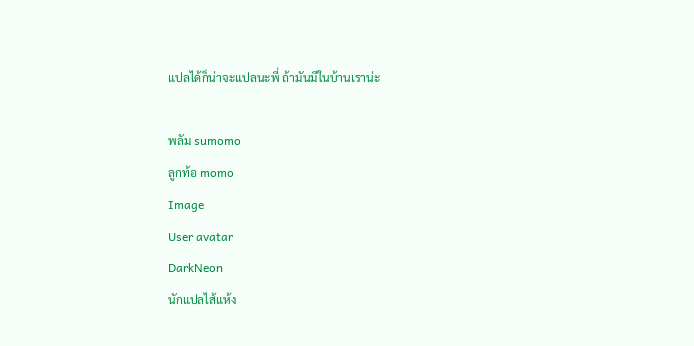แปลได้ก็น่าจะแปลนะพี่ ถ้ามันมีในบ้านเราน่ะ

พลัม sumomo
ลูกท้อ momo
Image
User avatar
DarkNeon
นักแปลไส้แห้ง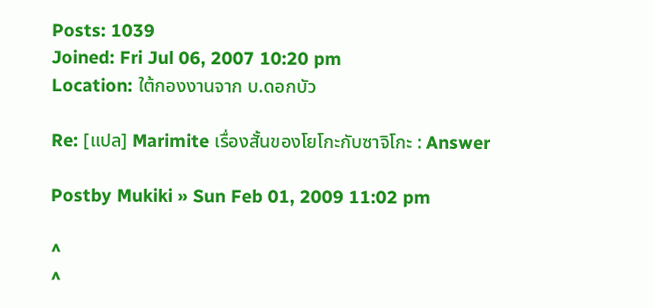Posts: 1039
Joined: Fri Jul 06, 2007 10:20 pm
Location: ใต้กองงานจาก บ.ดอกบัว

Re: [แปล] Marimite เรื่องสั้นของโยโกะกับซาจิโกะ : Answer

Postby Mukiki » Sun Feb 01, 2009 11:02 pm

^
^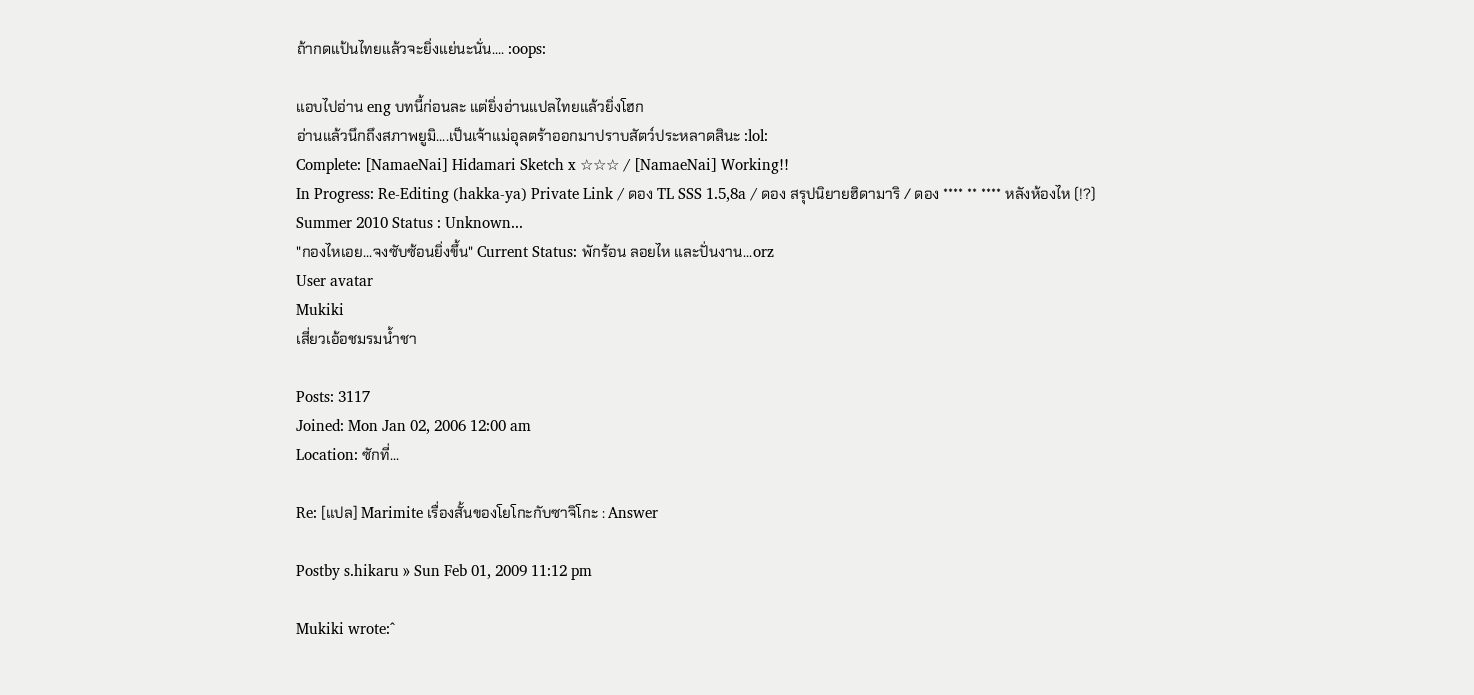ถ้ากดแป้นไทยแล้วจะยิ่งแย่นะนั่น.... :oops:

แอบไปอ่าน eng บทนี้ก่อนละ แต่ยิ่งอ่านแปลไทยแล้วยิ่งโฮก
อ่านแล้วนึกถึงสภาพยูมิ....เป็นเจ้าแม่อุลตร้าออกมาปราบสัตว์ประหลาดสินะ :lol:
Complete: [NamaeNai] Hidamari Sketch x ☆☆☆ / [NamaeNai] Working!!
In Progress: Re-Editing (hakka-ya) Private Link / ดอง TL SSS 1.5,8a / ดอง สรุปนิยายฮิดามาริ / ดอง **** ** **** หลังห้องไห (!?)
Summer 2010 Status : Unknown...
"กองไหเอย...จงซับซ้อนยิ่งขึ้น" Current Status: พักร้อน ลอยไห และปั่นงาน...orz
User avatar
Mukiki
เสี่ยวเอ้อชมรมน้ำชา

Posts: 3117
Joined: Mon Jan 02, 2006 12:00 am
Location: ซักที่...

Re: [แปล] Marimite เรื่องสั้นของโยโกะกับซาจิโกะ : Answer

Postby s.hikaru » Sun Feb 01, 2009 11:12 pm

Mukiki wrote:^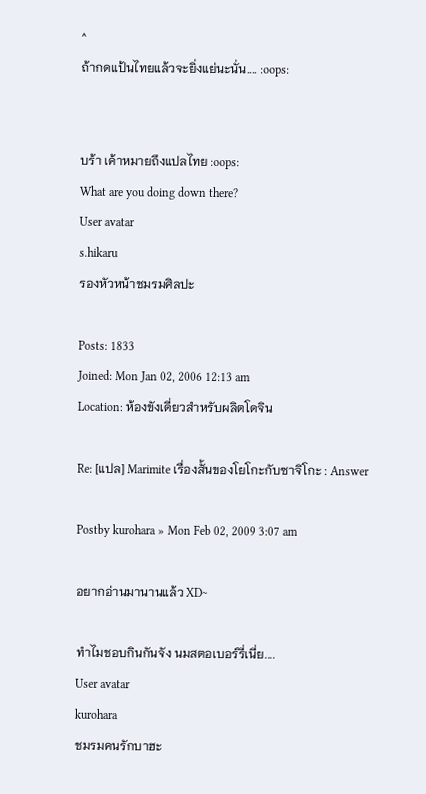^
ถ้ากดแป้นไทยแล้วจะยิ่งแย่นะนั่น.... :oops:


บร้า เค้าหมายถึงแปลไทย :oops:
What are you doing down there?
User avatar
s.hikaru
รองหัวหน้าชมรมศิลปะ

Posts: 1833
Joined: Mon Jan 02, 2006 12:13 am
Location: ห้องขังเดี่ยวสำหรับผลิตโดจิน

Re: [แปล] Marimite เรื่องสั้นของโยโกะกับซาจิโกะ : Answer

Postby kurohara » Mon Feb 02, 2009 3:07 am

อยากอ่านมานานแล้ว XD~

ทำไมชอบกินกันจัง นมสตอเบอร์รี่เนี่ย....
User avatar
kurohara
ชมรมคนรักบาฮะ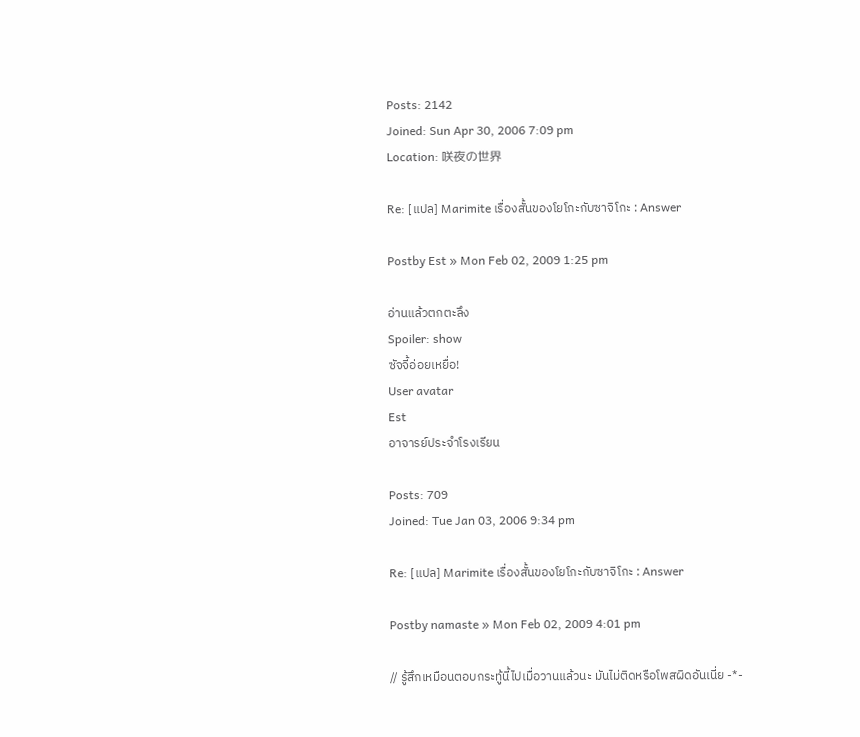Posts: 2142
Joined: Sun Apr 30, 2006 7:09 pm
Location: 咲夜の世界

Re: [แปล] Marimite เรื่องสั้นของโยโกะกับซาจิโกะ : Answer

Postby Est » Mon Feb 02, 2009 1:25 pm

อ่านแล้วตกตะลึง
Spoiler: show
ซัจจี้อ่อยเหยื่อ!
User avatar
Est
อาจารย์ประจำโรงเรียน

Posts: 709
Joined: Tue Jan 03, 2006 9:34 pm

Re: [แปล] Marimite เรื่องสั้นของโยโกะกับซาจิโกะ : Answer

Postby namaste » Mon Feb 02, 2009 4:01 pm

// รู้สึกเหมือนตอบกระทู้นี้ไปเมื่อวานแล้วนะ มันไม่ติดหรือโพสผิดอันเนี่ย -*-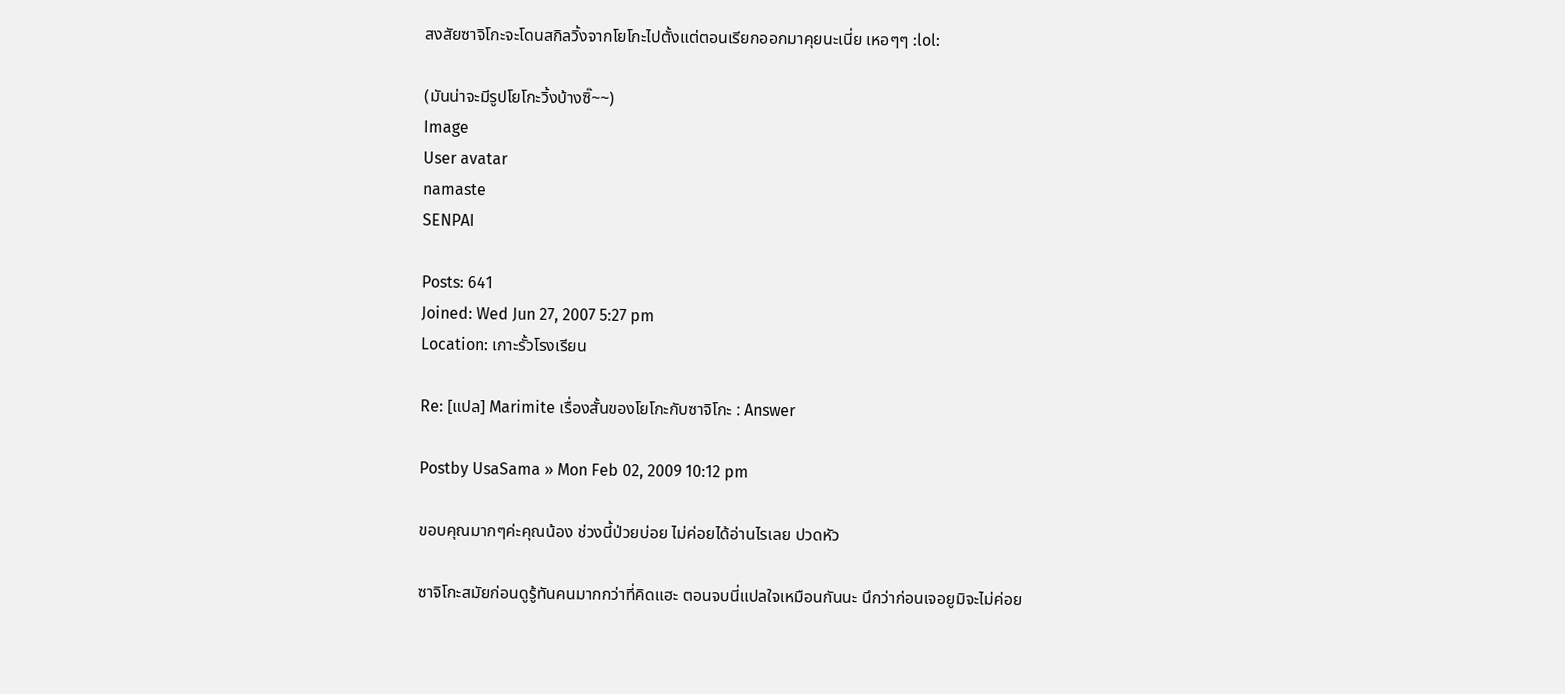สงสัยซาจิโกะจะโดนสกิลวิ้งจากโยโกะไปตั้งแต่ตอนเรียกออกมาคุยนะเนี่ย เหอๆๆ :lol:

(มันน่าจะมีรูปโยโกะวิ้งบ้างซิ๊~~)
Image
User avatar
namaste
SENPAI

Posts: 641
Joined: Wed Jun 27, 2007 5:27 pm
Location: เกาะรั้วโรงเรียน

Re: [แปล] Marimite เรื่องสั้นของโยโกะกับซาจิโกะ : Answer

Postby UsaSama » Mon Feb 02, 2009 10:12 pm

ขอบคุณมากๆค่ะคุณน้อง ช่วงนี้ป่วยบ่อย ไม่ค่อยได้อ่านไรเลย ปวดหัว

ซาจิโกะสมัยก่อนดูรู้ทันคนมากกว่าที่คิดแฮะ ตอนจบนี่แปลใจเหมือนกันนะ นึกว่าก่อนเจอยูมิจะไม่ค่อย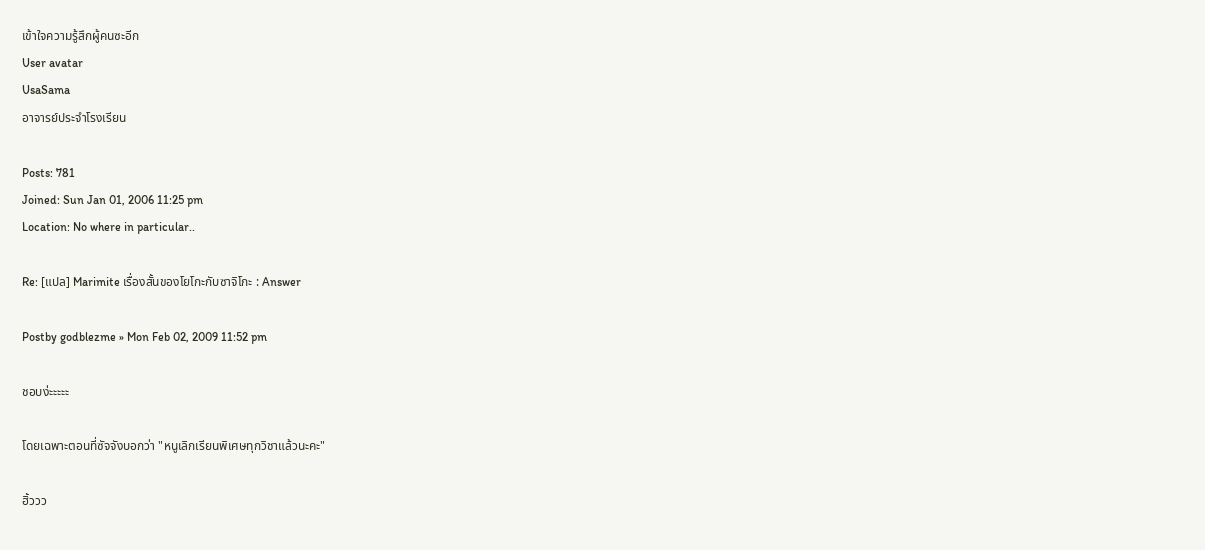เข้าใจความรู้สึกผู้คนซะอีก
User avatar
UsaSama
อาจารย์ประจำโรงเรียน

Posts: 781
Joined: Sun Jan 01, 2006 11:25 pm
Location: No where in particular..

Re: [แปล] Marimite เรื่องสั้นของโยโกะกับซาจิโกะ : Answer

Postby godblezme » Mon Feb 02, 2009 11:52 pm

ชอบง่ะะะะะ

โดยเฉพาะตอนที่ซัจจังบอกว่า "หนูเลิกเรียนพิเศษทุกวิชาแล้วนะคะ"

ฮิ้ววว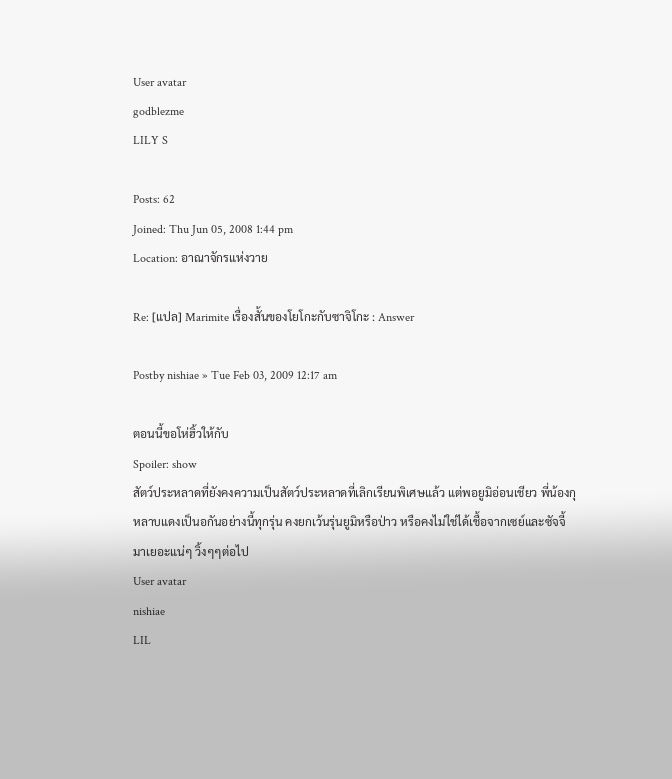User avatar
godblezme
LILY S

Posts: 62
Joined: Thu Jun 05, 2008 1:44 pm
Location: อาณาจักรแห่งวาย

Re: [แปล] Marimite เรื่องสั้นของโยโกะกับซาจิโกะ : Answer

Postby nishiae » Tue Feb 03, 2009 12:17 am

ตอนนี้ขอโห่ฮิ้วให้กับ
Spoiler: show
สัตว์ประหลาดที่ยังคงความเป็นสัตว์ประหลาดที่เลิกเรียนพิเศษแล้ว แต่พอยูมิอ่อนเชียว พี่น้องกุหลาบแดงเป็นอกันอย่างนี้ทุกรุ่น คงยกเว้นรุ่นยูมิหรือป่าว หรือคงไม่ใช่ได้เชื้อจากเซย์และซัจจี้มาเยอะแน่ๆ วิ้งๆๆต่อไป
User avatar
nishiae
LIL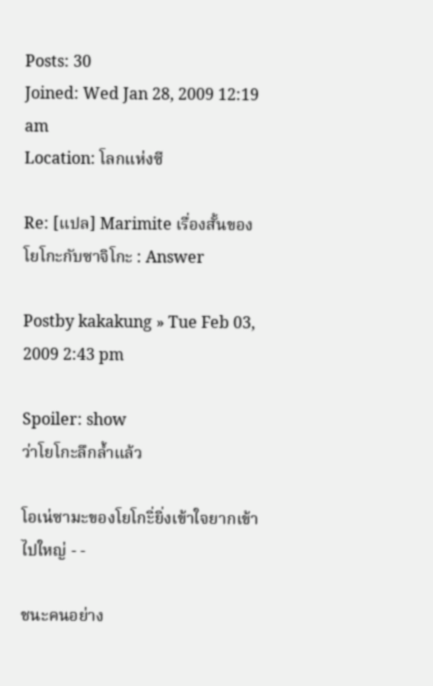Posts: 30
Joined: Wed Jan 28, 2009 12:19 am
Location: โลกแห่งซี

Re: [แปล] Marimite เรื่องสั้นของโยโกะกับซาจิโกะ : Answer

Postby kakakung » Tue Feb 03, 2009 2:43 pm

Spoiler: show
ว่าโยโกะลึกล้ำแล้ว

โอเน่ซามะของโยโกะิ่ยิ่งเข้าใจยากเข้าไปใหญ่ - -

ชนะคนอย่าง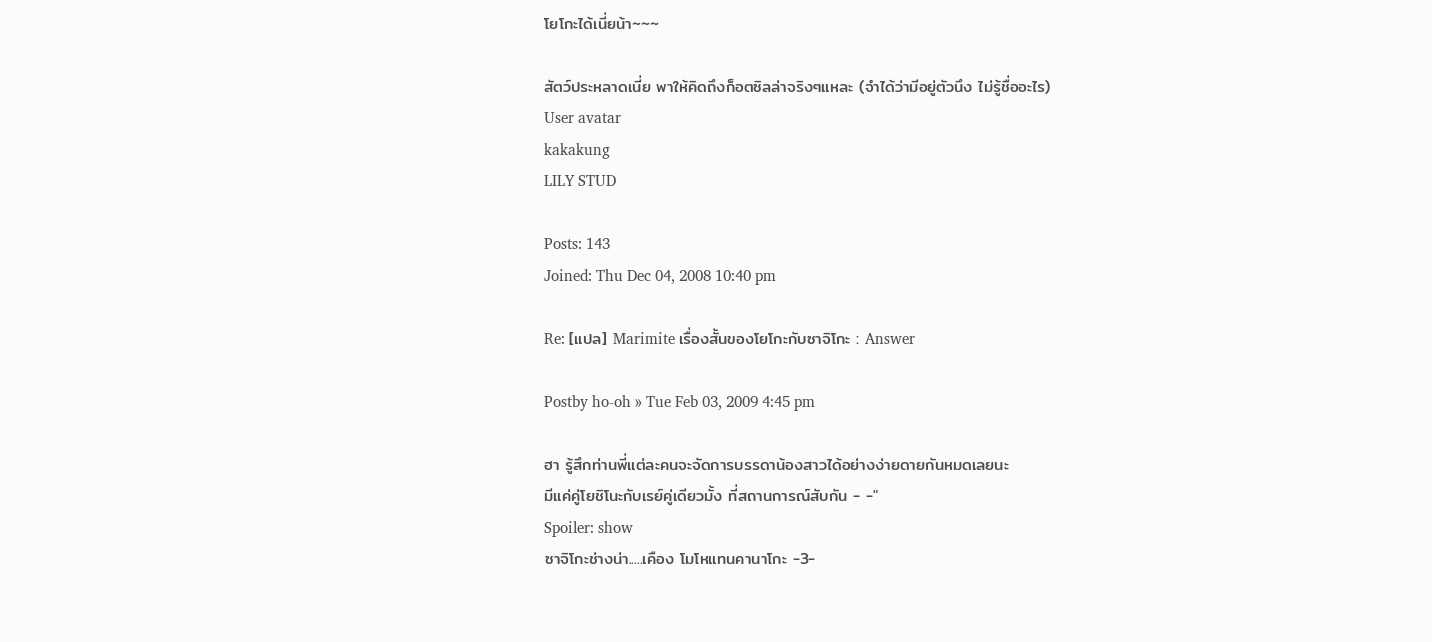โยโกะได้เนี่ยน้า~~~

สัตว์ประหลาดเนี่ย พาให้คิดถึงก็อตซิลล่าจริงๆแหละ (จำได้ว่ามีอยู่ตัวนึง ไม่รู้ชื่ออะไร)
User avatar
kakakung
LILY STUD

Posts: 143
Joined: Thu Dec 04, 2008 10:40 pm

Re: [แปล] Marimite เรื่องสั้นของโยโกะกับซาจิโกะ : Answer

Postby ho-oh » Tue Feb 03, 2009 4:45 pm

ฮา รู้สึกท่านพี่แต่ละคนจะจัดการบรรดาน้องสาวได้อย่างง่ายดายกันหมดเลยนะ
มีแค่คู่โยชิโนะกับเรย์คู่เดียวมั้ง ที่สถานการณ์สับกัน - -"
Spoiler: show
ซาจิโกะช่างน่า.....เคือง โมโหแทนคานาโกะ -3-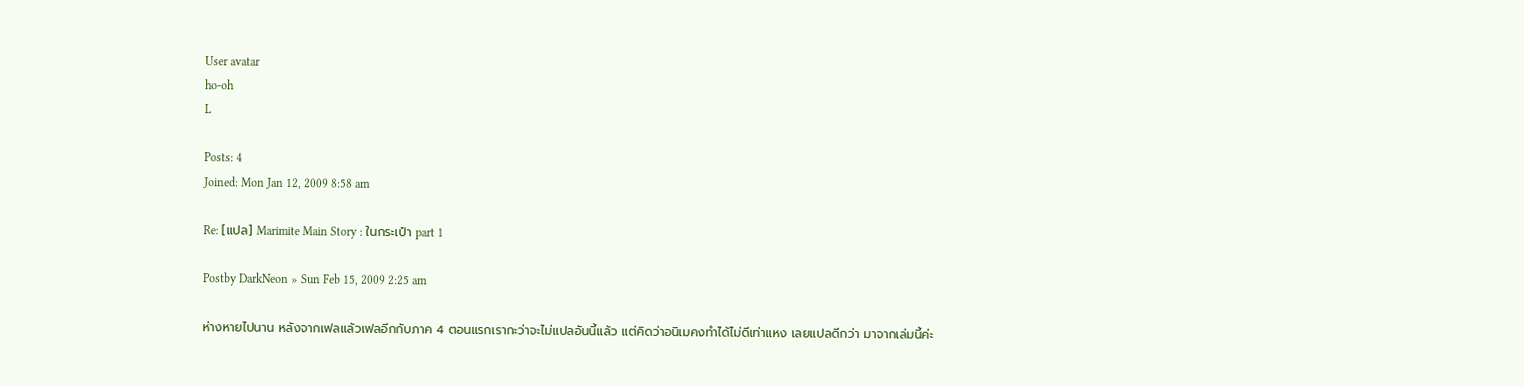User avatar
ho-oh
L

Posts: 4
Joined: Mon Jan 12, 2009 8:58 am

Re: [แปล] Marimite Main Story : ในกระเป๋า part 1

Postby DarkNeon » Sun Feb 15, 2009 2:25 am

ห่างหายไปนาน หลังจากเฟลแล้วเฟลอีกกับภาค 4 ตอนแรกเรากะว่าจะไม่แปลอันนี้แล้ว แต่คิดว่าอนิเมคงทำได้ไม่ดีเท่าแหง เลยแปลดีกว่า มาจากเล่มนี้ค่ะ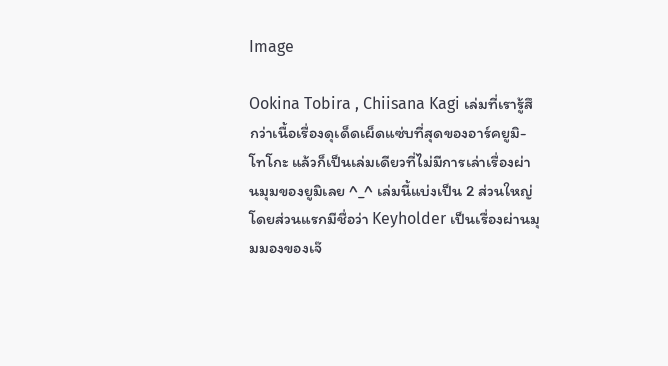Image

Ookina Tobira , Chiisana Kagi เล่มที่เรารู้สึกว่าเนื้อเรื่องดุเด็ดเผ็ดแซ่บที่สุดของอาร์คยูมิ-โทโกะ แล้วก็เป็นเล่มเดียวที่ไม่มีการเล่าเรื่องผ่านมุมของยูมิเลย ^_^ เล่มนี้แบ่งเป็น 2 ส่วนใหญ่ โดยส่วนแรกมีชื่อว่า Keyholder เป็นเรื่องผ่านมุมมองของเจ๊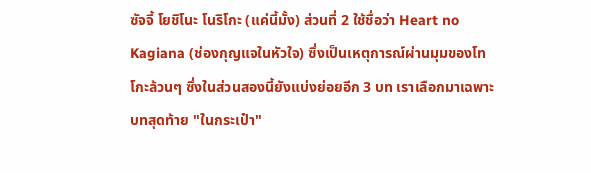ซัจจี้ โยชิโนะ โนริโกะ (แค่นี้มั้ง) ส่วนที่ 2 ใช้ชื่อว่า Heart no Kagiana (ช่องกุญแจในหัวใจ) ซึ่งเป็นเหตุการณ์ผ่านมุมของโทโกะล้วนๆ ซึ่งในส่วนสองนี้ยังแบ่งย่อยอีก 3 บท เราเลือกมาเฉพาะบทสุดท้าย "ในกระเป๋า"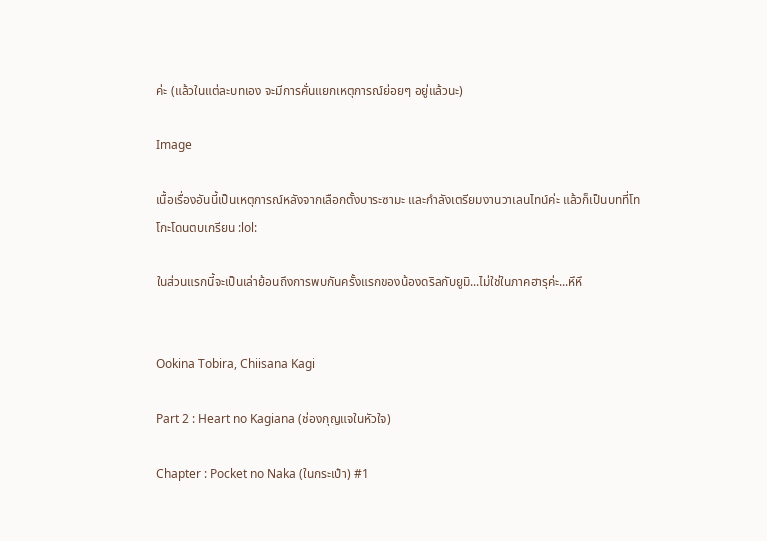ค่ะ (แล้วในแต่ละบทเอง จะมีการคั่นแยกเหตุการณ์ย่อยๆ อยู่แล้วนะ)

Image

เนื้อเรื่องอันนี้เป็นเหตุการณ์หลังจากเลือกตั้งบาระซามะ และกำลังเตรียมงานวาเลนไทน์ค่ะ แล้วก็เป็นบทที่โทโกะโดนตบเกรียน :lol:

ในส่วนแรกนี้จะเป็นเล่าย้อนถึงการพบกันครั้งแรกของน้องดริลกับยูมิ...ไม่ใช่ในภาคฮารุค่ะ...หึหึ


Ookina Tobira, Chiisana Kagi

Part 2 : Heart no Kagiana (ช่องกุญแจในหัวใจ)

Chapter : Pocket no Naka (ในกระเป๋า) #1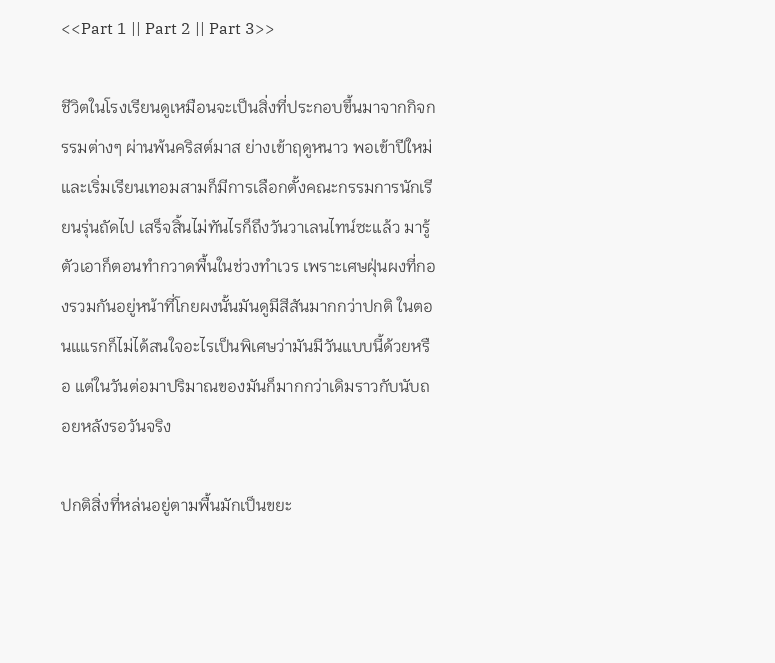<<Part 1 || Part 2 || Part 3>>

ชีวิตในโรงเรียนดูเหมือนจะเป็นสิ่งที่ประกอบขึ้นมาจากกิจกรรมต่างๆ ผ่านพ้นคริสต์มาส ย่างเข้าฤดูหนาว พอเข้าปีใหม่และเริ่มเรียนเทอมสามก็มีการเลือกตั้งคณะกรรมการนักเรียนรุ่นถัดไป เสร็จสิ้นไม่ทันไรก็ถึงวันวาเลนไทน์ซะแล้ว มารู้ตัวเอาก็ตอนทำกวาดพื้นในช่วงทำเวร เพราะเศษฝุ่นผงที่กองรวมกันอยู่หน้าที่โกยผงนั้นมันดูมีสีสันมากกว่าปกติ ในตอนแแรกก็ไม่ได้สนใจอะไรเป็นพิเศษว่ามันมีวันแบบนี้ด้วยหรือ แต่ในวันต่อมาปริมาณของมันก็มากกว่าเดิมราวกับนับถอยหลังรอวันจริง

ปกติสิ่งที่หล่นอยู่ตามพื้นมักเป็นขยะ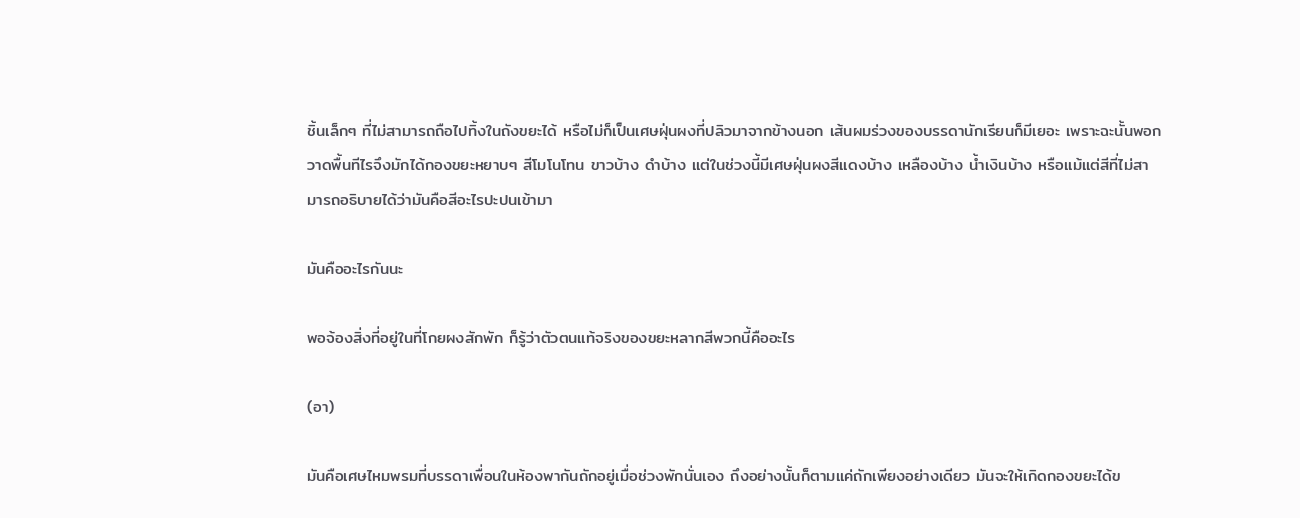ชิ้นเล็กๆ ที่ไม่สามารถถือไปทิ้งในถังขยะได้ หรือไม่ก็เป็นเศษฝุ่นผงที่ปลิวมาจากข้างนอก เส้นผมร่วงของบรรดานักเรียนก็มีเยอะ เพราะฉะนั้นพอกวาดพื้นทีไรจึงมักได้กองขยะหยาบๆ สีโมโนโทน ขาวบ้าง ดำบ้าง แต่ในช่วงนี้มีเศษฝุ่นผงสีแดงบ้าง เหลืองบ้าง น้ำเงินบ้าง หรือแม้แต่สีที่ไม่สามารถอธิบายได้ว่ามันคือสีอะไรปะปนเข้ามา

มันคืออะไรกันนะ

พอจ้องสิ่งที่อยู่ในที่โกยผงสักพัก ก็รู้ว่าตัวตนแท้จริงของขยะหลากสีพวกนี้คืออะไร

(อา)

มันคือเศษไหมพรมที่บรรดาเพื่อนในห้องพากันถักอยู่เมื่อช่วงพักนั่นเอง ถึงอย่างนั้นก็ตามแค่ถักเพียงอย่างเดียว มันจะให้เกิดกองขยะได้ข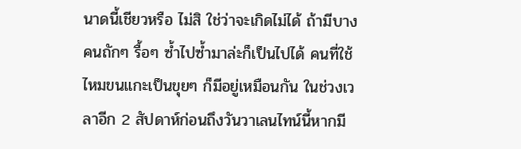นาดนี้เชียวหรือ ไม่สิ ใช่ว่าจะเกิดไม่ได้ ถ้ามีบางคนถักๆ รื้อๆ ซ้ำไปซ้ำมาล่ะก็เป็นไปได้ คนที่ใช้ไหมขนแกะเป็นขุยๆ ก็มีอยู่เหมือนกัน ในช่วงเวลาอีก 2 สัปดาห์ก่อนถึงวันวาเลนไทน์นี้หากมี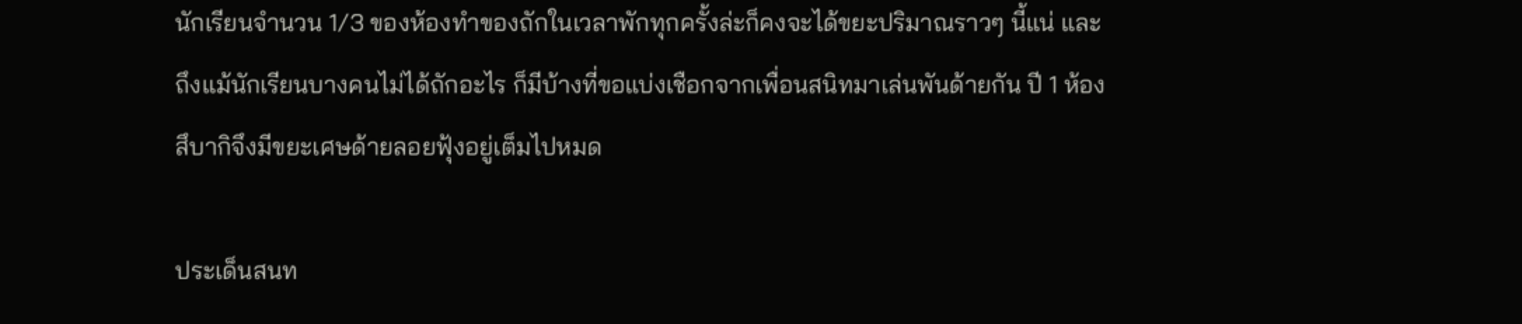นักเรียนจำนวน 1/3 ของห้องทำของถักในเวลาพักทุกครั้งล่ะก็คงจะได้ขยะปริมาณราวๆ นี้แน่ และถึงแม้นักเรียนบางคนไม่ได้ถักอะไร ก็มีบ้างที่ขอแบ่งเชือกจากเพื่อนสนิทมาเล่นพันด้ายกัน ปี 1 ห้องสึบากิจึงมีขยะเศษด้ายลอยฟุ้งอยู่เต็มไปหมด

ประเด็นสนท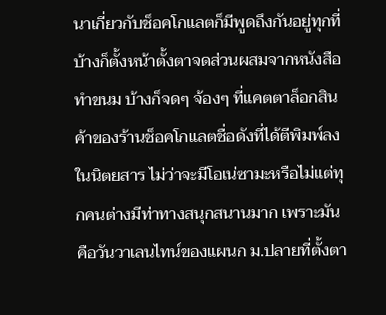นาเกี่ยวกับช็อคโกแลตก็มีพูดถึงกันอยู่ทุกที่ บ้างก็ตั้งหน้าตั้งตาจดส่วนผสมจากหนังสือทำขนม บ้างก็จดๆ จ้องๆ ที่แคตตาล็อกสินค้าของร้านช็อคโกแลตชื่อดังที่ได้ตีพิมพ์ลงในนิตยสาร ไม่ว่าจะมีโอเน่ซามะหรือไม่แต่ทุกคนต่างมีท่าทางสนุกสนานมาก เพราะมันคือวันวาเลนไทน์ของแผนก ม.ปลายที่ตั้งตา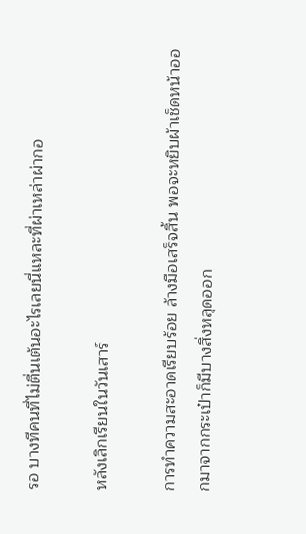รอ บางทีคนที่ไม่ตื่นเต้นอะไรเลยนี่แหละที่ผ่าเหล่าผ่ากอ

หลังเลิกเรียนในวันเสาร์

การทำความสะอาดเรียบร้อย ล้างมือเสร็จสิ้น พอจะหยิบผ้าเช็ดหน้าออกมาจากกระเป๋าก็มีบางสิ่งหลุดออก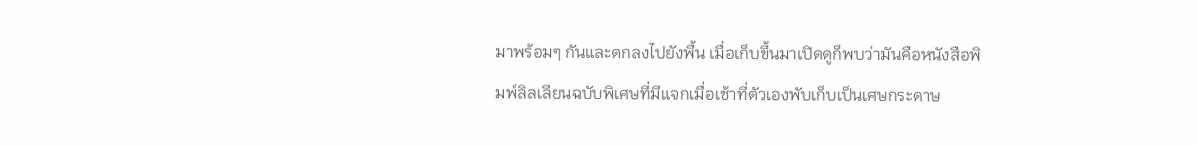มาพร้อมๆ กันและตกลงไปยังพื้น เมื่อเก็บขึ้นมาเปิดดูก็พบว่ามันคือหนังสือพิมพ์ลิลเลียนฉบับพิเศษที่มีแจกเมื่อเช้าที่ตัวเองพับเก็บเป็นเศษกระดาษ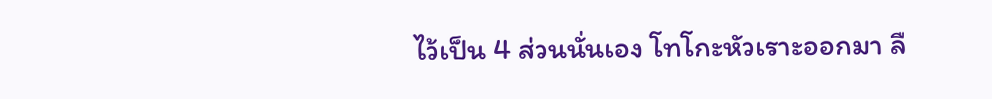ไว้เป็น 4 ส่วนนั่นเอง โทโกะหัวเราะออกมา ลื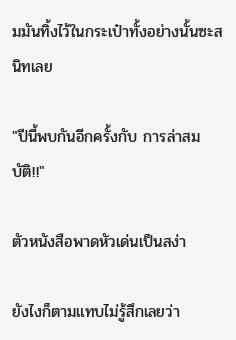มมันทิ้งไว้ในกระเป๋าทั้งอย่างนั้นซะสนิทเลย

"ปีนี้พบกันอีกครั้งกับ การล่าสมบัติ!!"

ตัวหนังสือพาดหัวเด่นเป็นสง่า

ยังไงก็ตามแทบไม่รู้สึกเลยว่า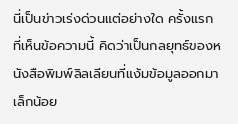นี่เป็นข่าวเร่งด่วนแต่อย่างใด ครั้งแรกที่เห็นข้อความนี้ คิดว่าเป็นกลยุทธ์ของหนังสือพิมพ์ลิลเลียนที่แง้มข้อมูลออกมาเล็กน้อย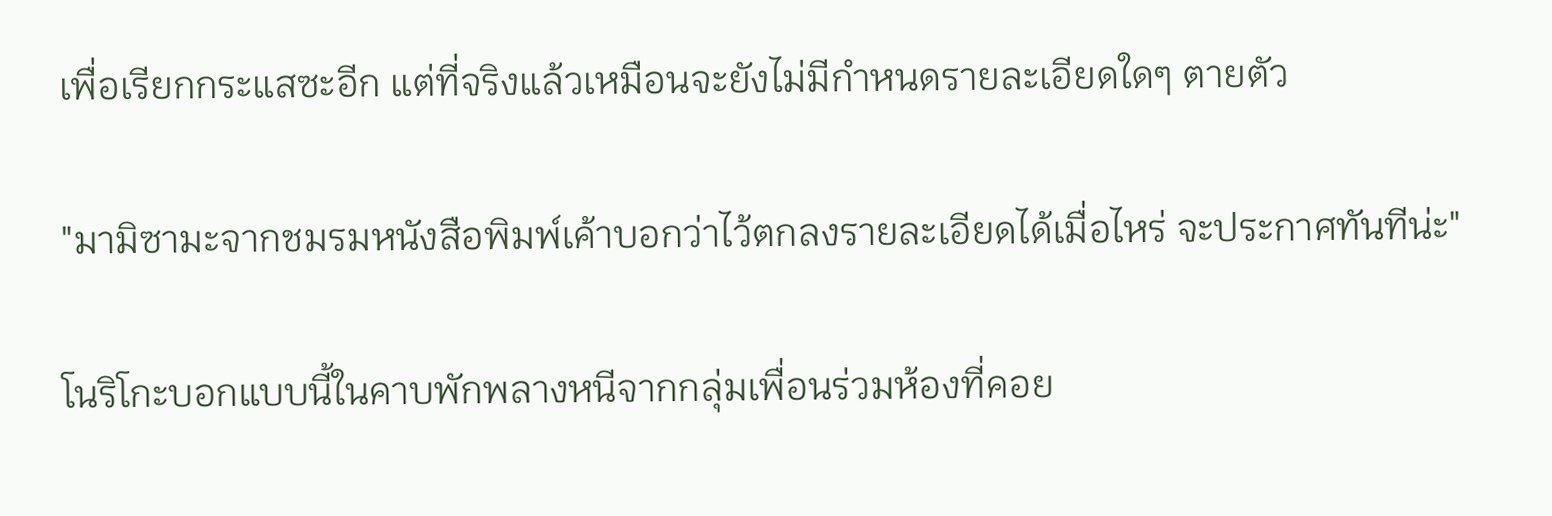เพื่อเรียกกระแสซะอีก แต่ที่จริงแล้วเหมือนจะยังไม่มีกำหนดรายละเอียดใดๆ ตายตัว

"มามิซามะจากชมรมหนังสือพิมพ์เค้าบอกว่าไว้ตกลงรายละเอียดได้เมื่อไหร่ จะประกาศทันทีน่ะ"

โนริโกะบอกแบบนี้ในคาบพักพลางหนีจากกลุ่มเพื่อนร่วมห้องที่คอย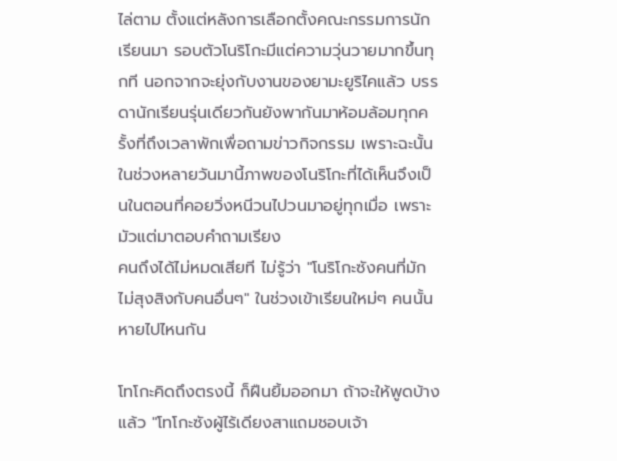ไล่ตาม ตั้งแต่หลังการเลือกตั้งคณะกรรมการนักเรียนมา รอบตัวโนริโกะมีแต่ความวุ่นวายมากขึ้นทุกที นอกจากจะยุ่งกับงานของยามะยูริไคแล้ว บรรดานักเรียนรุ่นเดียวกันยังพากันมาห้อมล้อมทุกครั้งที่ถึงเวลาพักเพื่อถามข่าวกิจกรรม เพราะฉะนั้นในช่วงหลายวันมานี้ภาพของโนริโกะที่ได้เห็นจึงเป็นในตอนที่คอยวิ่งหนีวนไปวนมาอยู่ทุกเมื่อ เพราะมัวแต่มาตอบคำถามเรียง
คนถึงได้ไม่หมดเสียที ไม่รู้ว่า "โนริโกะซังคนที่มักไม่สุงสิงกับคนอื่นๆ" ในช่วงเข้าเรียนใหม่ๆ คนนั้นหายไปไหนกัน

โทโกะคิดถึงตรงนี้ ก็ฝืนยิ้มออกมา ถ้าจะให้พูดบ้างแล้ว "โทโกะซังผู้ไร้เดียงสาแถมชอบเจ้า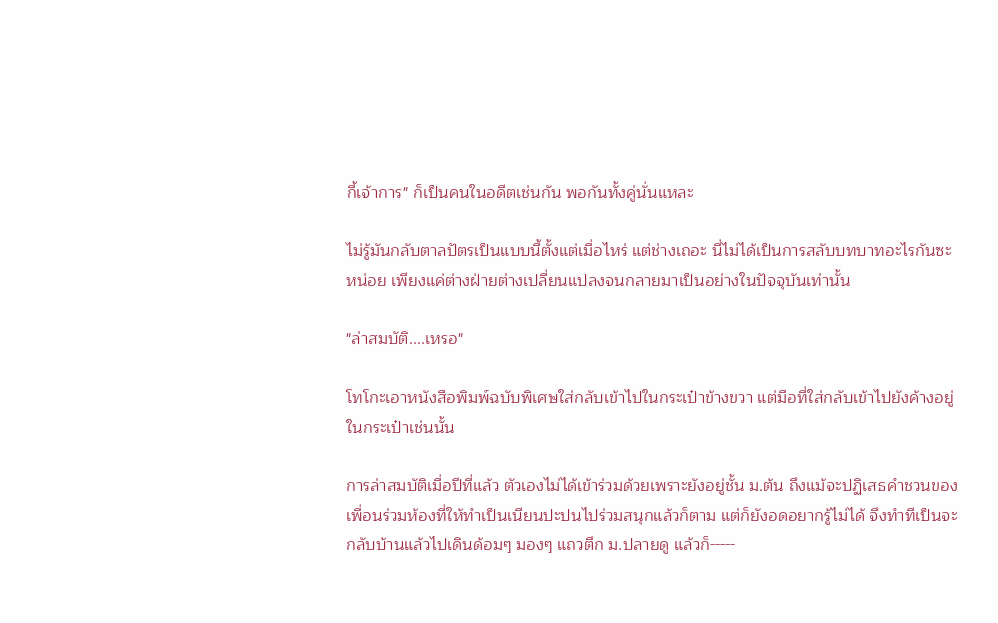กี้เจ้าการ" ก็เป็นคนในอดีตเช่นกัน พอกันทั้งคู่นั่นแหละ

ไม่รู้มันกลับตาลปัตรเป็นแบบนี้ตั้งแต่เมื่อไหร่ แต่ช่างเถอะ นี่ไม่ได้เป็นการสลับบทบาทอะไรกันซะหน่อย เพียงแค่ต่างฝ่ายต่างเปลี่ยนแปลงจนกลายมาเป็นอย่างในปัจจุบันเท่านั้น

"ล่าสมบัติ....เหรอ"

โทโกะเอาหนังสือพิมพ์ฉบับพิเศษใส่กลับเข้าไปในกระเป๋าข้างขวา แต่มือที่ใส่กลับเข้าไปยังค้างอยู่ในกระเป๋าเช่นนั้น

การล่าสมบัติเมื่อปีที่แล้ว ตัวเองไม่ได้เข้าร่วมด้วยเพราะยังอยู่ชั้น ม.ต้น ถึงแม้จะปฏิเสธคำชวนของเพื่อนร่วมห้องที่ให้ทำเป็นเนียนปะปนไปร่วมสนุกแล้วก็ตาม แต่ก็ยังอดอยากรู้ไม่ได้ จึงทำทีเป็นจะกลับบ้านแล้วไปเดินด้อมๆ มองๆ แถวตึก ม.ปลายดู แล้วก็-----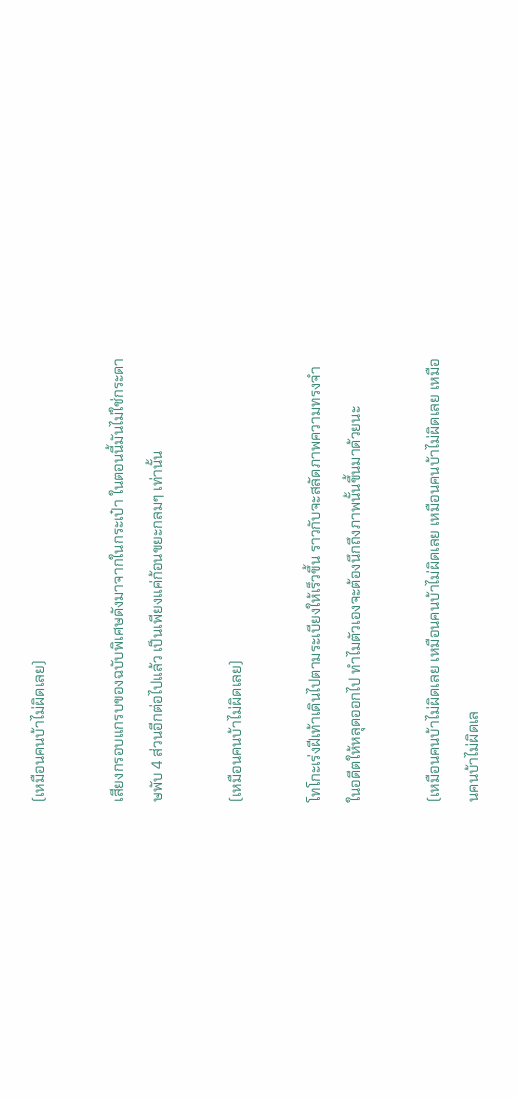(เหมือนคนบ้าไม่ผิดเลย)

เสียงกรอบแกรบของฉบับพิเศษดังมาจากในกระเป๋า ในตอนนี้มันไม่ใช่กระดาษพับ 4 ส่วนอีกต่อไปแล้ว เป็นเพียงแค่ก้อนขยะกลมๆ เท่านั้น

(เหมือนคนบ้าไม่ผิดเลย)

โทโกะเร่งฝีเท้าเดินไปตามระเบียงให้เร็วขึ้น ราวกับจะสลัดภาพความทรงจำในอดีตให้หลุดออกไป ทำไมตัวเองจะต้องนึกถึงภาพนั้นขึ้นมาด้วยนะ

(เหมือนคนบ้าไม่ผิดเลย เหมือนคนบ้าไม่ผิดเลย เหมือนคนบ้าไม่ผิดเลย เหมือนคนบ้าไม่ผิดเล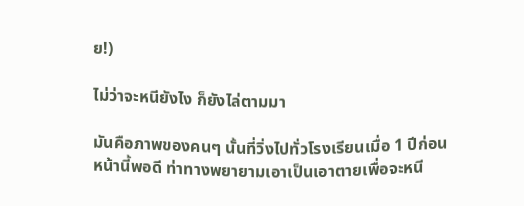ย!)

ไม่ว่าจะหนียังไง ก็ยังไล่ตามมา

มันคือภาพของคนๆ นั้นที่วิ่งไปทั่วโรงเรียนเมื่อ 1 ปีก่อนหน้านี้พอดี ท่าทางพยายามเอาเป็นเอาตายเพื่อจะหนี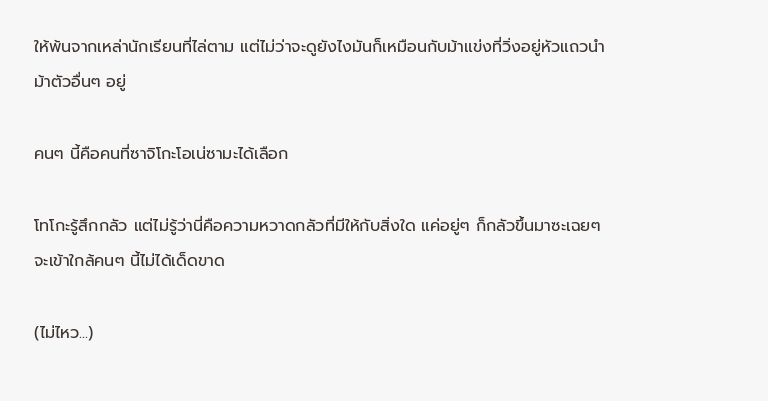ให้พ้นจากเหล่านักเรียนที่ไล่ตาม แต่ไม่ว่าจะดูยังไงมันก็เหมือนกับม้าแข่งที่วิ่งอยู่หัวแถวนำม้าตัวอื่นๆ อยู่

คนๆ นี้คือคนที่ซาจิโกะโอเน่ซามะได้เลือก

โทโกะรู้สึกกลัว แต่ไม่รู้ว่านี่คือความหวาดกลัวที่มีให้กับสิ่งใด แค่อยู่ๆ ก็กลัวขึ้นมาซะเฉยๆ จะเข้าใกล้คนๆ นี้ไม่ได้เด็ดขาด

(ไม่ไหว...)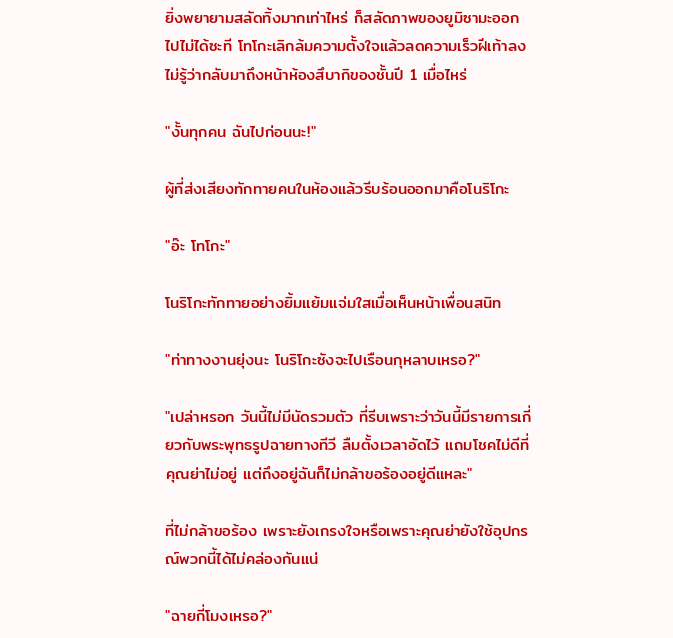ยิ่งพยายามสลัดทิ้งมากเท่าไหร่ ก็สลัดภาพของยูมิซามะออกไปไม่ได้ซะที โทโกะเลิกล้มความตั้งใจแล้วลดความเร็วฝีเท้าลง ไม่รู้ว่ากลับมาถึงหน้าห้องสึบากิของชั้นปี 1 เมื่อไหร่

"งั้นทุกคน ฉันไปก่อนนะ!"

ผู้ที่ส่งเสียงทักทายคนในห้องแล้วรีบร้อนออกมาคือโนริโกะ

"อ๊ะ โทโกะ"

โนริโกะทักทายอย่างยิ้มแย้มแจ่มใสเมื่อเห็นหน้าเพื่อนสนิท

"ท่าทางงานยุ่งนะ โนริโกะซังจะไปเรือนกุหลาบเหรอ?"

"เปล่าหรอก วันนี้ไม่มีนัดรวมตัว ที่รีบเพราะว่าวันนี้มีรายการเกี่ยวกับพระพุทธรูปฉายทางทีวี ลืมตั้งเวลาอัดไว้ แถมโชคไม่ดีที่คุณย่าไม่อยู่ แต่ถึงอยู่ฉันก็ไม่กล้าขอร้องอยู่ดีแหละ"

ที่ไม่กล้าขอร้อง เพราะยังเกรงใจหรือเพราะคุณย่ายังใช้อุปกรณ์พวกนี้ได้ไม่คล่องกันแน่

"ฉายกี่โมงเหรอ?"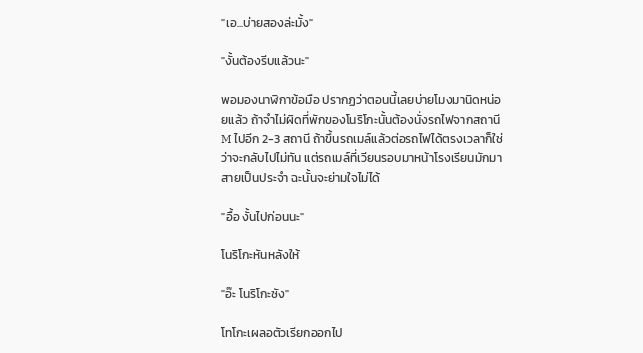"เอ...บ่ายสองล่ะมั้ง"

"งั้นต้องรีบแล้วนะ"

พอมองนาฬิกาข้อมือ ปรากฏว่าตอนนี้เลยบ่ายโมงมานิดหน่อยแล้ว ถ้าจำไม่ผิดที่พักของโนริโกะนั้นต้องนั่งรถไฟจากสถานี M ไปอีก 2-3 สถานี ถ้าขึ้นรถเมล์แล้วต่อรถไฟได้ตรงเวลาก็ใช่ว่าจะกลับไปไม่ทัน แต่รถเมล์ที่เวียนรอบมาหน้าโรงเรียนมักมาสายเป็นประจำ ฉะนั้นจะย่ามใจไม่ได้

"อื้อ งั้นไปก่อนนะ"

โนริโกะหันหลังให้

"อ๊ะ โนริโกะซัง"

โทโกะเผลอตัวเรียกออกไป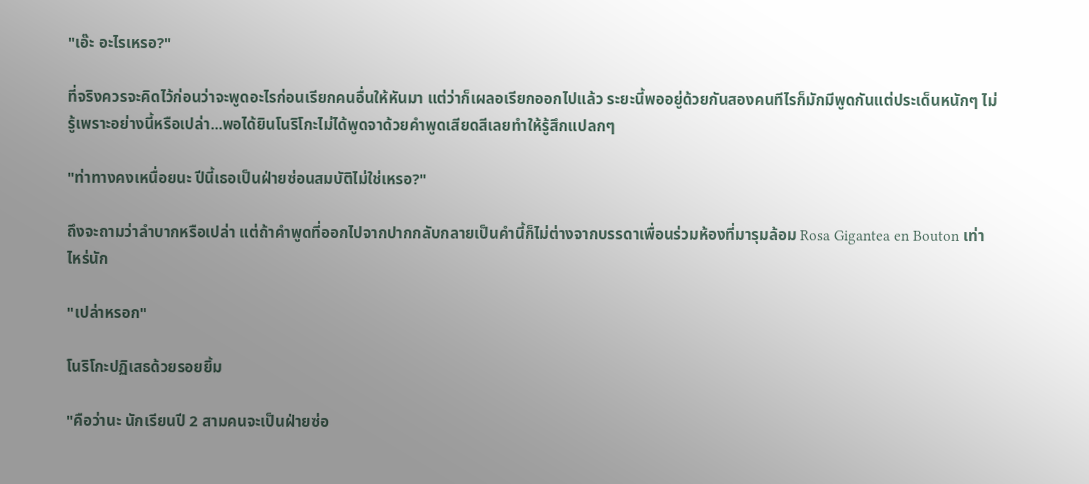"เอ๊ะ อะไรเหรอ?"

ที่จริงควรจะคิดไว้ก่อนว่าจะพูดอะไรก่อนเรียกคนอื่นให้หันมา แต่ว่าก็เผลอเรียกออกไปแล้ว ระยะนี้พออยู่ด้วยกันสองคนทีไรก็มักมีพูดกันแต่ประเด็นหนักๆ ไม่รู้เพราะอย่างนี้หรือเปล่า...พอได้ยินโนริโกะไม่ได้พูดจาด้วยคำพูดเสียดสีเลยทำให้รู้สึกแปลกๆ

"ท่าทางคงเหนื่อยนะ ปีนี้เธอเป็นฝ่ายซ่อนสมบัติไม่ใช่เหรอ?"

ถึงจะถามว่าลำบากหรือเปล่า แต่ถ้าคำพูดที่ออกไปจากปากกลับกลายเป็นคำนี้ก็ไม่ต่างจากบรรดาเพื่อนร่วมห้องที่มารุมล้อม Rosa Gigantea en Bouton เท่าไหร่นัก

"เปล่าหรอก"

โนริโกะปฏิเสธด้วยรอยยิ้ม

"คือว่านะ นักเรียนปี 2 สามคนจะเป็นฝ่ายซ่อ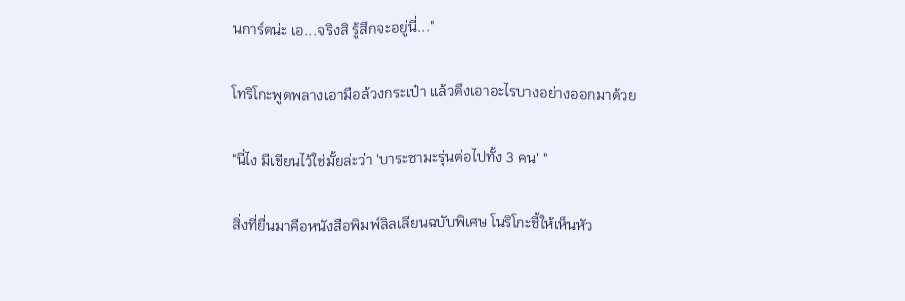นการ์ดน่ะ เอ...จริงสิ รู้สึกจะอยู่นี่..."

โทริโกะพูดพลางเอามือล้วงกระเป๋า แล้วดึงเอาอะไรบางอย่างออกมาด้วย

"นี่ไง มีเขียนไว้ใช่มั้ยล่ะว่า 'บาระซามะรุ่นต่อไปทั้ง 3 คน' "

สิ่งที่ยื่นมาคือหนังสือพิมพ์ลิลเลียนฉบับพิเศษ โนริโกะชี้ให้เห็นหัว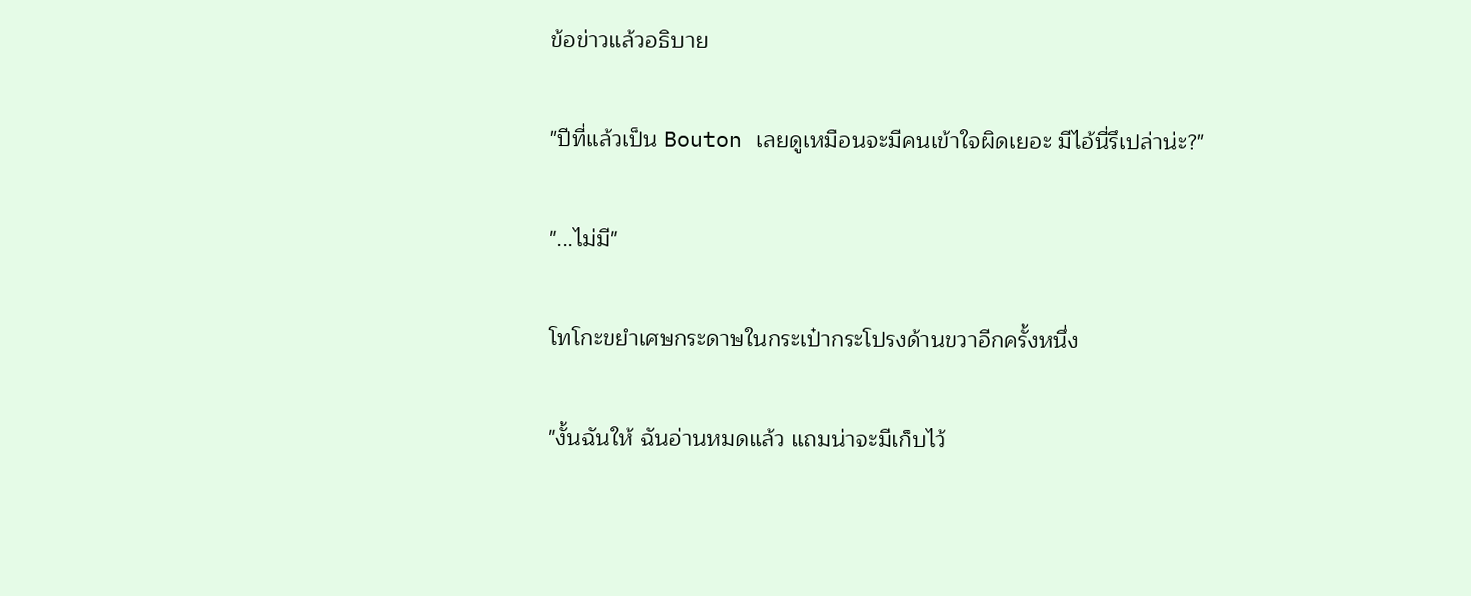ข้อข่าวแล้วอธิบาย

"ปีที่แล้วเป็น Bouton เลยดูเหมือนจะมีคนเข้าใจผิดเยอะ มีไอ้นี่รึเปล่าน่ะ?"

"...ไม่มี"

โทโกะขยำเศษกระดาษในกระเป๋ากระโปรงด้านขวาอีกครั้งหนึ่ง

"งั้นฉันให้ ฉันอ่านหมดแล้ว แถมน่าจะมีเก็บไว้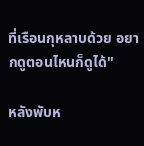ที่เรือนกุหลาบด้วย อยากดูตอนไหนก็ดูได้"

หลังพับห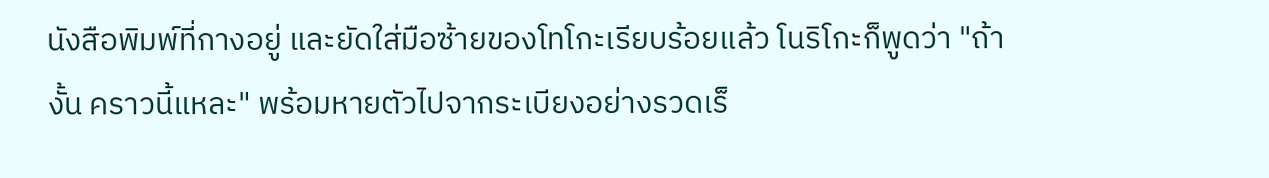นังสือพิมพ์ที่กางอยู่ และยัดใส่มือซ้ายของโทโกะเรียบร้อยแล้ว โนริโกะก็พูดว่า "ถ้างั้น คราวนี้แหละ" พร้อมหายตัวไปจากระเบียงอย่างรวดเร็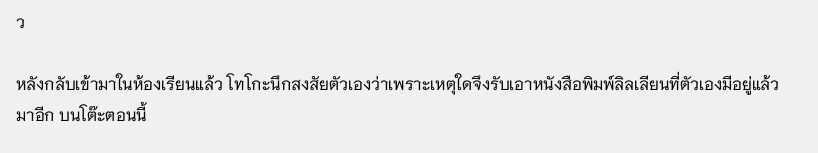ว

หลังกลับเข้ามาในห้องเรียนแล้ว โทโกะนึกสงสัยตัวเองว่าเพราะเหตุใดจึงรับเอาหนังสือพิมพ์ลิลเลียนที่ตัวเองมีอยู่แล้วมาอีก บนโต๊ะตอนนี้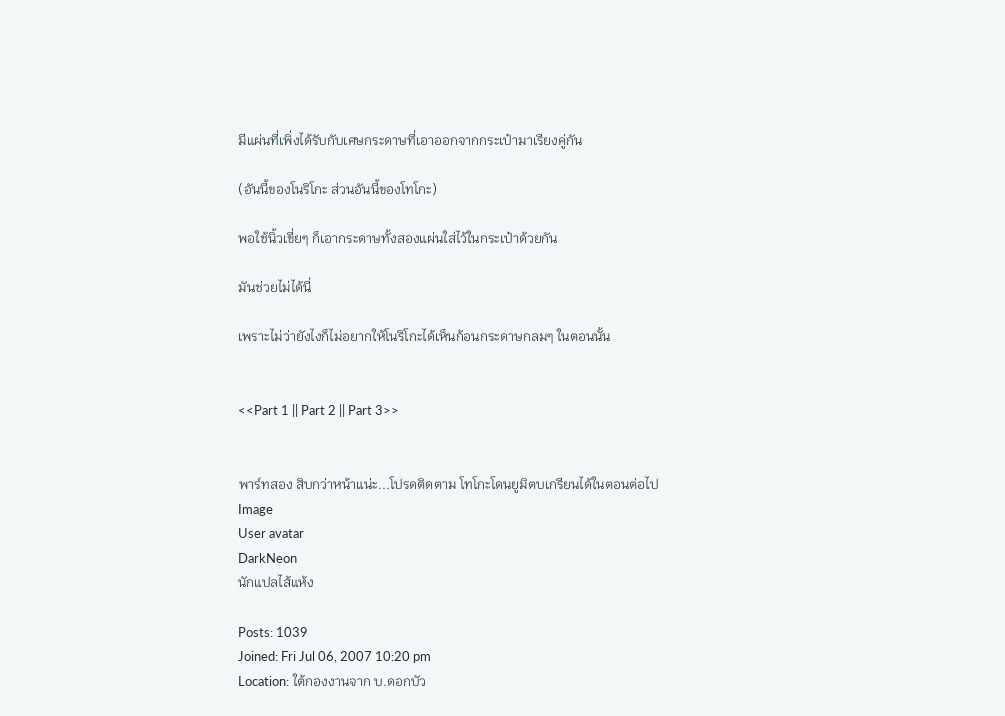มีแผ่นที่เพิ่งได้รับกับเศษกระดาษที่เอาออกจากกระเป๋ามาเรียงคู่กัน

(อันนี้ของโนริโกะ ส่วนอันนี้ของโทโกะ)

พอใช้นิ้วเขี่ยๆ ก็เอากระดาษทั้งสองแผ่นใส่ไว้ในกระเป๋าด้วยกัน

มันช่วยไม่ได้นี่

เพราะไม่ว่ายังไงก็ไม่อยากให้โนริโกะได้เห็นก้อนกระดาษกลมๆ ในตอนนั้น


<<Part 1 || Part 2 || Part 3>>


พาร์ทสอง สิบกว่าหน้าแน่ะ...โปรดติดตาม โทโกะโดนยูมิตบเกรียนได้ในตอนต่อไป
Image
User avatar
DarkNeon
นักแปลไส้แห้ง

Posts: 1039
Joined: Fri Jul 06, 2007 10:20 pm
Location: ใต้กองงานจาก บ.ดอกบัว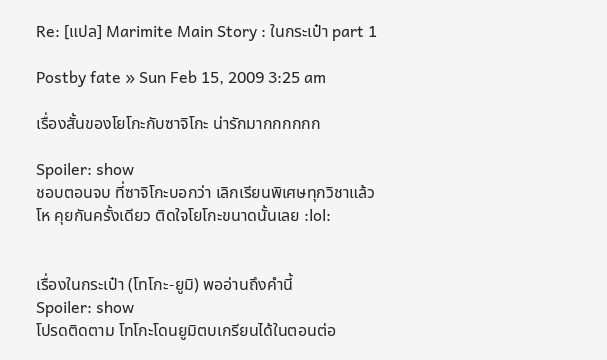Re: [แปล] Marimite Main Story : ในกระเป๋า part 1

Postby fate » Sun Feb 15, 2009 3:25 am

เรื่องสั้นของโยโกะกับซาจิโกะ น่ารักมากกกกกก

Spoiler: show
ชอบตอนจบ ที่ซาจิโกะบอกว่า เลิกเรียนพิเศษทุกวิชาแล้ว โห คุยกันครั้งเดียว ติดใจโยโกะขนาดนั้นเลย :lol:


เรื่องในกระเป๋า (โทโกะ-ยูมิ) พออ่านถึงคำนี้
Spoiler: show
โปรดติดตาม โทโกะโดนยูมิตบเกรียนได้ในตอนต่อ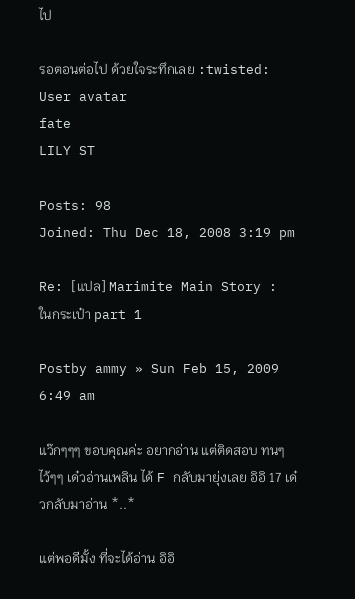ไป

รอตอนต่อไป ด้วยใจระทึกเลย :twisted:
User avatar
fate
LILY ST

Posts: 98
Joined: Thu Dec 18, 2008 3:19 pm

Re: [แปล] Marimite Main Story : ในกระเป๋า part 1

Postby ammy » Sun Feb 15, 2009 6:49 am

แว๊กๆๆๆ ขอบคุณค่ะ อยากอ่าน แต่ติดสอบ ทนๆไว้ๆๆ เด๋วอ่านเพลิน ได้ F กลับมายุ่งเลย อิอิ 17 เด๋วกลับมาอ่าน *..*

แต่พอดีมั้ง ที่จะได้อ่าน อิอิ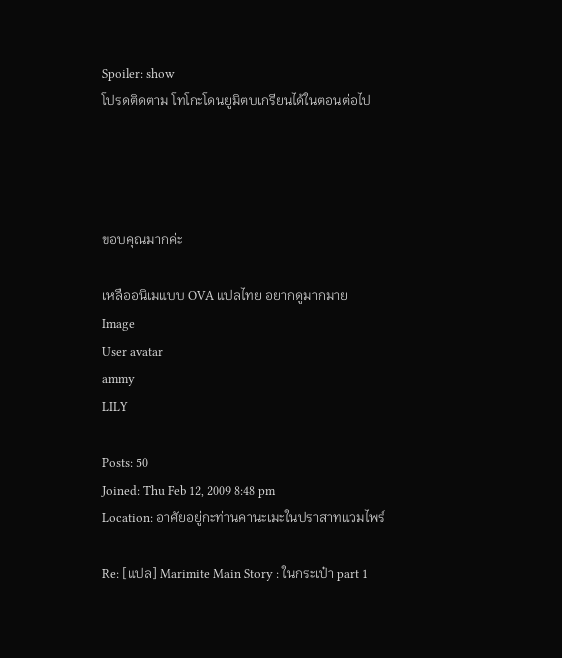Spoiler: show
โปรดติดตาม โทโกะโดนยูมิตบเกรียนได้ในตอนต่อไป




ขอบคุณมากค่ะ

เหลืออนิเมแบบ OVA แปลไทย อยากดูมากมาย
Image
User avatar
ammy
LILY

Posts: 50
Joined: Thu Feb 12, 2009 8:48 pm
Location: อาศัยอยู่กะท่านคานะเมะในปราสาทแวมไพร์

Re: [แปล] Marimite Main Story : ในกระเป๋า part 1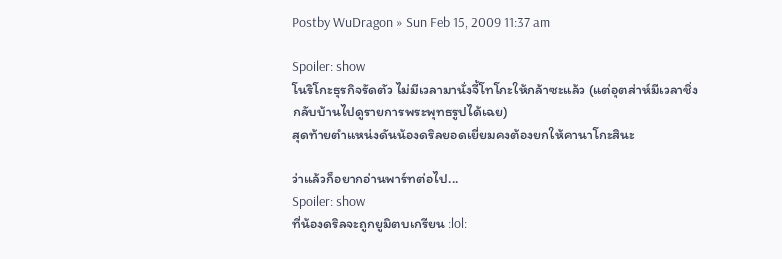Postby WuDragon » Sun Feb 15, 2009 11:37 am

Spoiler: show
โนริโกะธุรกิจรัดตัว ไม่มีเวลามานั่งจี้โทโกะให้กล้าซะแล้ว (แต่อุตส่าห์มีเวลาชิ่งกลับบ้านไปดูรายการพระพุทธรูปได้เฉย)
สุดท้ายตำแหน่งดันน้องดริลยอดเยี่ยมคงต้องยกให้คานาโกะสินะ

ว่าแล้วก็อยากอ่านพาร์ทต่อไป...
Spoiler: show
ที่น้องดริลจะถูกยูมิตบเกรียน :lol: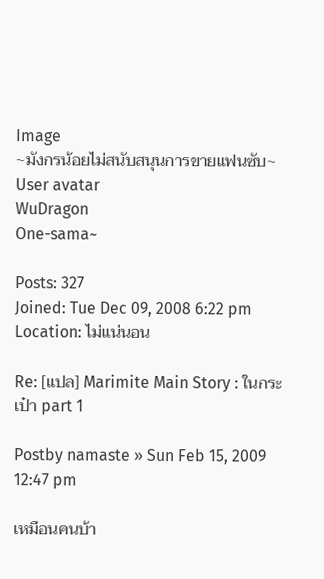Image
~มังกรน้อยไม่สนับสนุนการขายแฟนซับ~
User avatar
WuDragon
One-sama~

Posts: 327
Joined: Tue Dec 09, 2008 6:22 pm
Location: ไม่แน่นอน

Re: [แปล] Marimite Main Story : ในกระเป๋า part 1

Postby namaste » Sun Feb 15, 2009 12:47 pm

เหมือนคนบ้า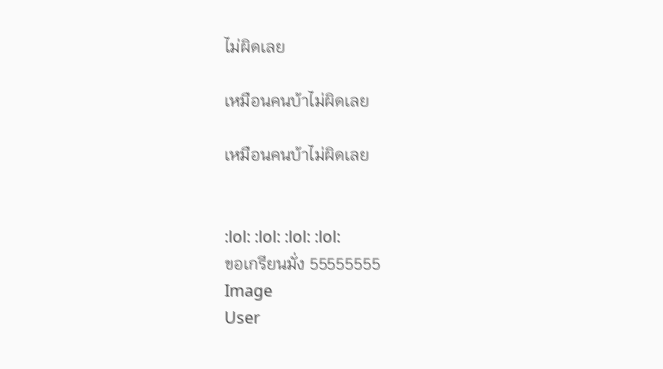ไม่ผิดเลย

เหมือนคนบ้าไม่ผิดเลย

เหมือนคนบ้าไม่ผิดเลย


:lol: :lol: :lol: :lol:
ขอเกรียนมั่ง 55555555
Image
User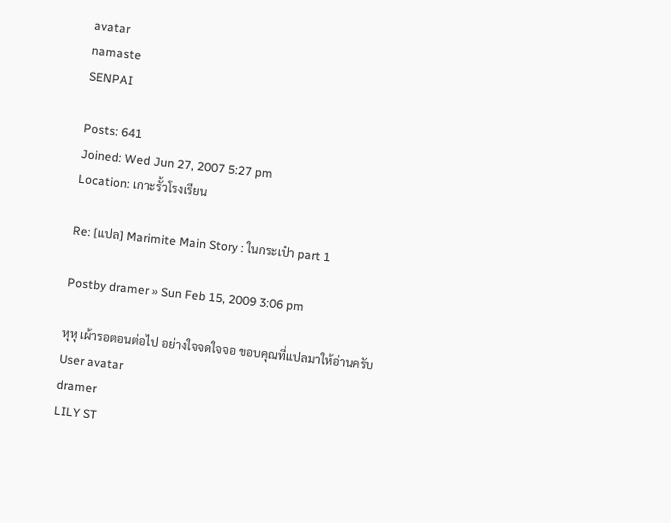avatar
namaste
SENPAI

Posts: 641
Joined: Wed Jun 27, 2007 5:27 pm
Location: เกาะรั้วโรงเรียน

Re: [แปล] Marimite Main Story : ในกระเป๋า part 1

Postby dramer » Sun Feb 15, 2009 3:06 pm

หุหุ เผ้ารอตอนต่อไป อย่างใจจดใจจอ ขอบคุณที่แปลมาให้อ่านครับ
User avatar
dramer
LILY ST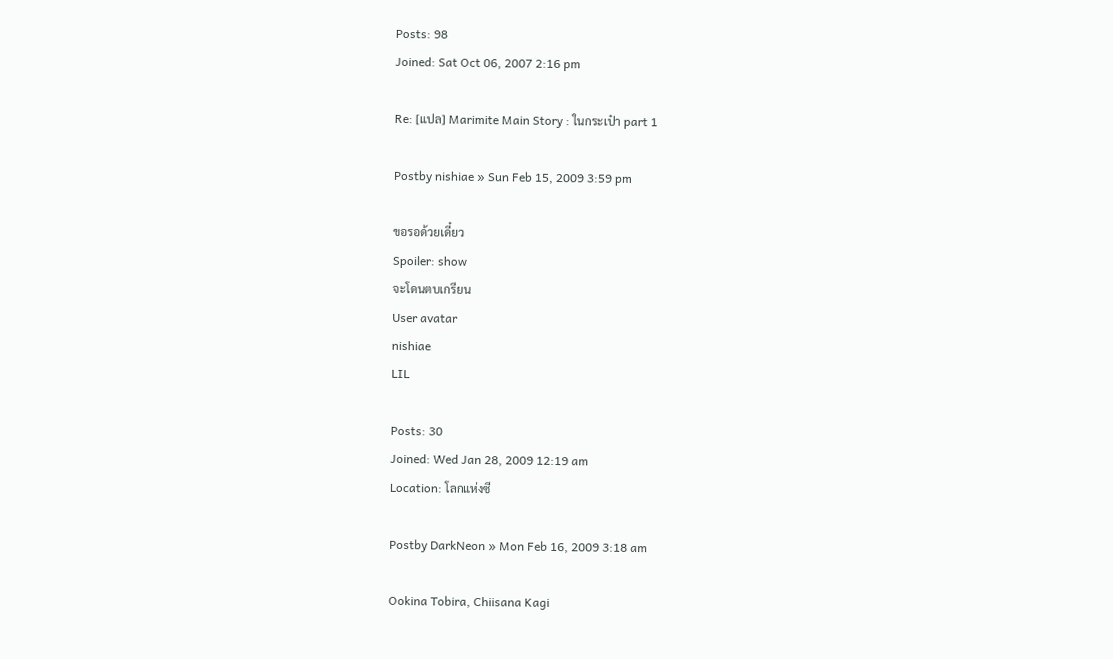Posts: 98
Joined: Sat Oct 06, 2007 2:16 pm

Re: [แปล] Marimite Main Story : ในกระเป๋า part 1

Postby nishiae » Sun Feb 15, 2009 3:59 pm

ขอรอด้วยเดี๋ยว
Spoiler: show
จะโดนตบเกรียน
User avatar
nishiae
LIL

Posts: 30
Joined: Wed Jan 28, 2009 12:19 am
Location: โลกแห่งซี

Postby DarkNeon » Mon Feb 16, 2009 3:18 am

Ookina Tobira, Chiisana Kagi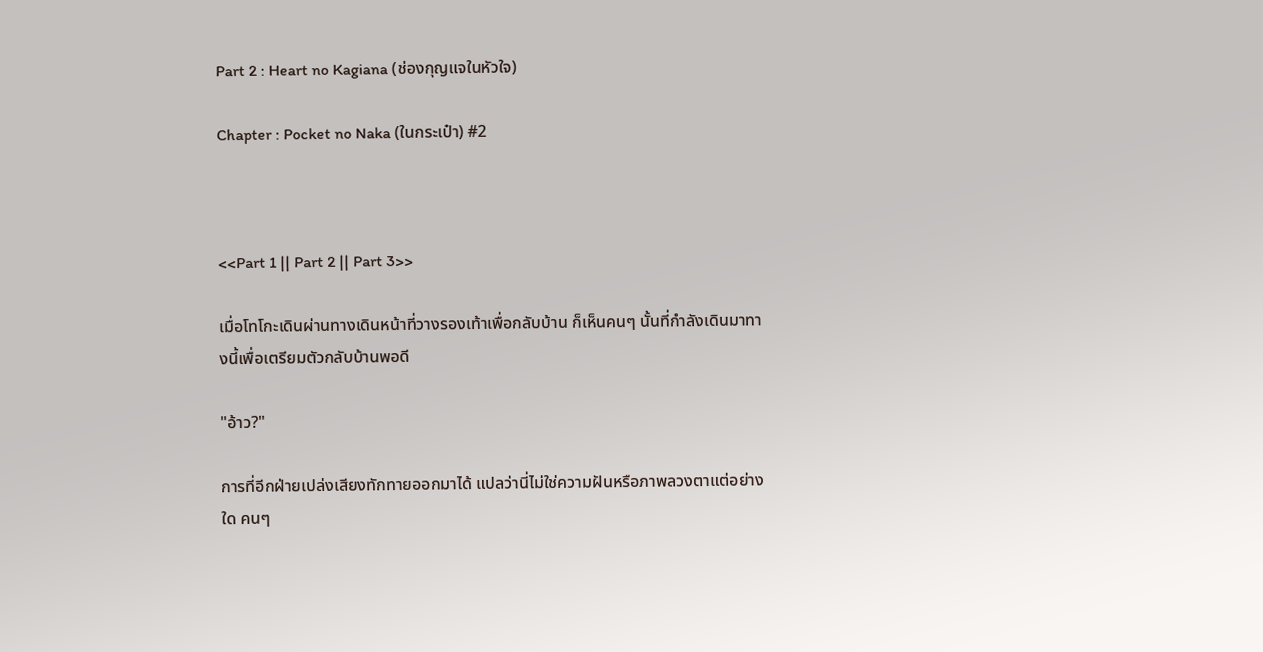Part 2 : Heart no Kagiana (ช่องกุญแจในหัวใจ)

Chapter : Pocket no Naka (ในกระเป๋า) #2



<<Part 1 || Part 2 || Part 3>>

เมื่อโทโกะเดินผ่านทางเดินหน้าที่วางรองเท้าเพื่อกลับบ้าน ก็เห็นคนๆ นั้นที่กำลังเดินมาทางนี้เพื่อเตรียมตัวกลับบ้านพอดี

"อ้าว?"

การที่อีกฝ่ายเปล่งเสียงทักทายออกมาได้ แปลว่านี่ไม่ใช่ความฝันหรือภาพลวงตาแต่อย่างใด คนๆ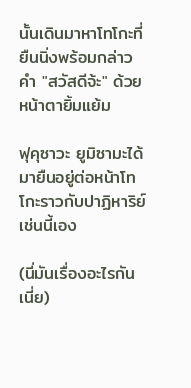นั้นเดินมาหาโทโกะที่ยืนนิ่งพร้อมกล่าวคำ "สวัสดีจ้ะ" ด้วยหน้าตายิ้มแย้ม

ฟุคุซาวะ ยูมิซามะได้มายืนอยู่ต่อหน้าโทโกะราวกับปาฏิหาริย์เช่นนี้เอง

(นี่มันเรื่องอะไรกันเนี่ย)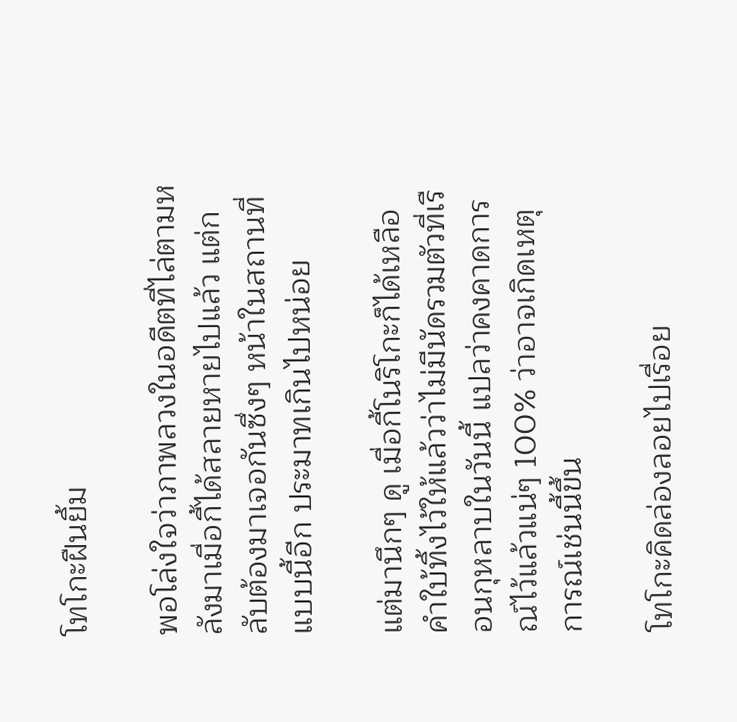โทโกะฝืนยิ้ม

พอโล่งใจว่าภาพลวงในอดีตที่ไล่ตามหลังมาเมื่อกี้ได้สลายหายไปแล้ว แต่กลับต้องมาเจอกันซึ่งๆ หน้าในสถานที่แบบนี้อีก ประมาทเกินไปหน่อย

แต่มานึกๆ ดู เมื่อกี้โนริโกะก็ได้เหลือคำใบ้ทิ้งไว้ให้แล้วว่าไม่มีนัดรวมตัวที่เรือนกุหลาบในวันนี้ แปลว่าคงคาดการณ์ไว้แล้วแน่ๆ 100% ว่าอาจเกิดเหตุการณ์เช่นนี้ขึ้น

โทโกะคิดล่องลอยไปเรื่อย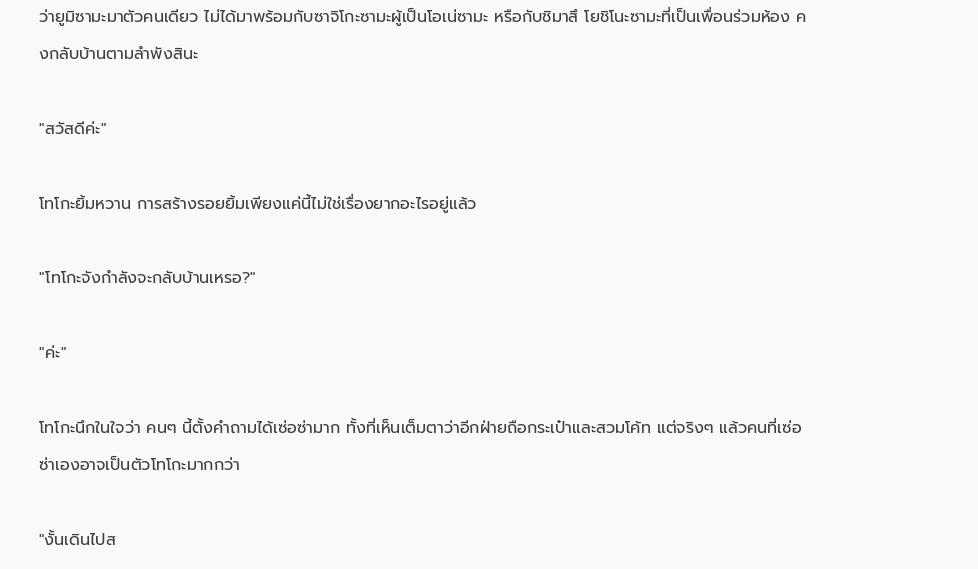ว่ายูมิซามะมาตัวคนเดียว ไม่ได้มาพร้อมกับซาจิโกะซามะผู้เป็นโอเน่ซามะ หรือกับชิมาสึ โยชิโนะซามะที่เป็นเพื่อนร่วมห้อง คงกลับบ้านตามลำพังสินะ

"สวัสดีค่ะ"

โทโกะยิ้มหวาน การสร้างรอยยิ้มเพียงแค่นี้ไม่ใช่เรื่องยากอะไรอยู่แล้ว

"โทโกะจังกำลังจะกลับบ้านเหรอ?"

"ค่ะ"

โทโกะนึกในใจว่า คนๆ นี้ตั้งคำถามได้เซ่อซ่ามาก ทั้งที่เห็นเต็มตาว่าอีกฝ่ายถือกระเป๋าและสวมโค้ท แต่จริงๆ แล้วคนที่เซ่อซ่าเองอาจเป็นตัวโทโกะมากกว่า

"งั้นเดินไปส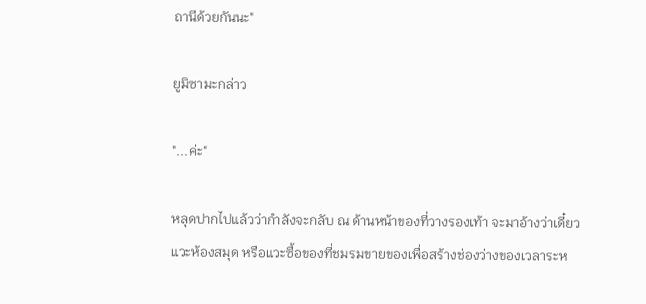ถานีด้วยกันนะ"

ยูมิซามะกล่าว

"...ค่ะ"

หลุดปากไปแล้วว่ากำลังจะกลับ ณ ด้านหน้าของที่วางรองเท้า จะมาอ้างว่าเดี๋ยวแวะห้องสมุด หรือแวะซื้อของที่ชมรมขายของเพื่อสร้างช่องว่างของเวลาระห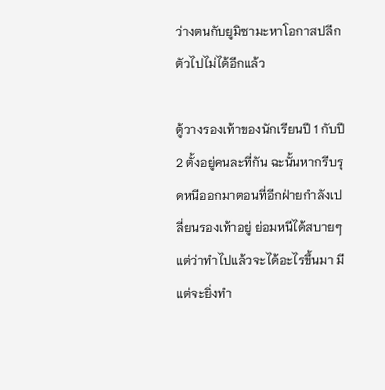ว่างตนกับยูมิซามะหาโอกาสปลีกตัวไปไม่ได้อีกแล้ว

ตู้วางรองเท้าของนักเรียนปี 1 กับปี 2 ตั้งอยู่คนละที่กัน ฉะนั้นหากรีบรุดหนีออกมาตอนที่อีกฝ่ายกำลังเปลี่ยนรองเท้าอยู่ ย่อมหนีได้สบายๆ แต่ว่าทำไปแล้วจะได้อะไรขึ้นมา มีแต่จะยิ่งทำ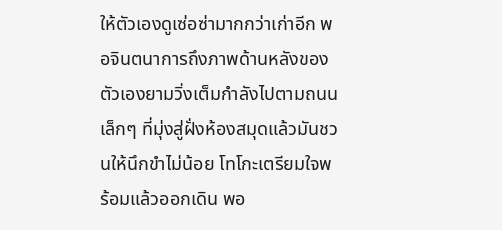ให้ตัวเองดูเซ่อซ่ามากกว่าเก่าอีก พอจินตนาการถึงภาพด้านหลังของตัวเองยามวิ่งเต็มกำลังไปตามถนนเล็กๆ ที่มุ่งสู่ฝั่งห้องสมุดแล้วมันชวนให้นึกขำไม่น้อย โทโกะเตรียมใจพร้อมแล้วออกเดิน พอ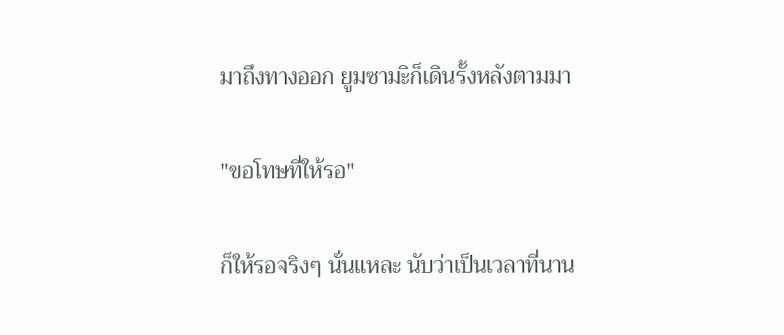มาถึงทางออก ยูมซามะิก็เดินรั้งหลังตามมา

"ขอโทษที่ให้รอ"

ก็ให้รอจริงๆ นั่นแหละ นับว่าเป็นเวลาที่นาน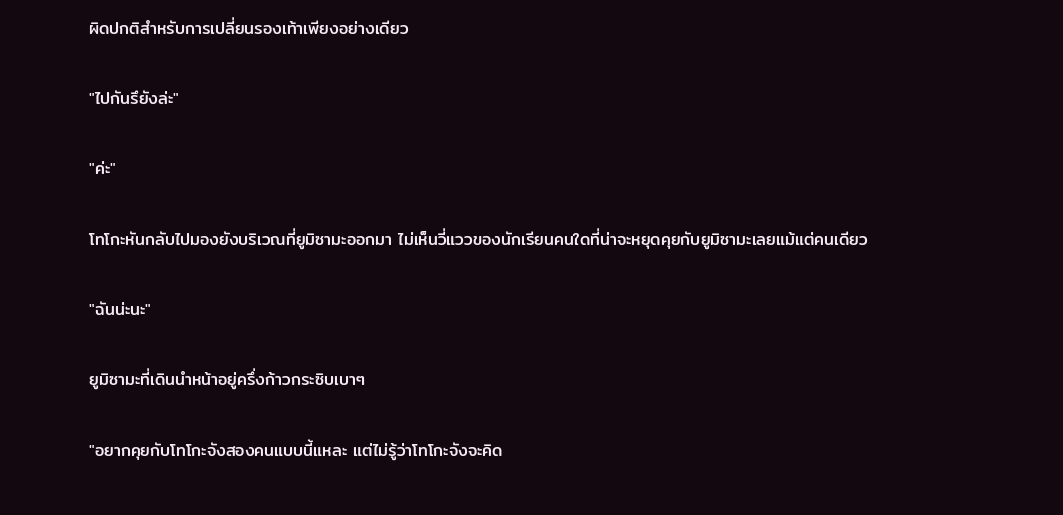ผิดปกติสำหรับการเปลี่ยนรองเท้าเพียงอย่างเดียว

"ไปกันรึยังล่ะ"

"ค่ะ"

โทโกะหันกลับไปมองยังบริเวณที่ยูมิซามะออกมา ไม่เห็นวี่แววของนักเรียนคนใดที่น่าจะหยุดคุยกับยูมิซามะเลยแม้แต่คนเดียว

"ฉันน่ะนะ"

ยูมิซามะที่เดินนำหน้าอยู่ครึ่งก้าวกระซิบเบาๆ

"อยากคุยกับโทโกะจังสองคนแบบนี้แหละ แต่ไม่รู้ว่าโทโกะจังจะคิด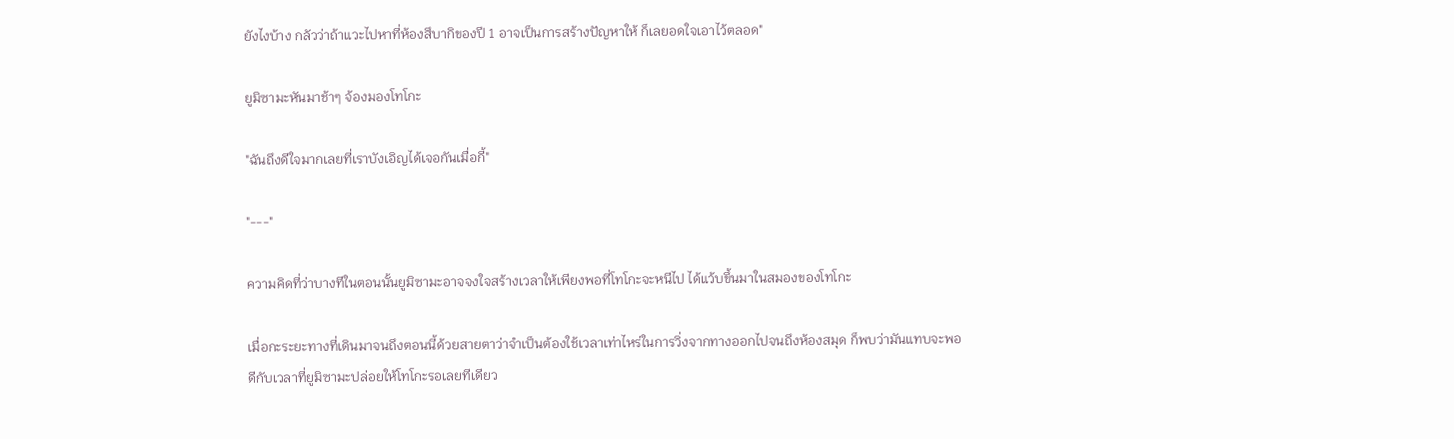ยังไงบ้าง กลัวว่าถ้าแวะไปหาที่ห้องสึบากิของปี 1 อาจเป็นการสร้างปัญหาให้ ก็เลยอดใจเอาไว้ตลอด"

ยูมิซามะหันมาช้าๆ จ้องมองโทโกะ

"ฉันถึงดีใจมากเลยที่เราบังเอิญได้เจอกันเมื่อกี้"

"---"

ความคิดที่ว่าบางทีในตอนนั้นยูมิซามะอาจจงใจสร้างเวลาให้เพียงพอที่โทโกะจะหนีไป ได้แว้บขึ้นมาในสมองของโทโกะ

เมื่อกะระยะทางที่เดินมาจนถึงตอนนี้ด้วยสายตาว่าจำเป็นต้องใช้เวลาเท่าไหร่ในการวิ่งจากทางออกไปจนถึงห้องสมุด ก็พบว่ามันแทบจะพอดีกับเวลาที่ยูมิซามะปล่อยให้โทโกะรอเลยทีเดียว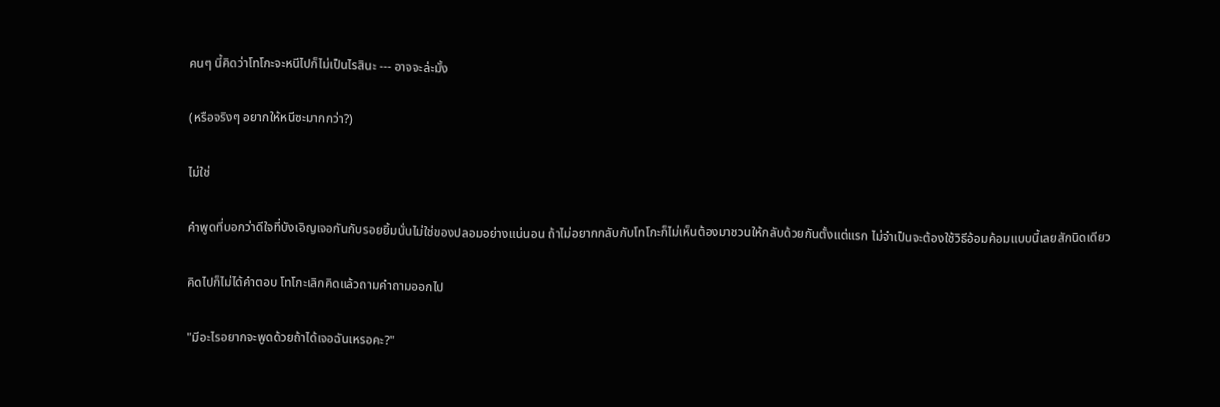คนๆ นี้คิดว่าโทโกะจะหนีไปก็ไม่เป็นไรสินะ --- อาจจะล่ะมั้ง

(หรือจริงๆ อยากให้หนีซะมากกว่า?)

ไม่ใช่

คำพูดที่บอกว่าดีใจที่บังเอิญเจอกันกับรอยยิ้มนั่นไม่ใช่ของปลอมอย่างแน่นอน ถ้าไม่อยากกลับกับโทโกะก็ไม่เห็นต้องมาชวนให้กลับด้วยกันตั้งแต่แรก ไม่จำเป็นจะต้องใช้วิธีอ้อมค้อมแบบนี้เลยสักนิดเดียว

คิดไปก็ไม่ได้คำตอบ โทโกะเลิกคิดแล้วถามคำถามออกไป

"มีอะไรอยากจะพูดด้วยถ้าได้เจอฉันเหรอคะ?"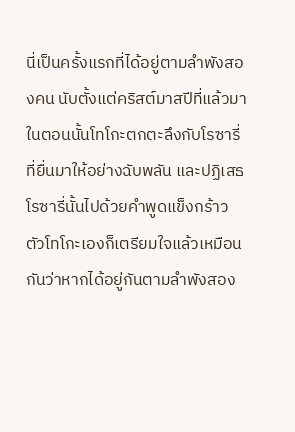นี่เป็นครั้งแรกที่ได้อยู่ตามลำพังสองคน นับตั้งแต่คริสต์มาสปีที่แล้วมา ในตอนนั้นโทโกะตกตะลึงกับโรซารี่ที่ยื่นมาให้อย่างฉับพลัน และปฏิเสธโรซารี่นั้นไปด้วยคำพูดแข็งกร้าว ตัวโทโกะเองก็เตรียมใจแล้วเหมือนกันว่าหากได้อยู่กันตามลำพังสอง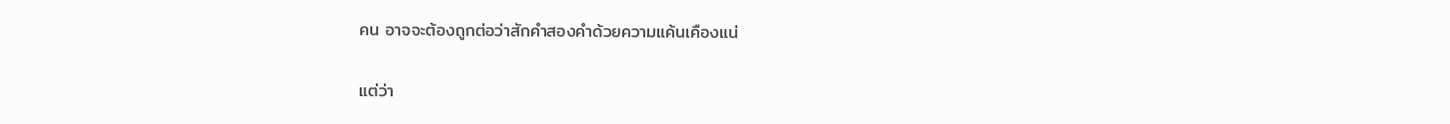คน อาจจะต้องถูกต่อว่าสักคำสองคำด้วยความแค้นเคืองแน่

แต่ว่า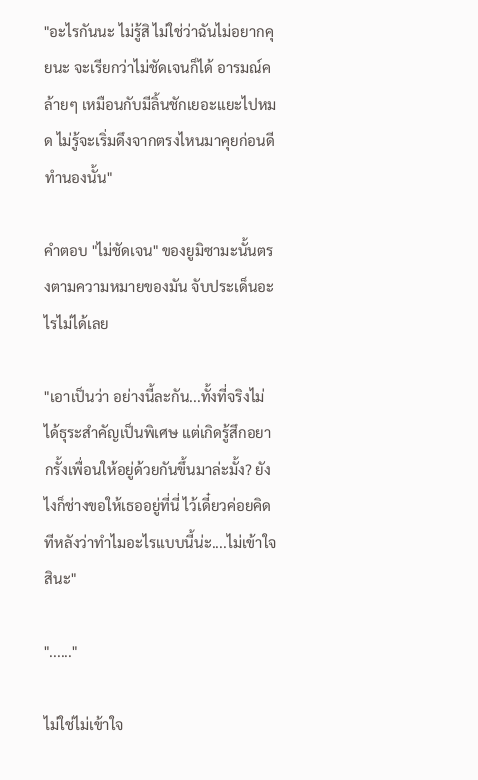"อะไรกันนะ ไม่รู้สิ ไม่ใช่ว่าฉันไม่อยากคุยนะ จะเรียกว่าไม่ชัดเจนก็ได้ อารมณ์คล้ายๆ เหมือนกับมีลิ้นชักเยอะแยะไปหมด ไม่รู้จะเริ่มดึงจากตรงไหนมาคุยก่อนดีทำนองนั้น"

คำตอบ "ไม่ชัดเจน" ของยูมิซามะนั้นตรงตามความหมายของมัน จับประเด็นอะไรไม่ได้เลย

"เอาเป็นว่า อย่างนี้ละกัน...ทั้งที่จริงไม่ได้ธุระสำคัญเป็นพิเศษ แต่เกิดรู้สึกอยากรั้งเพื่อนให้อยู่ด้วยกันขึ้นมาล่ะมั้ง? ยังไงก็ช่างขอให้เธออยู่ที่นี่ ไว้เดี๋ยวค่อยคิดทีหลังว่าทำไมอะไรแบบนี้น่ะ....ไม่เข้าใจสินะ"

"......"

ไม่ใช่ไม่เข้าใจ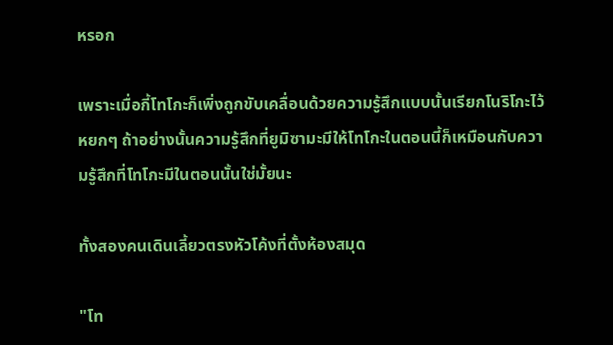หรอก

เพราะเมื่อกี้โทโกะก็เพิ่งถูกขับเคลื่อนด้วยความรู้สึกแบบนั้นเรียกโนริโกะไว้หยกๆ ถ้าอย่างนั้นความรู้สึกที่ยูมิซามะมีให้โทโกะในตอนนี้ก็เหมือนกับความรู้สึกที่โทโกะมีในตอนนั้นใช่มั้ยนะ

ทั้งสองคนเดินเลี้ยวตรงหัวโค้งที่ตั้งห้องสมุด

"โท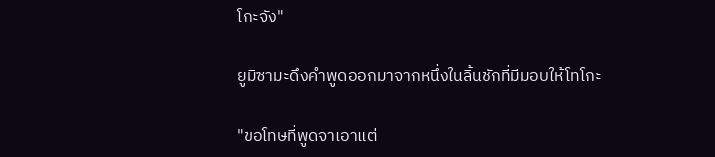โกะจัง"

ยูมิซามะดึงคำพูดออกมาจากหนึ่งในลิ้นชักที่มีมอบให้โทโกะ

"ขอโทษที่พูดจาเอาแต่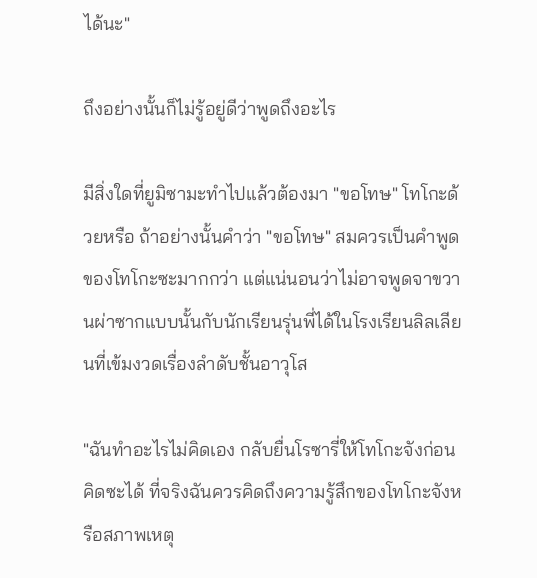ได้นะ"

ถึงอย่างนั้นก็ไม่รู้อยู่ดีว่าพูดถึงอะไร

มีสิ่งใดที่ยูมิซามะทำไปแล้วต้องมา "ขอโทษ" โทโกะด้วยหรือ ถ้าอย่างนั้นคำว่า "ขอโทษ" สมควรเป็นคำพูดของโทโกะซะมากกว่า แต่แน่นอนว่าไม่อาจพูดจาขวานผ่าซากแบบนั้นกับนักเรียนรุ่นพี่ได้ในโรงเรียนลิลเลียนที่เข้มงวดเรื่องลำดับชั้นอาวุโส

"ฉันทำอะไรไม่คิดเอง กลับยื่นโรซารี่ให้โทโกะจังก่อนคิดซะได้ ที่จริงฉันควรคิดถึงความรู้สึกของโทโกะจังหรือสภาพเหตุ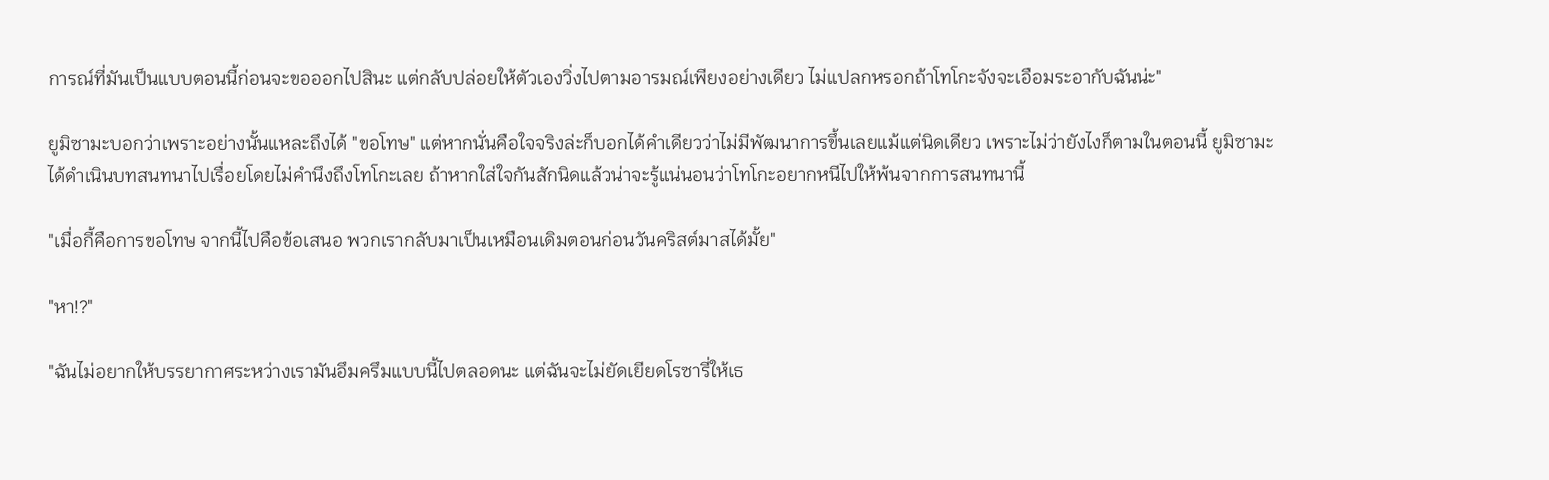การณ์ที่มันเป็นแบบตอนนี้ก่อนจะขอออกไปสินะ แต่กลับปล่อยให้ตัวเองวิ่งไปตามอารมณ์เพียงอย่างเดียว ไม่แปลกหรอกถ้าโทโกะจังจะเอือมระอากับฉันน่ะ"

ยูมิซามะบอกว่าเพราะอย่างนั้นแหละถึงได้ "ขอโทษ" แต่หากนั่นคือใจจริงล่ะก็บอกได้คำเดียวว่าไม่มีพัฒนาการขึ้นเลยแม้แต่นิดเดียว เพราะไม่ว่ายังไงก็ตามในตอนนี้ ยูมิซามะ
ได้ดำเนินบทสนทนาไปเรื่อยโดยไม่คำนึงถึงโทโกะเลย ถ้าหากใส่ใจกันสักนิดแล้วน่าจะรู้แน่นอนว่าโทโกะอยากหนีไปให้พ้นจากการสนทนานี้

"เมื่อกี้คือการขอโทษ จากนี้ไปคือข้อเสนอ พวกเรากลับมาเป็นเหมือนเดิมตอนก่อนวันคริสต์มาสได้มั้ย"

"หา!?"

"ฉันไม่อยากให้บรรยากาศระหว่างเรามันอึมครึมแบบนี้ไปตลอดนะ แต่ฉันจะไม่ยัดเยียดโรซารี่ให้เธ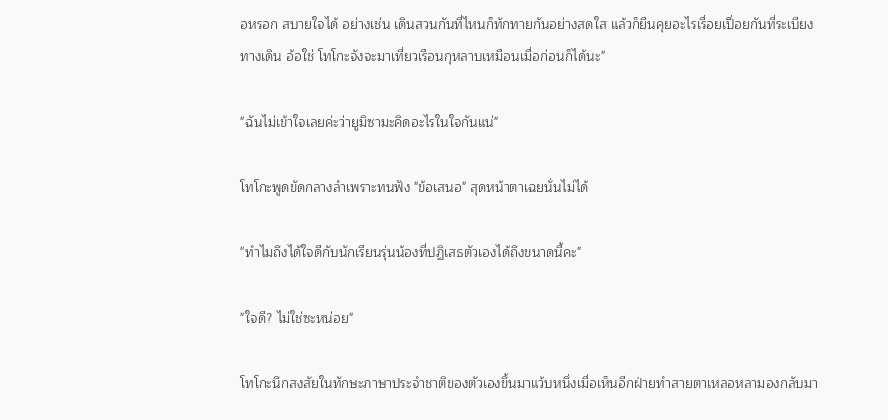อหรอก สบายใจได้ อย่างเช่น เดินสวนกันที่ไหนก็ทักทายกันอย่างสดใส แล้วก็ยืนคุยอะไรเรื่อยเปื่อยกันที่ระเบียงทางเดิน อ้อใช่ โทโกะจังจะมาเที่ยวเรือนกุหลาบเหมือนเมื่อก่อนก็ได้นะ"

"ฉันไม่เข้าใจเลยค่ะว่ายูมิซามะคิดอะไรในใจกันแน่"

โทโกะพูดขัดกลางลำเพราะทนฟัง "ข้อเสนอ" สุดหน้าตาเฉยนั่นไม่ได้

"ทำไมถึงได้ใจดีกับนักเรียนรุ่นน้องที่ปฏิเสธตัวเองได้ถึงขนาดนี้คะ"

"ใจดี? ไม่ใช่ซะหน่อย"

โทโกะนึกสงสัยในทักษะภาษาประจำชาติของตัวเองขึ้นมาแว้บหนึ่งเมื่อเห็นอีกฝ่ายทำสายตาเหลอหลามองกลับมา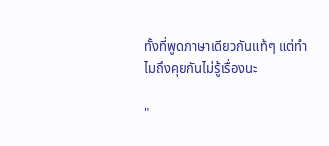ทั้งที่พูดภาษาเดียวกันแท้ๆ แต่ทำไมถึงคุยกันไม่รู้เรื่องนะ

"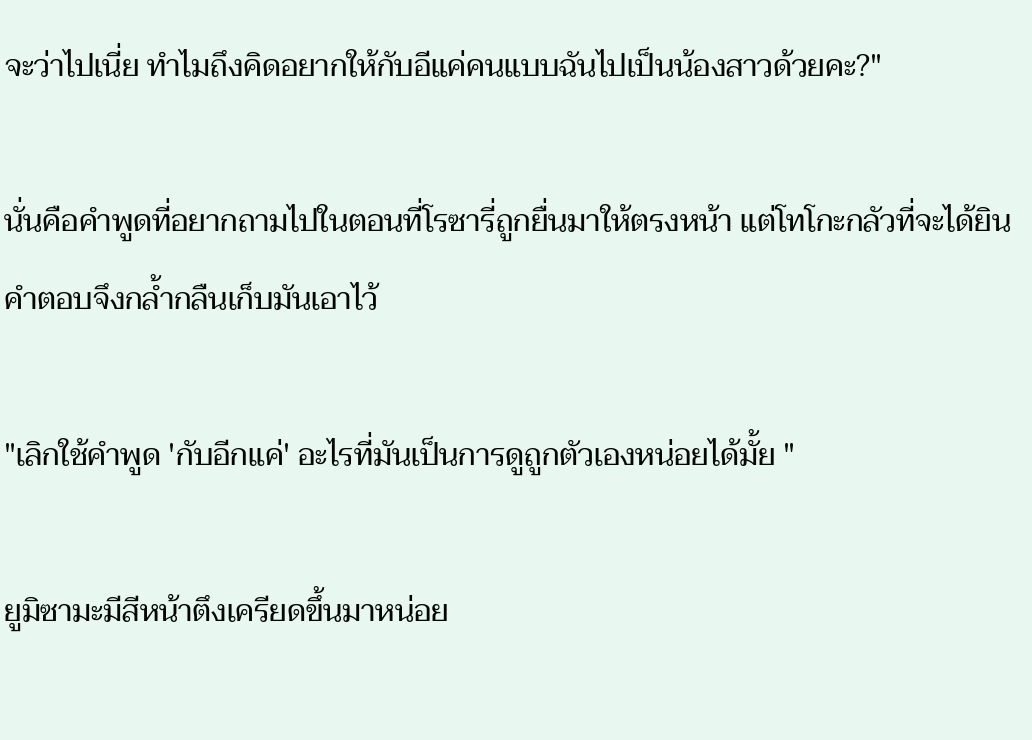จะว่าไปเนี่ย ทำไมถึงคิดอยากให้กับอีแค่คนแบบฉันไปเป็นน้องสาวด้วยคะ?"

นั่นคือคำพูดที่อยากถามไปในตอนที่โรซารี่ถูกยื่นมาให้ตรงหน้า แต่โทโกะกลัวที่จะได้ยินคำตอบจึงกล้ำกลืนเก็บมันเอาไว้

"เลิกใช้คำพูด 'กับอีกแค่' อะไรที่มันเป็นการดูถูกตัวเองหน่อยได้มั้ย "

ยูมิซามะมีสีหน้าตึงเครียดขึ้นมาหน่อย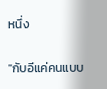หนึ่ง

"กับอีแค่คนแบบ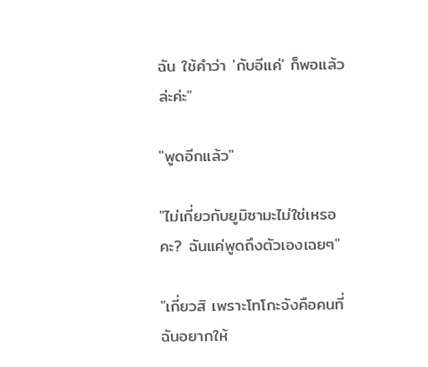ฉัน ใช้คำว่า 'กับอีแค่' ก็พอแล้วล่ะค่ะ"

"พูดอีกแล้ว"

"ไม่เกี่ยวกับยูมิซามะไม่ใช่เหรอคะ? ฉันแค่พูดถึงตัวเองเฉยๆ"

"เกี่ยวสิ เพราะโทโกะจังคือคนที่ฉันอยากให้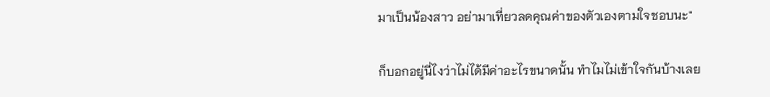มาเป็นน้องสาว อย่ามาเที่ยวลดคุณค่าของตัวเองตามใจชอบนะ"

ก็บอกอยู่นี่ไงว่าไม่ได้มีค่าอะไรขนาดนั้น ทำไมไม่เข้าใจกันบ้างเลย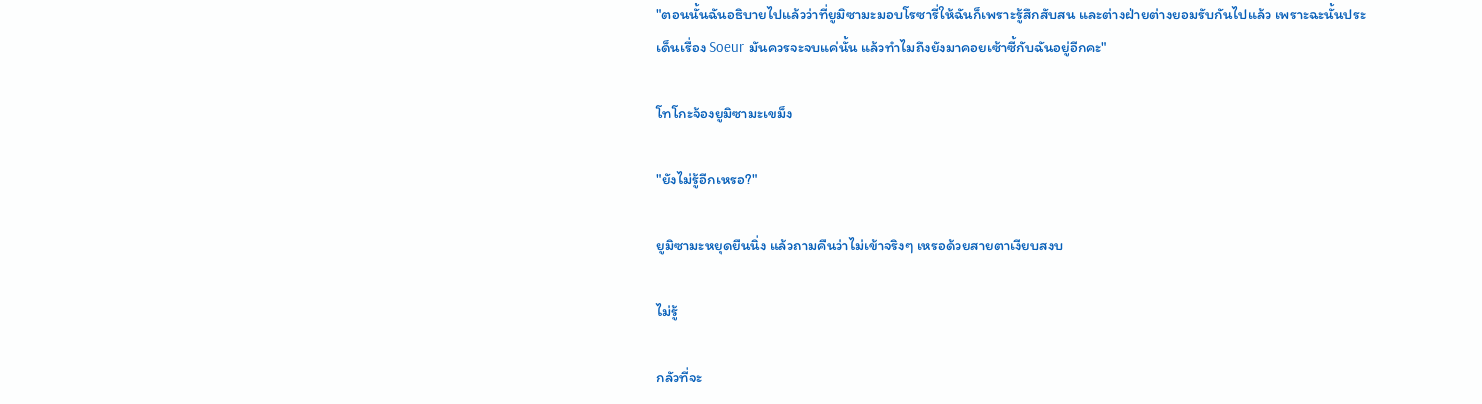"ตอนนั้นฉันอธิบายไปแล้วว่าที่ยูมิซามะมอบโรซารี่ให้ฉันก็เพราะรู้สึกสับสน และต่างฝ่ายต่างยอมรับกันไปแล้ว เพราะฉะนั้นประเด็นเรื่อง Soeur มันควรจะจบแค่นั้น แล้วทำไมถึงยังมาคอยเซ้าซี้กับฉันอยู่อีกคะ"

โทโกะจ้องยูมิซามะเขม็ง

"ยังไม่รู้อีกเหรอ?"

ยูมิซามะหยุดยืนนิ่ง แล้วถามคืนว่าไม่เข้าจริงๆ เหรอด้วยสายตาเงียบสงบ

ไม่รู้

กลัวที่จะ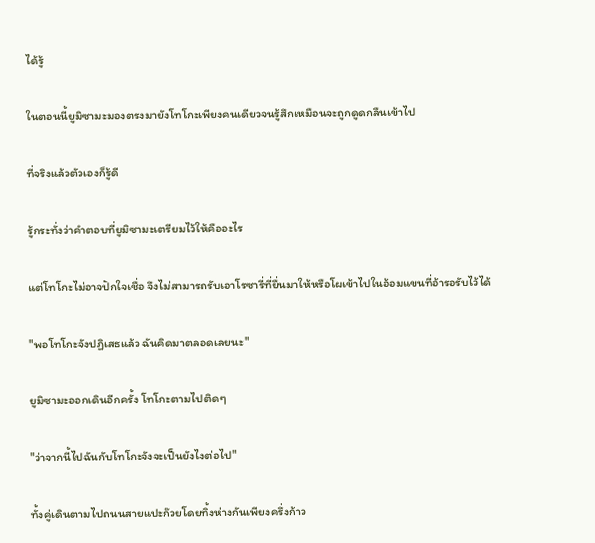ได้รู้

ในตอนนี้ยูมิซามะมองตรงมายังโทโกะเพียงคนเดียวจนรู้สึกเหมือนจะถูกดูดกลืนเข้าไป

ที่จริงแล้วตัวเองก็รู้ดี

รู้กระทั่งว่าคำตอบที่ยูมิซามะเตรียมไว้ให้คืออะไร

แต่โทโกะไม่อาจปักใจเชื่อ จึงไม่สามารถรับเอาโรซารี่ที่ยื่นมาให้หรือโผเข้าไปในอ้อมแขนที่อ้ารอรับไว้ได้

"พอโทโกะจังปฏิเสธแล้ว ฉันคิดมาตลอดเลยนะ"

ยูมิซามะออกเดินอีกครั้ง โทโกะตามไปติดๆ

"ว่าจากนี้ไปฉันกับโทโกะจังจะเป็นยังไงต่อไป"

ทั้งคู่เดินตามไปถนนสายแปะก๊วยโดยทิ้งห่างกันเพียงครึ่งก้าว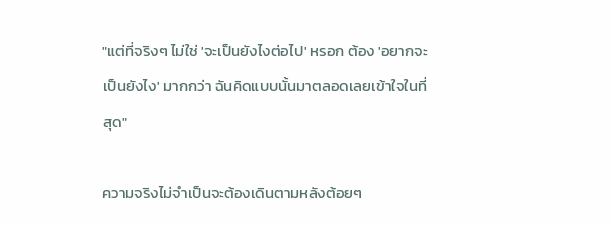"แต่ที่จริงๆ ไม่ใช่ 'จะเป็นยังไงต่อไป' หรอก ต้อง 'อยากจะเป็นยังไง' มากกว่า ฉันคิดแบบนั้นมาตลอดเลยเข้าใจในที่สุด"

ความจริงไม่จำเป็นจะต้องเดินตามหลังต้อยๆ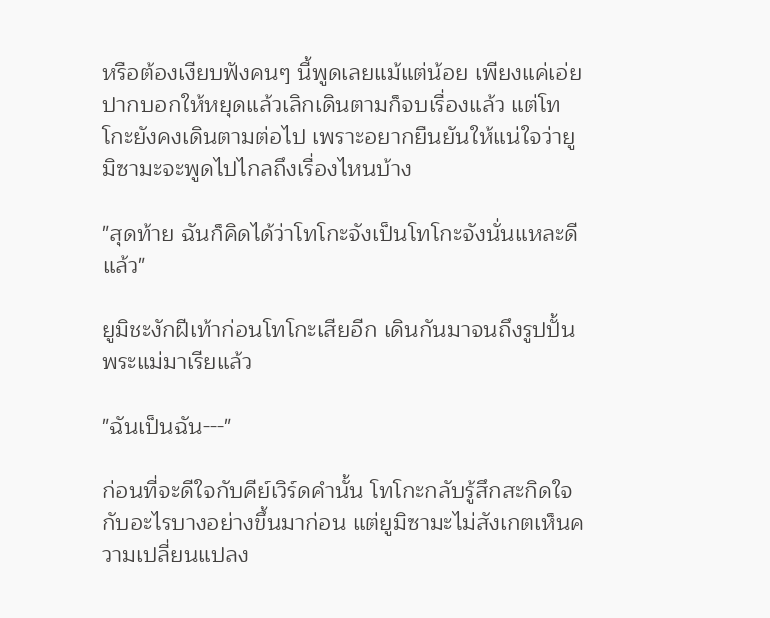หรือต้องเงียบฟังคนๆ นี้พูดเลยแม้แต่น้อย เพียงแค่เอ่ยปากบอกให้หยุดแล้วเลิกเดินตามก็จบเรื่องแล้ว แต่โทโกะยังคงเดินตามต่อไป เพราะอยากยืนยันให้แน่ใจว่ายูมิซามะจะพูดไปไกลถึงเรื่องไหนบ้าง

"สุดท้าย ฉันก็คิดได้ว่าโทโกะจังเป็นโทโกะจังนั่นแหละดีแล้ว"

ยูมิชะงักฝีเท้าก่อนโทโกะเสียอีก เดินกันมาจนถึงรูปปั้นพระแม่มาเรียแล้ว

"ฉันเป็นฉัน---"

ก่อนที่จะดีใจกับคีย์เวิร์ดคำนั้น โทโกะกลับรู้สึกสะกิดใจกับอะไรบางอย่างขึ้นมาก่อน แต่ยูมิซามะไม่สังเกตเห็นความเปลี่ยนแปลง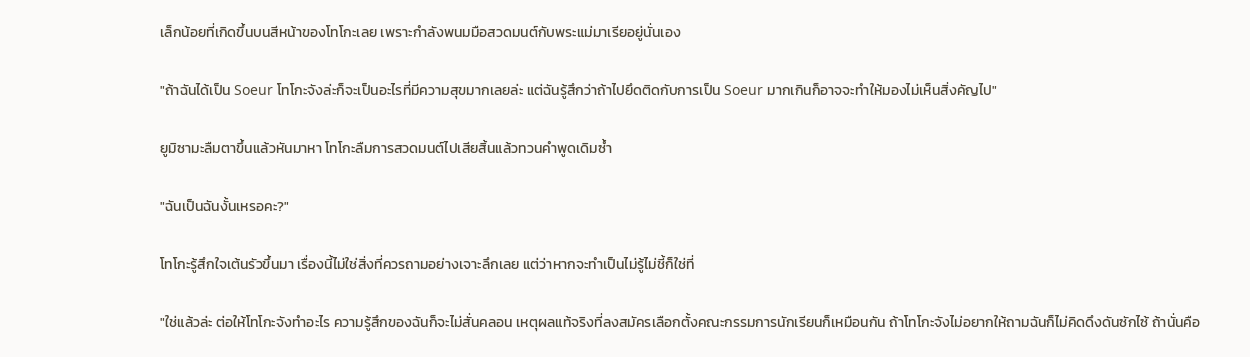เล็กน้อยที่เกิดขึ้นบนสีหน้าของโทโกะเลย เพราะกำลังพนมมือสวดมนต์กับพระแม่มาเรียอยู่นั่นเอง

"ถ้าฉันได้เป็น Soeur โทโกะจังล่ะก็จะเป็นอะไรที่มีความสุขมากเลยล่ะ แต่ฉันรู้สึกว่าถ้าไปยึดติดกับการเป็น Soeur มากเกินก็อาจจะทำให้มองไม่เห็นสิ่งคัญไป"

ยูมิซามะลืมตาขึ้นแล้วหันมาหา โทโกะลืมการสวดมนต์ไปเสียสิ้นแล้วทวนคำพูดเดิมซ้ำ

"ฉันเป็นฉันงั้นเหรอคะ?"

โทโกะรู้สึกใจเต้นรัวขึ้นมา เรื่องนี้ไม่ใช่สิ่งที่ควรถามอย่างเจาะลึกเลย แต่ว่าหากจะทำเป็นไม่รู้ไม่ชี้ก็ใช่ที่

"ใช่แล้วล่ะ ต่อให้โทโกะจังทำอะไร ความรู้สึกของฉันก็จะไม่สั่นคลอน เหตุผลแท้จริงที่ลงสมัครเลือกตั้งคณะกรรมการนักเรียนก็เหมือนกัน ถ้าโทโกะจังไม่อยากให้ถามฉันก็ไม่คิดดึงดันซักไซ้ ถ้านั่นคือ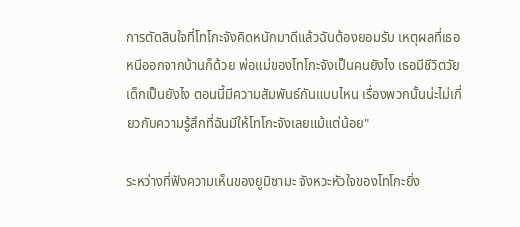การตัดสินใจที่โทโกะจังคิดหนักมาดีแล้วฉันต้องยอมรับ เหตุผลที่เธอหนีออกจากบ้านก็ด้วย พ่อแม่ของโทโกะจังเป็นคนยังไง เธอมีชีวิตวัยเด็กเป็นยังไง ตอนนี้มีความสัมพันธ์กันแบบไหน เรื่องพวกนั้นน่ะไม่เกี่ยวกับความรู้สึกที่ฉันมีให้โทโกะจังเลยแม้แต่น้อย"

ระหว่างที่ฟังความเห็นของยูมิซามะ จังหวะหัวใจของโทโกะยิ่ง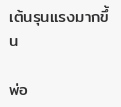เต้นรุนแรงมากขึ้น

พ่อ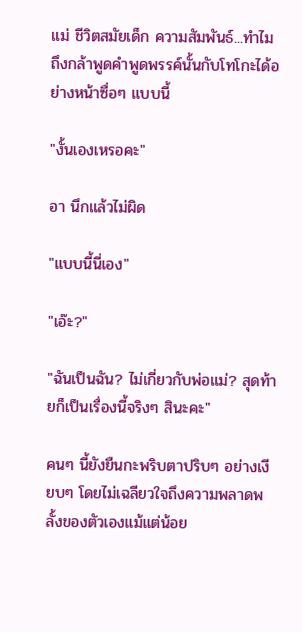แม่ ชีวิตสมัยเด็ก ความสัมพันธ์...ทำไมถึงกล้าพูดคำพูดพรรค์นั้นกับโทโกะได้อย่างหน้าซื่อๆ แบบนี้

"งั้นเองเหรอคะ"

อา นึกแล้วไม่ผิด

"แบบนี้นี่เอง"

"เอ๊ะ?"

"ฉันเป็นฉัน? ไม่เกี่ยวกับพ่อแม่? สุดท้ายก็เป็นเรื่องนี้จริงๆ สินะคะ"

คนๆ นี้ยังยืนกะพริบตาปริบๆ อย่างเงียบๆ โดยไม่เฉลียวใจถึงความพลาดพลั้งของตัวเองแม้แต่น้อย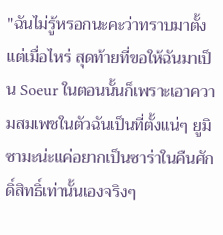"ฉันไม่รู้หรอกนะคะว่าทราบมาตั้งแต่เมื่อไหร่ สุดท้ายที่ขอให้ฉันมาเป็น Soeur ในตอนนั้นก็เพราะเอาความสมเพชในตัวฉันเป็นที่ตั้งแน่ๆ ยูมิซามะน่ะแค่อยากเป็นซาร่าในคืนศักดิ์สิทธิ์เท่านั้นเองจริงๆ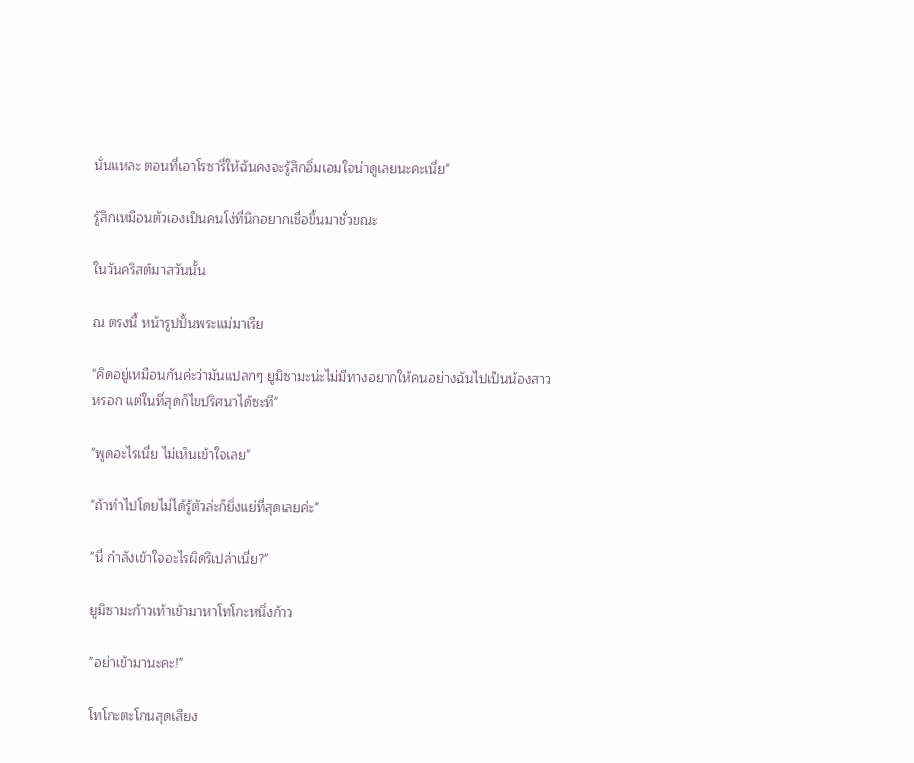นั่นแหละ ตอนที่เอาโรซารี่ให้ฉันคงจะรู้สึกอิ่มเอมใจน่าดูเลยนะคะเนี่ย"

รู้สึกเหมือนตัวเองเป็นคนโง่ที่นึกอยากเชื่อขึ้นมาชั่วขณะ

ในวันคริสต์มาสวันนั้น

ณ ตรงนี้ หน้ารูปปั้นพระแม่มาเรีย

"คิดอยู่เหมือนกันค่ะว่ามันแปลกๆ ยูมิซามะน่ะไม่มีทางอยากให้คนอย่างฉันไปเป็นน้องสาวหรอก แต่ในที่สุดก็ไขปริศนาได้ซะที"

"พูดอะไรเนี่ย ไม่เห็นเข้าใจเลย"

"ถ้าทำไปโดยไม่ได้รู้ตัวล่ะก็ยิ่งแย่ที่สุดเลยค่ะ"

"นี่ กำลังเข้าใจอะไรผิดรึเปล่าเนี่ย?"

ยูมิซามะก้าวเท้าเข้ามาหาโทโกะหนึ่งก้าว

"อย่าเข้ามานะคะ!"

โทโกะตะโกนสุดเสียง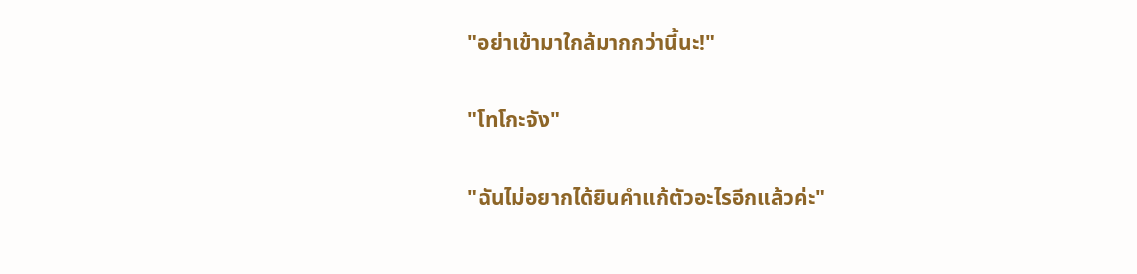"อย่าเข้ามาใกล้มากกว่านี้นะ!"

"โทโกะจัง"

"ฉันไม่อยากได้ยินคำแก้ตัวอะไรอีกแล้วค่ะ"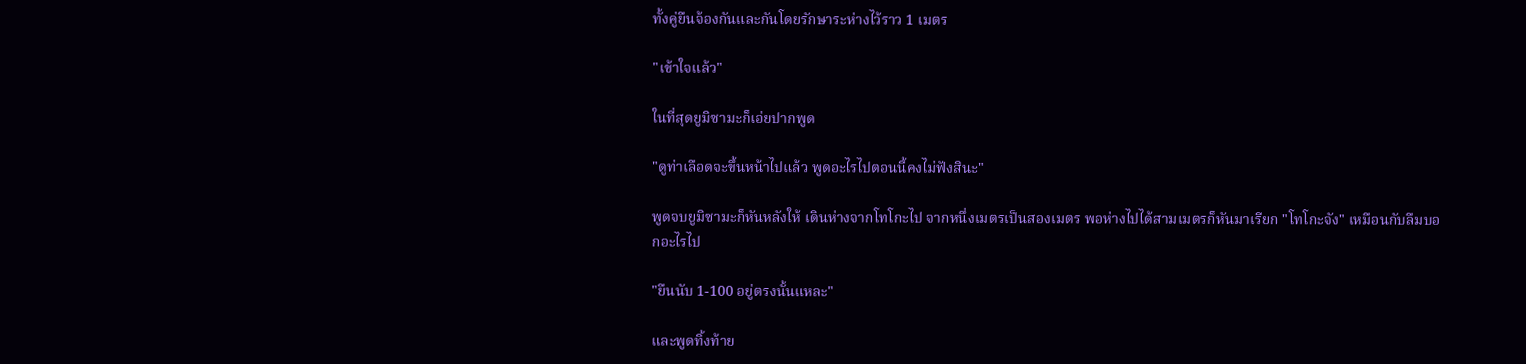ทั้งคู่ยืนจ้องกันและกันโดยรักษาระห่างไว้ราว 1 เมตร

"เข้าใจแล้ว"

ในที่สุดยูมิซามะก็เอ่ยปากพูด

"ดูท่าเลือดจะขึ้นหน้าไปแล้ว พูดอะไรไปตอนนี้คงไม่ฟังสินะ"

พูดจบยูมิซามะก็หันหลังให้ เดินห่างจากโทโกะไป จากหนึ่งเมตรเป็นสองเมตร พอห่างไปได้สามเมตรก็หันมาเรียก "โทโกะจัง" เหมือนกับลืมบอกอะไรไป

"ยืนนับ 1-100 อยู่ตรงนั้นแหละ"

และพูดทิ้งท้าย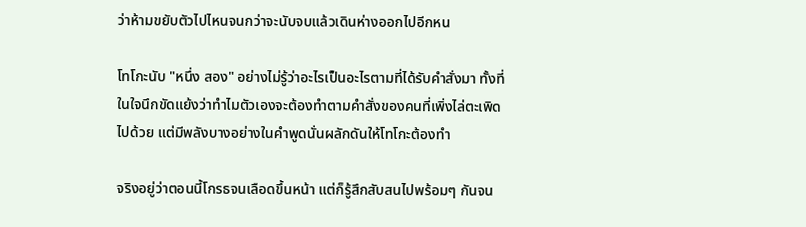ว่าห้ามขยับตัวไปไหนจนกว่าจะนับจบแล้วเดินห่างออกไปอีกหน

โทโกะนับ "หนึ่ง สอง" อย่างไม่รู้ว่าอะไรเป็นอะไรตามที่ได้รับคำสั่งมา ทั้งที่ในใจนึกขัดแย้งว่าทำไมตัวเองจะต้องทำตามคำสั่งของคนที่เพิ่งไล่ตะเพิดไปด้วย แต่มีพลังบางอย่างในคำพูดนั่นผลักดันให้โทโกะต้องทำ

จริงอยู่ว่าตอนนี้โกรธจนเลือดขึ้นหน้า แต่ก็รู้สึกสับสนไปพร้อมๆ กันจน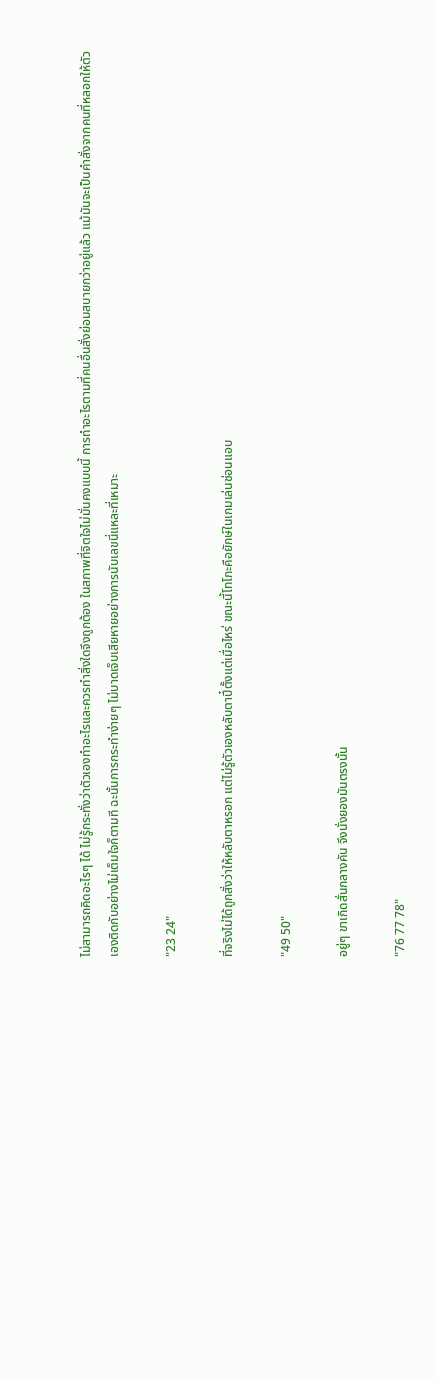ไม่สามารถคิดอะไรๆ ได้ ไม่รู้กระทั่งว่าตัวเองทำอะไรและควรทำสิ่งใดจึงถูกต้อง ในสภาพที่จิตใจไม่มั่นคงแบบนี้ การทำอะไรตามที่คนอื่นสั่งย่อมสบายกว่าอยู่แล้ว แม้มันจะเป็นคำสั่งจากคนที่หลอกให้ตัวเองติดกับอย่างไม่เต็มใจก็ตามที ฉะนั้นการกระทำง่ายๆ ไม่บาดเจ็บเสียหายอย่างการนับเลขนี่แหละที่เหมาะ

"23 24"

ที่จริงไม่ได้ถูกสั่งว่าให้หลับตาหรอก แต่ไม่รู้ตัวเองหลับตาปี๋ตั้งแต่เมื่อไหร่ ขณะนี้โทโกะคือยักษ์ในเกมเล่นซ่อนแอบ

"49 50"

อยู่ๆ ขาเกิดสั่นกลางคัน จึงนั่งยองมันตรงนั้น

"76 77 78"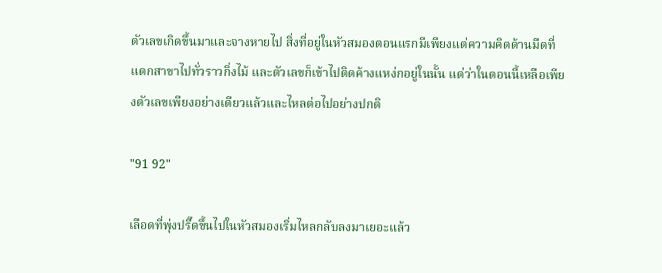ตัวเลขเกิดขึ้นมาและจางหายไป สิ่งที่อยู่ในหัวสมองตอนแรกมีเพียงแต่ความคิดด้านมืดที่แตกสาขาไปทั่วราวกิ่งไม้ และตัวเลขก็เข้าไปติดค้างแหง่กอยู่ในนั้น แต่ว่าในตอนนี้เหลือเพียงตัวเลขเพียงอย่างเดียวแล้วและไหลต่อไปอย่างปกติ

"91 92"

เลือดที่พุ่งปรี๊ดขึ้นไปในหัวสมองเริ่มไหลกลับลงมาเยอะแล้ว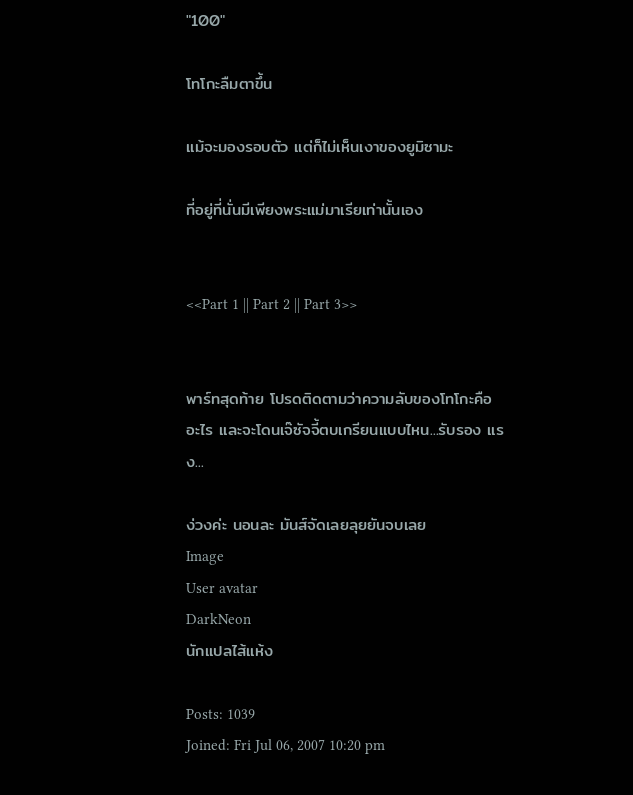"100"

โทโกะลืมตาขึ้น

แม้จะมองรอบตัว แต่ก็ไม่เห็นเงาของยูมิซามะ

ที่อยู่ที่นั่นมีเพียงพระแม่มาเรียเท่านั้นเอง


<<Part 1 || Part 2 || Part 3>>


พาร์ทสุดท้าย โปรดติดตามว่าความลับของโทโกะคืออะไร และจะโดนเจ๊ซัจจี้ตบเกรียนแบบไหน...รับรอง แรง...

ง่วงค่ะ นอนละ มันส์จัดเลยลุยยันจบเลย
Image
User avatar
DarkNeon
นักแปลไส้แห้ง

Posts: 1039
Joined: Fri Jul 06, 2007 10:20 pm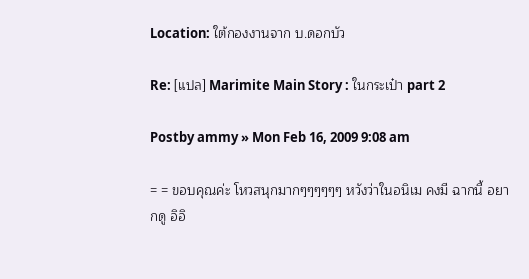Location: ใต้กองงานจาก บ.ดอกบัว

Re: [แปล] Marimite Main Story : ในกระเป๋า part 2

Postby ammy » Mon Feb 16, 2009 9:08 am

= = ขอบคุณค่ะ โหวสนุกมากๆๆๆๆๆๆ หวังว่าในอนิเม คงมี ฉากนี้ อยากดู อิอิ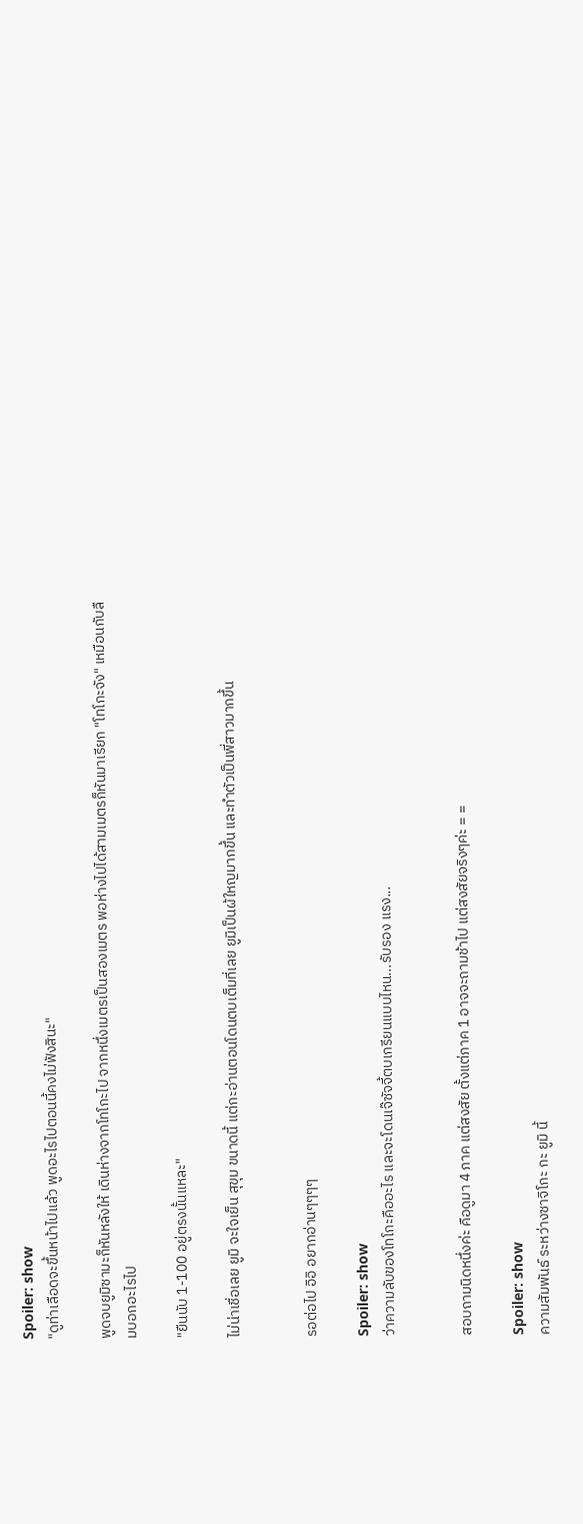Spoiler: show
"ดูท่าเลือดจะขึ้นหน้าไปแล้ว พูดอะไรไปตอนนี้คงไม่ฟังสินะ"

พูดจบยูมิซามะก็หันหลังให้ เดินห่างจากโทโกะไป จากหนึ่งเมตรเป็นสองเมตร พอห่างไปได้สามเมตรก็หันมาเรียก "โทโกะจัง" เหมือนกับลืมบอกอะไรไป

"ยืนนับ 1-100 อยู่ตรงนั้นแหละ"

ไม่น่าเชื่อเลย ยูมิ จะใจเย็น สุขุม ขนาดนี้ แต่กะอ่านตอนโดนตบเต็มที่เลย ยูมิเป็นผ้ใหญมากขึ้น และทำตัวเป็นพี่สาวมากขึ้น


รอต่อไป อิอิ อยากอ่านๆๆๆๆ

Spoiler: show
ว่าความลับของโทโกะคืออะไร และจะโดนเจ๊ซัจจี้ตบเกรียนแบบไหน...รับรอง แรง...


สอบถามนิดหนึ่งค่ะ คือดูมา 4 ภาค แต่สงสัย ตั้งแต่ภาค 1 อาจจะถามช้าไป แต่สงสัยจริงๆค่ะ = =

Spoiler: show
ความสัมพันธ์ ระหว่างซาจิโกะ กะ ยูมิ นี้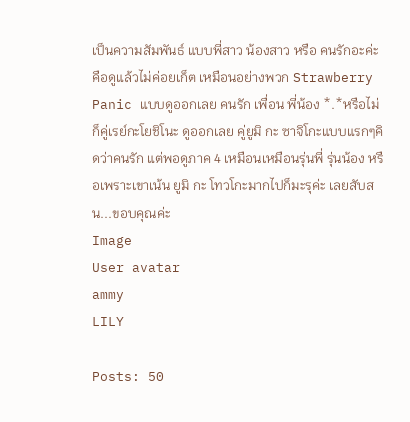เป็นความสัมพันธ์ แบบพี่สาว น้องสาว หรือ คนรักอะค่ะ คือดูแล้วไม่ค่อยเก็ต เหมือนอย่างพวก Strawberry Panic แบบดูออกเลย คนรัก เพื่อน พี่น้อง *.*หรือไม่ก็คู่เรย์กะโยชิโนะ ดูออกเลย คู่ยูมิ กะ ซาจิโกะแบบแรกๆคิดว่าคนรัก แต่พอดูภาค 4 เหมือนเหมือนรุ่นพี่ รุ่นน้อง หรือเพราะเขาเน้น ยูมิ กะ โทวโกะมากไปก็มะรุค่ะ เลยสับสน...ขอบคุณค่ะ
Image
User avatar
ammy
LILY

Posts: 50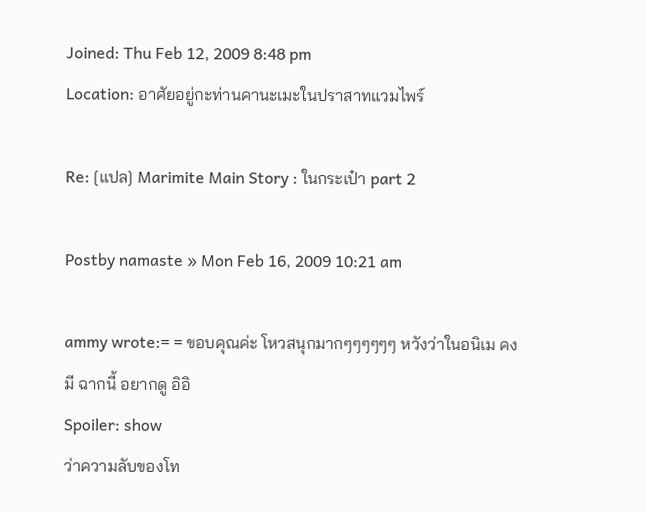Joined: Thu Feb 12, 2009 8:48 pm
Location: อาศัยอยู่กะท่านคานะเมะในปราสาทแวมไพร์

Re: [แปล] Marimite Main Story : ในกระเป๋า part 2

Postby namaste » Mon Feb 16, 2009 10:21 am

ammy wrote:= = ขอบคุณค่ะ โหวสนุกมากๆๆๆๆๆๆ หวังว่าในอนิเม คงมี ฉากนี้ อยากดู อิอิ
Spoiler: show
ว่าความลับของโท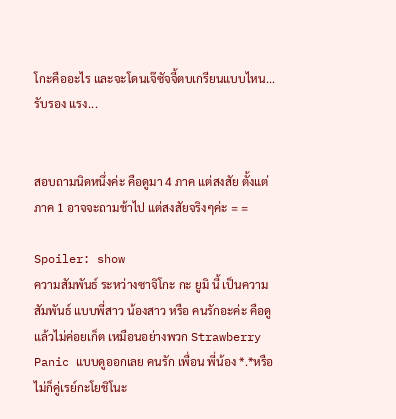โกะคืออะไร และจะโดนเจ๊ซัจจี้ตบเกรียนแบบไหน...รับรอง แรง...


สอบถามนิดหนึ่งค่ะ คือดูมา 4 ภาค แต่สงสัย ตั้งแต่ภาค 1 อาจจะถามช้าไป แต่สงสัยจริงๆค่ะ = =

Spoiler: show
ความสัมพันธ์ ระหว่างซาจิโกะ กะ ยูมิ นี้ เป็นความสัมพันธ์ แบบพี่สาว น้องสาว หรือ คนรักอะค่ะ คือดูแล้วไม่ค่อยเก็ต เหมือนอย่างพวก Strawberry Panic แบบดูออกเลย คนรัก เพื่อน พี่น้อง *.*หรือไม่ก็คู่เรย์กะโยชิโนะ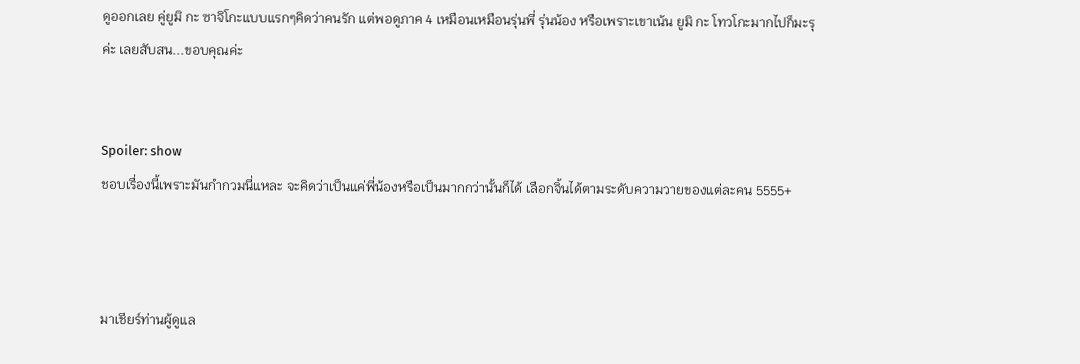ดูออกเลย คู่ยูมิ กะ ซาจิโกะแบบแรกๆคิดว่าคนรัก แต่พอดูภาค 4 เหมือนเหมือนรุ่นพี่ รุ่นน้อง หรือเพราะเขาเน้น ยูมิ กะ โทวโกะมากไปก็มะรุค่ะ เลยสับสน...ขอบคุณค่ะ


Spoiler: show
ชอบเรื่องนี้เพราะมันกำกวมนี่แหละ จะคิดว่าเป็นแค่พี่น้องหรือเป็นมากกว่านั้นก็ได้ เลือกจิ้นได้ตามระดับความวายของแต่ละคน 5555+



มาเชียร์ท่านผู้ดูแล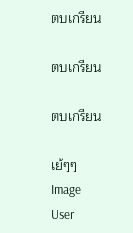ตบเกรียน

ตบเกรียน

ตบเกรียน

เย้ๆๆ
Image
User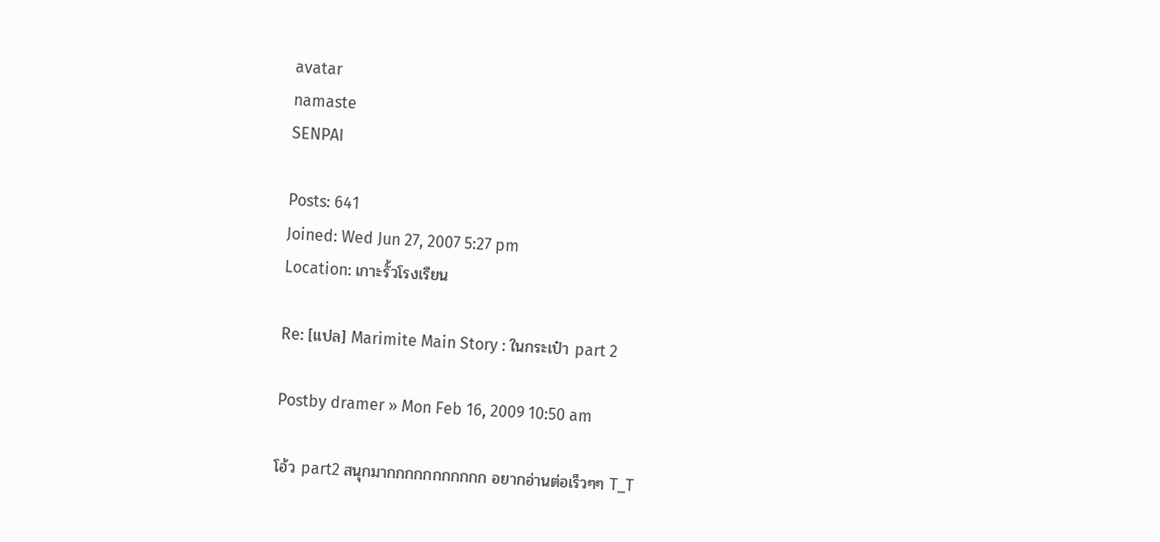avatar
namaste
SENPAI

Posts: 641
Joined: Wed Jun 27, 2007 5:27 pm
Location: เกาะรั้วโรงเรียน

Re: [แปล] Marimite Main Story : ในกระเป๋า part 2

Postby dramer » Mon Feb 16, 2009 10:50 am

โอ้ว part2 สนุกมากกกกกกกกกกก อยากอ่านต่อเร็วๆๆ T_T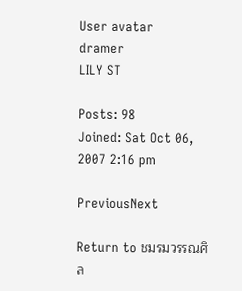User avatar
dramer
LILY ST

Posts: 98
Joined: Sat Oct 06, 2007 2:16 pm

PreviousNext

Return to ชมรมวรรณศิล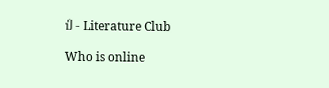ป์ - Literature Club

Who is online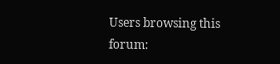Users browsing this forum: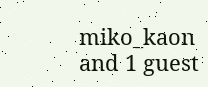miko_kaon and 1 guest